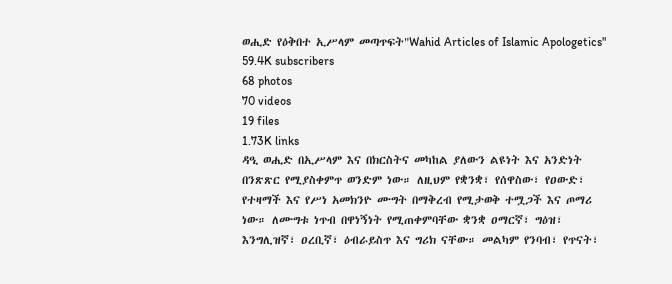ወሒድ የዕቅበተ ኢሥላም መጣጥፍት"Wahid Articles of Islamic Apologetics"
59.4K subscribers
68 photos
70 videos
19 files
1.73K links
ዳዒ ወሒድ በኢሥላም እና በክርስትና መካከል ያለውን ልዩነት እና አንድነት በንጽጽር የሚያስቀምጥ ወንድም ነው። ለዚህም የቋንቋ፣ የሰዋስው፣ የዐውድ፣ የተዛማች እና የሥነ አመክንዮ ሙግት በማቅረብ የሚታወቅ ተሟጋች እና ጦማሪ ነው። ለሙግቱ ነጥብ በዋነኝነት የሚጠቀምባቸው ቋንቋ ዐማርኛ፣ ግዕዝ፣ እንግሊዝኛ፣ ዐረቢኛ፣ ዕብራይስጥ እና ግሪክ ናቸው። መልካም የንባብ፣ የጥናት፣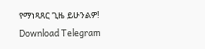የማነጻጸር ጊዜ ይሁንልዎ!
Download Telegram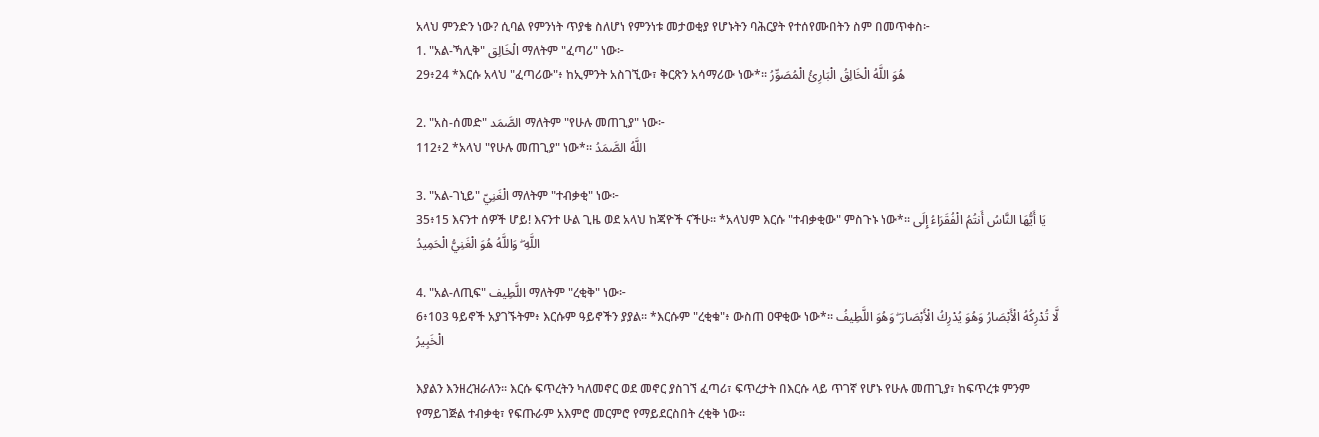አላህ ምንድን ነው? ሲባል የምንነት ጥያቄ ስለሆነ የምንነቱ መታወቂያ የሆኑትን ባሕርያት የተሰየሙበትን ስም በመጥቀስ፦
1. "አል-ኻሊቅ" الْخَالِق ማለትም "ፈጣሪ" ነው፦
29፥24 *እርሱ አላህ "ፈጣሪው"፥ ከኢምንት አስገኚው፣ ቅርጽን አሳማሪው ነው*፡፡ هُوَ اللَّهُ الْخَالِقُ الْبَارِئُ الْمُصَوِّرُ

2. "አስ-ሰመድ" الصَّمَد ማለትም "የሁሉ መጠጊያ" ነው፦
112፥2 *አላህ "የሁሉ መጠጊያ" ነው*፡፡ اللَّهُ الصَّمَدُ

3. "አል-ገኒይ" الْغَنِيّ ማለትም "ተብቃቂ" ነው፦
35፥15 እናንተ ሰዎች ሆይ! እናንተ ሁል ጊዜ ወደ አላህ ከጃዮች ናችሁ፡፡ *አላህም እርሱ "ተብቃቂው" ምስጉኑ ነው*፡፡ يَا أَيُّهَا النَّاسُ أَنتُمُ الْفُقَرَاءُ إِلَى اللَّهِ ۖ وَاللَّهُ هُوَ الْغَنِيُّ الْحَمِيدُ

4. "አል-ለጢፍ" اللَّطِيف ማለትም "ረቂቅ" ነው፦
6፥103 ዓይኖች አያገኙትም፥ እርሱም ዓይኖችን ያያል፡፡ *እርሱም "ረቂቁ"፥ ውስጠ ዐዋቂው ነው*፡፡ لَّا تُدْرِكُهُ الْأَبْصَارُ وَهُوَ يُدْرِكُ الْأَبْصَارَ ۖ وَهُوَ اللَّطِيفُ الْخَبِيرُ

እያልን እንዘረዝራለን። እርሱ ፍጥረትን ካለመኖር ወደ መኖር ያስገኘ ፈጣሪ፣ ፍጥረታት በእርሱ ላይ ጥገኛ የሆኑ የሁሉ መጠጊያ፣ ከፍጥረቱ ምንም የማይገጅል ተብቃቂ፣ የፍጡራም አእምሮ መርምሮ የማይደርስበት ረቂቅ ነው።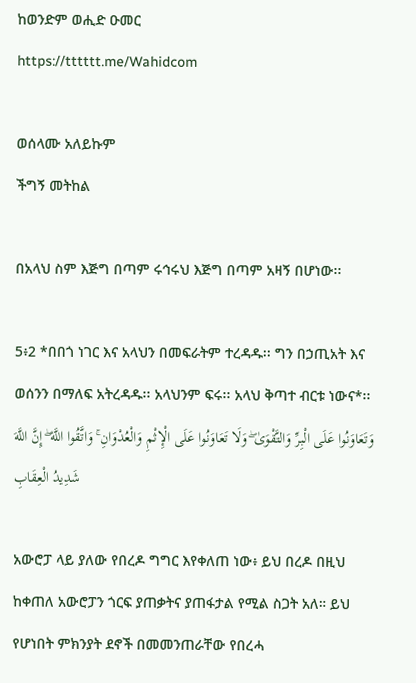ከወንድም ወሒድ ዑመር
https://tttttt.me/Wahidcom

ወሰላሙ አለይኩም
ችግኝ መትከል

በአላህ ስም እጅግ በጣም ሩኅሩህ እጅግ በጣም አዛኝ በሆነው፡፡

5፥2 *በበጎ ነገር እና አላህን በመፍራትም ተረዳዱ፡፡ ግን በኃጢአት እና ወሰንን በማለፍ አትረዳዱ፡፡ አላህንም ፍሩ፡፡ አላህ ቅጣተ ብርቱ ነውና*፡፡ وَتَعَاوَنُوا عَلَى الْبِرِّ وَالتَّقْوَىٰ ۖ وَلَا تَعَاوَنُوا عَلَى الْإِثْمِ وَالْعُدْوَانِ ۚ وَاتَّقُوا اللَّهَ ۖ إِنَّ اللَّهَ شَدِيدُ الْعِقَابِ

አውሮፓ ላይ ያለው የበረዶ ግግር እየቀለጠ ነው፥ ይህ በረዶ በዚህ ከቀጠለ አውሮፓን ጎርፍ ያጠቃትና ያጠፋታል የሚል ስጋት አለ። ይህ የሆነበት ምክንያት ደኖች በመመንጠራቸው የበረሓ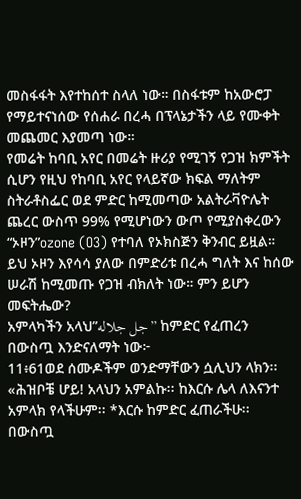መስፋፋት እየተከሰተ ስላለ ነው። በስፋቱም ከአውሮፓ የማይተናነሰው የሰሐራ በረሓ በፕላኔታችን ላይ የሙቀት መጨመር እያመጣ ነው።
የመሬት ከባቢ አየር በመሬት ዙሪያ የሚገኝ የጋዝ ክምችት ሲሆን የዚህ የከባቢ አየር የላይኛው ክፍል ማለትም ስትራቶስፌር ወደ ምድር ከሚመጣው አልትራቫዮሌት ጨረር ውስጥ 99% የሚሆነውን ውጦ የሚያስቀረውን “ኦዞን”ozone (O3) የተባለ የኦክስጅን ቅንብር ይዟል። ይህ ኦዞን እየሳሳ ያለው በምድሪቱ በረሓ ግለት እና ከሰው ሠራሽ ከሚመጡ የጋዝ ብክለት ነው። ምን ይሆን መፍትሔው?
አምላካችን አላህ”جل جلاله” ከምድር የፈጠረን በውስጧ እንድናለማት ነው፦
11፥61ወደ ሰሙዶችም ወንድማቸውን ሷሊህን ላክን፡፡ «ሕዝቦቼ ሆይ! አላህን አምልኩ፡፡ ከእርሱ ሌላ ለእናንተ አምላክ የላችሁም፡፡ *እርሱ ከምድር ፈጠራችሁ፡፡ በውስጧ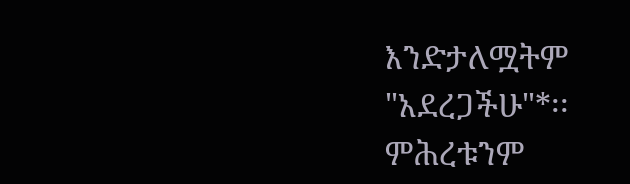እንድታለሟትም "አደረጋችሁ"*፡፡ ምሕረቱንም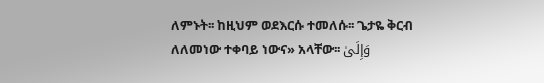ለምኑት፡፡ ከዚህም ወደእርሱ ተመለሱ፡፡ ጌታዬ ቅርብ ለለመነው ተቀባይ ነውና» አላቸው፡፡ وَإِلَىٰ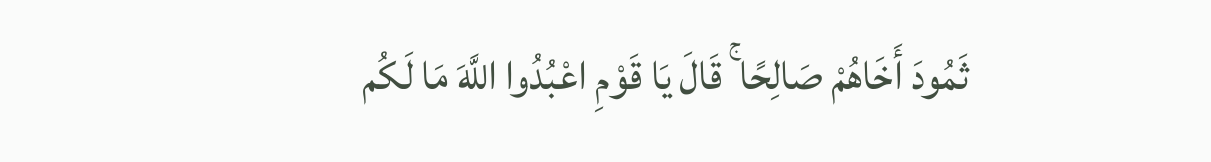ثَمُودَ أَخَاهُمْ صَالِحًا ۚ قَالَ يَا قَوْمِ اعْبُدُوا اللَّهَ مَا لَكُم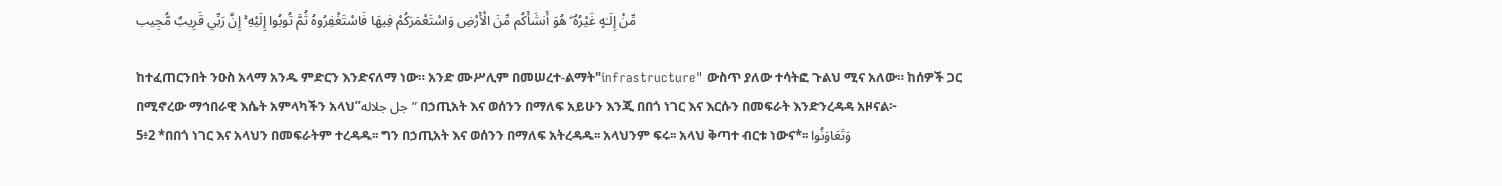مِّنْ إِلَـٰهٍ غَيْرُهُ ۖ هُوَ أَنشَأَكُم مِّنَ الْأَرْضِ وَاسْتَعْمَرَكُمْ فِيهَا فَاسْتَغْفِرُوهُ ثُمَّ تُوبُوا إِلَيْهِ ۚ إِنَّ رَبِّي قَرِيبٌ مُّجِيب

ከተፈጠርንበት ንዑስ አላማ አንዱ ምድርን እንድናለማ ነው። አንድ ሙሥሊም በመሠረተ-ልማት"infrastructure" ውስጥ ያለው ተሳትፎ ጉልህ ሚና አለው። ከሰዎች ጋር በሚኖረው ማኅበራዊ እሴት አምላካችን አላህ”جل جلاله” በኃጢአት እና ወሰንን በማለፍ አይሁን እንጂ በበጎ ነገር እና እርሱን በመፍራት እንድንረዳዳ አዞናል፦
5፥2 *በበጎ ነገር እና አላህን በመፍራትም ተረዳዱ፡፡ ግን በኃጢአት እና ወሰንን በማለፍ አትረዳዱ፡፡ አላህንም ፍሩ፡፡ አላህ ቅጣተ ብርቱ ነውና*፡፡ وَتَعَاوَنُوا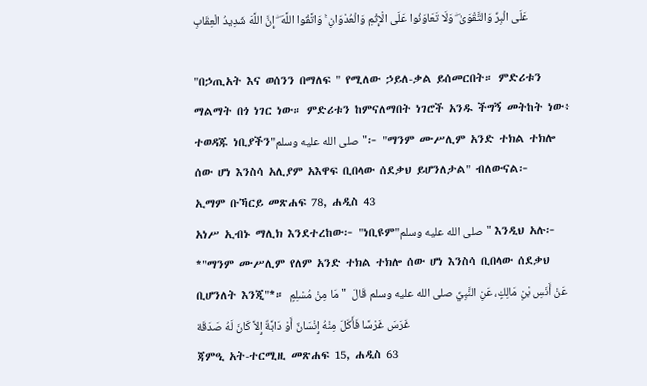عَلَى الْبِرِّ وَالتَّقْوَىٰ ۖ وَلَا تَعَاوَنُوا عَلَى الْإِثْمِ وَالْعُدْوَانِ ۚ وَاتَّقُوا اللَّهَ ۖ إِنَّ اللَّهَ شَدِيدُ الْعِقَابِ

"በኃጢአት እና ወሰንን በማለፍ " የሚለው ኃይለ-ቃል ይሰመርበት። ምድሪቱን ማልማት በጎ ነገር ነው። ምድሪቱን ከምናለማበት ነገሮች አንዱ ችግኝ መትከት ነው፥ ተወዳጁ ነቢያችን"صلى الله عليه وسلم"፦ "ማንም ሙሥሊም አንድ ተክል ተክሎ ሰው ሆነ እንስሳ አሊያም አእዋፍ ቢበላው ሰደቃህ ይሆንለታል" ብለውናል፦
ኢማም ቡኻርይ መጽሐፍ 78, ሐዲስ 43
አነሥ ኢብኑ ማሊክ እንደተረከው፦ "ነቢዩም"صلى الله عليه وسلم" እንዲህ አሉ፦ *"ማንም ሙሥሊም የለም አንድ ተክል ተክሎ ሰው ሆነ እንስሳ ቢበላው ሰደቃህ ቢሆንለት እንጂ"*። عَنْ أَنَسِ بْنِ مَالِكٍ، عَنِ النَّبِيِّ صلى الله عليه وسلم قَالَ  " مَا مِنْ مُسْلِمٍ غَرَسَ غَرْسًا فَأَكَلَ مِنْهُ إِنْسَانٌ أَوْ دَابَّةٌ إِلاَّ كَانَ لَهُ صَدَقَة
ጃምዒ አት-ተርሚዚ መጽሐፍ 15, ሐዲስ 63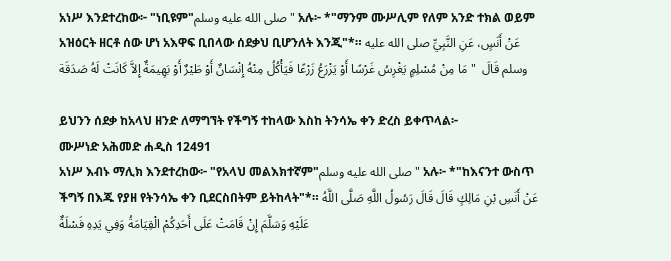አነሥ እንደተረከው፦ "ነቢዩም"صلى الله عليه وسلم" አሉ፦ *"ማንም ሙሥሊም የለም አንድ ተክል ወይም አዝዕርት ዘርቶ ሰው ሆነ አእዋፍ ቢበላው ሰደቃህ ቢሆንለት እንጂ"*። عَنْ أَنَسٍ، عَنِ النَّبِيِّ صلى الله عليه وسلم قَالَ  " مَا مِنْ مُسْلِمٍ يَغْرِسُ غَرْسًا أَوْ يَزْرَعُ زَرْعًا فَيَأْكُلُ مِنْهُ إِنْسَانٌ أَوْ طَيْرٌ أَوْ بَهِيمَةٌ إِلاَّ كَانَتْ لَهُ صَدَقَة

ይህንን ሰደቃ ከአላህ ዘንድ ለማግኘት የችግኝ ተከላው እስከ ትንሳኤ ቀን ድረስ ይቀጥላል፦
ሙሥነድ አሕመድ ሐዲስ 12491
አነሥ እብኑ ማሊክ እንደተረከው፦ "የአላህ መልእክተኛም"صلى الله عليه وسلم" አሉ፦ *"ከእናንተ ውስጥ ችግኝ በእጁ የያዘ የትንሳኤ ቀን ቢደርስበትም ይትከላት"*። عَنْ أَنَسِ بْنِ مَالِكٍ قَالَ قَالَ رَسُولُ اللَّهِ صَلَّى اللَّهُ عَلَيْهِ وَسَلَّمَ إِنْ قَامَتْ عَلَى أَحَدِكُمْ الْقِيَامَةُ وَفِي يَدِهِ فَسْلَةٌ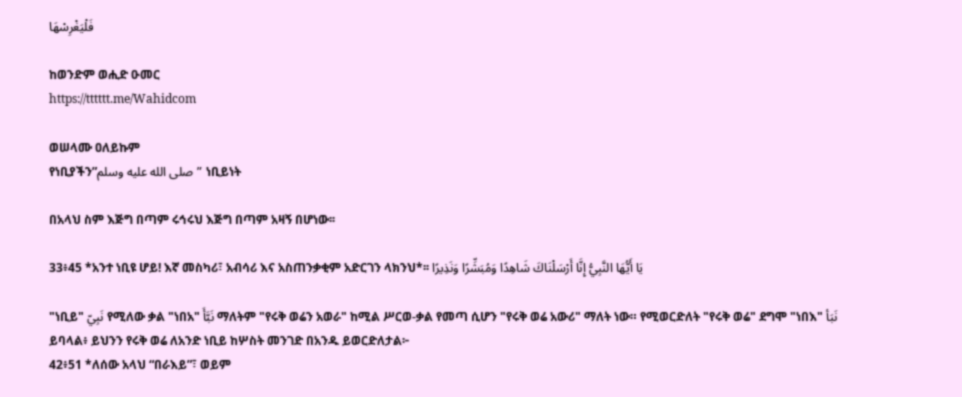فَلْيَغْرِسْهَا

ከወንድም ወሒድ ዑመር
https://tttttt.me/Wahidcom

ወሠላሙ ዐለይኩም
የነቢያችን”صلى الله عليه وسلم” ነቢይነት

በአላህ ስም እጅግ በጣም ሩኅሩህ እጅግ በጣም አዛኝ በሆነው፡፡

33፥45 *አንተ ነቢዩ ሆይ! እኛ መስካሪ፣ አብሳሪ እና አስጠንቃቂም አድርገን ላክንህ*፡፡ يَا أَيُّهَا النَّبِيُّ إِنَّا أَرْسَلْنَاكَ شَاهِدًا وَمُبَشِّرًا وَنَذِيرًا

"ነቢይ" نَبِيّ የሚለው ቃል "ነበአ" نَبَّأَ ማለትም "የሩቅ ወሬን አወራ" ከሚል ሥርወ-ቃል የመጣ ሲሆን "የሩቅ ወሬ አውሪ" ማለት ነው። የሚወርድለት "የሩቅ ወሬ" ደግሞ "ነበእ" نَبَأ ይባላል፥ ይህንን የሩቅ ወሬ ለአንድ ነቢይ ከሦስት መንገድ በአንዱ ይወርድለታል፦
42፥51 *ለሰው አላህ “በራእይ”፣ ወይም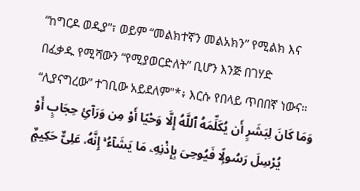“ከግርዶ ወዲያ”፣ ወይም “መልክተኛን መልአክን” የሚልክ እና በፈቃዱ የሚሻውን “የሚያወርድለት” ቢሆን እንጅ በገሃድ “ሊያናግረው” ተገቢው አይደለም"*፥ እርሱ የበላይ ጥበበኛ ነውና። وَمَا كَانَ لِبَشَرٍ أَن يُكَلِّمَهُ ٱللَّهُ إِلَّا وَحْيًا أَوْ مِن وَرَآئِ حِجَابٍ أَوْ يُرْسِلَ رَسُولًۭا فَيُوحِىَ بِإِذْنِهِۦ مَا يَشَآءُ ۚ إِنَّهُۥ عَلِىٌّ حَكِيمٌۭ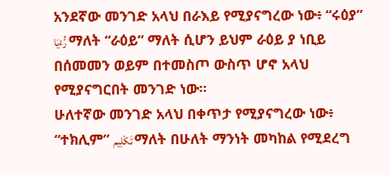አንደኛው መንገድ አላህ በራእይ የሚያናግረው ነው፥ “ሩዕያ” رُّءْيَا ማለት “ራዕይ” ማለት ሲሆን ይህም ራዕይ ያ ነቢይ በሰመመን ወይም በተመስጦ ውስጥ ሆኖ አላህ የሚያናግርበት መንገድ ነው።
ሁለተኛው መንገድ አላህ በቀጥታ የሚያናግረው ነው፥ “ተክሊም” تَكْلِيم ማለት በሁለት ማንነት መካከል የሚደረግ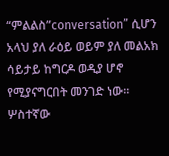“ምልልስ”conversation” ሲሆን አላህ ያለ ራዕይ ወይም ያለ መልአክ ሳይታይ ከግርዶ ወዲያ ሆኖ የሚያናግርበት መንገድ ነው።
ሦስተኛው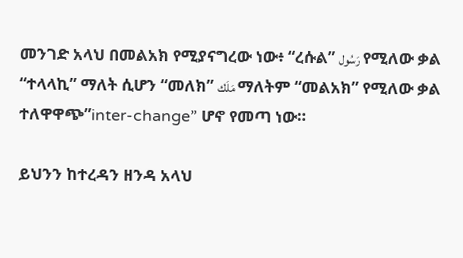መንገድ አላህ በመልአክ የሚያናግረው ነው፥ “ረሱል” رَسُول የሚለው ቃል “ተላላኪ” ማለት ሲሆን “መለክ” مَلَك ማለትም “መልአክ” የሚለው ቃል ተለዋዋጭ”inter-change” ሆኖ የመጣ ነው።

ይህንን ከተረዳን ዘንዳ አላህ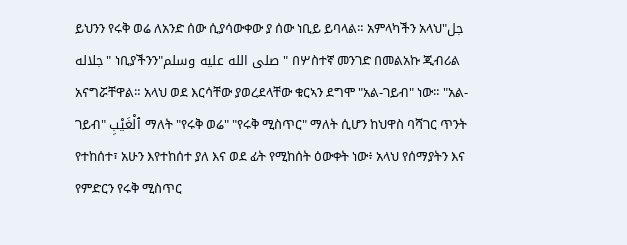ይህንን የሩቅ ወሬ ለአንድ ሰው ሲያሳውቀው ያ ሰው ነቢይ ይባላል። አምላካችን አላህ"جل جلاله" ነቢያችንን"صلى الله عليه وسلم" በሦስተኛ መንገድ በመልአኩ ጂብሪል አናግሯቸዋል። አላህ ወደ እርሳቸው ያወረደላቸው ቁርኣን ደግሞ "አል-ገይብ" ነው። "አል-ገይብ" ٱلْغَيْبِ ማለት "የሩቅ ወሬ" "የሩቅ ሚስጥር" ማለት ሲሆን ከህዋስ ባሻገር ጥንት የተከሰተ፣ አሁን እየተከሰተ ያለ እና ወደ ፊት የሚከሰት ዕውቀት ነው፥ አላህ የሰማያትን እና የምድርን የሩቅ ሚስጥር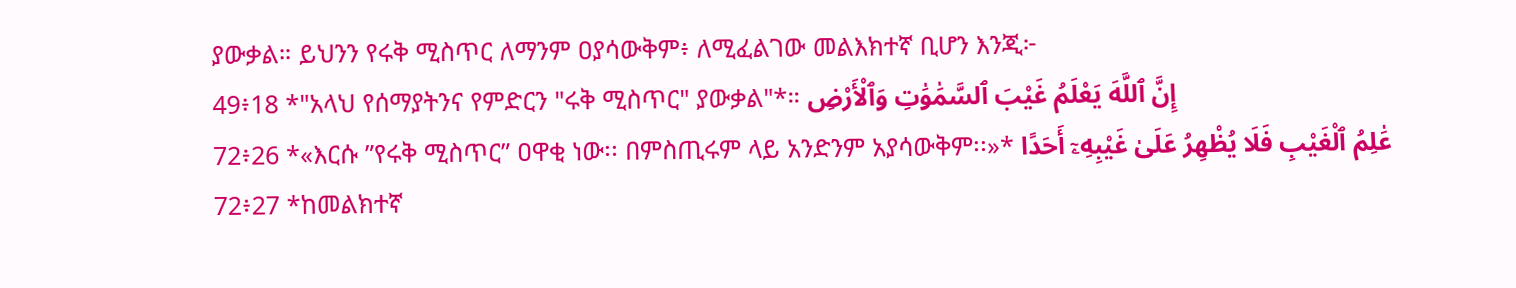ያውቃል። ይህንን የሩቅ ሚስጥር ለማንም ዐያሳውቅም፥ ለሚፈልገው መልእክተኛ ቢሆን እንጂ፦
49፥18 *"አላህ የሰማያትንና የምድርን "ሩቅ ሚስጥር" ያውቃል"*። إِنَّ ٱللَّهَ يَعْلَمُ غَيْبَ ٱلسَّمَٰوَٰتِ وَٱلْأَرْضِ
72፥26 *«እርሱ ”የሩቅ ሚስጥር” ዐዋቂ ነው፡፡ በምስጢሩም ላይ አንድንም አያሳውቅም፡፡»* عَٰلِمُ ٱلْغَيْبِ فَلَا يُظْهِرُ عَلَىٰ غَيْبِهِۦٓ أَحَدًا
72፥27 *ከመልክተኛ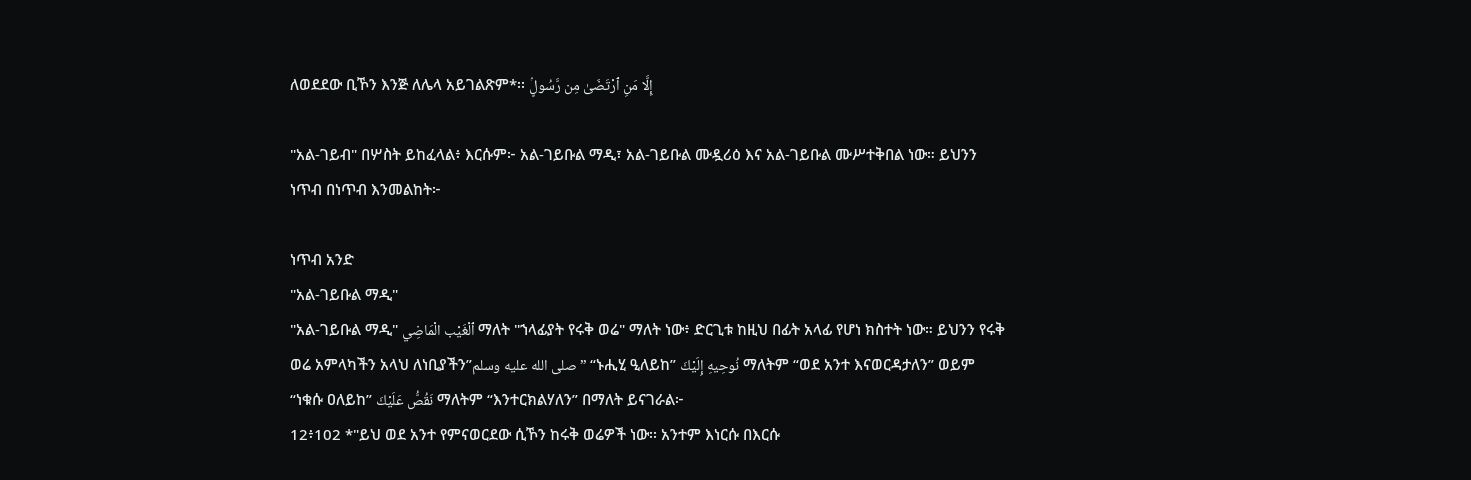ለወደደው ቢኾን እንጅ ለሌላ አይገልጽም*፡፡ إِلَّا مَنِ ٱرْتَضَىٰ مِن رَّسُولٍۢ

"አል-ገይብ" በሦስት ይከፈላል፥ እርሱም፦ አል-ገይቡል ማዲ፣ አል-ገይቡል ሙዷሪዕ እና አል-ገይቡል ሙሥተቅበል ነው። ይህንን ነጥብ በነጥብ እንመልከት፦

ነጥብ አንድ
"አል-ገይቡል ማዲ"
"አል-ገይቡል ማዲ" ٱلْغَيْب الْمَاضِي ማለት "ኀላፊያት የሩቅ ወሬ" ማለት ነው፥ ድርጊቱ ከዚህ በፊት አላፊ የሆነ ክስተት ነው። ይህንን የሩቅ ወሬ አምላካችን አላህ ለነቢያችን”صلى الله عليه وسلم” “ኑሒሂ ዒለይከ” نُوحِيهِ إِلَيْكَ ማለትም “ወደ አንተ እናወርዳታለን” ወይም “ነቁሱ ዐለይከ” نَقُصُّ عَلَيْكَ ማለትም “እንተርክልሃለን” በማለት ይናገራል፦
12፥102 *"ይህ ወደ አንተ የምናወርደው ሲኾን ከሩቅ ወሬዎች ነው፡፡ አንተም እነርሱ በእርሱ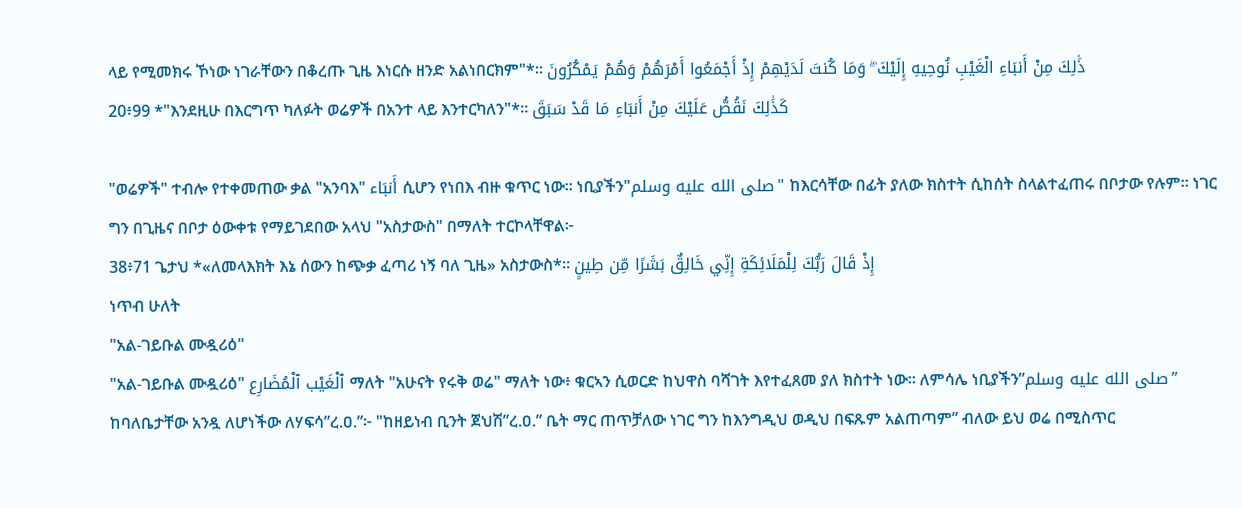ላይ የሚመክሩ ኾነው ነገራቸውን በቆረጡ ጊዜ እነርሱ ዘንድ አልነበርክም"*፡፡ ذَٰلِكَ مِنْ أَنبَاءِ الْغَيْبِ نُوحِيهِ إِلَيْكَ ۖ وَمَا كُنتَ لَدَيْهِمْ إِذْ أَجْمَعُوا أَمْرَهُمْ وَهُمْ يَمْكُرُونَ
20፥99 *"እንደዚሁ በእርግጥ ካለፉት ወሬዎች በአንተ ላይ እንተርካለን"*፡፡ كَذَٰلِكَ نَقُصُّ عَلَيْكَ مِنْ أَنبَاءِ مَا قَدْ سَبَقَ

"ወሬዎች" ተብሎ የተቀመጠው ቃል "አንባእ" أَنبَاء ሲሆን የነበእ ብዙ ቁጥር ነው። ነቢያችን"صلى الله عليه وسلم" ከእርሳቸው በፊት ያለው ክስተት ሲከሰት ስላልተፈጠሩ በቦታው የሉም። ነገር ግን በጊዜና በቦታ ዕውቀቱ የማይገደበው አላህ "አስታውስ" በማለት ተርኮላቸዋል፦
38፥71 ጌታህ *«ለመላእክት እኔ ሰውን ከጭቃ ፈጣሪ ነኝ ባለ ጊዜ» አስታውስ*፡፡ إِذْ قَالَ رَبُّكَ لِلْمَلَائِكَةِ إِنِّي خَالِقٌ بَشَرًا مِّن طِينٍ
ነጥብ ሁለት
"አል-ገይቡል ሙዷሪዕ"
"አል-ገይቡል ሙዷሪዕ" ٱلْغَيْب ٱلْمُضَارِع ማለት "አሁናት የሩቅ ወሬ" ማለት ነው፥ ቁርኣን ሲወርድ ከህዋስ ባሻገት እየተፈጸመ ያለ ክስተት ነው። ለምሳሌ ነቢያችን”صلى الله عليه وسلم” ከባለቤታቸው አንዷ ለሆነችው ለሃፍሳ”ረ.ዐ.”፦ "ከዘይነብ ቢንት ጀህሽ”ረ.ዐ.” ቤት ማር ጠጥቻለው ነገር ግን ከእንግዲህ ወዲህ በፍጹም አልጠጣም” ብለው ይህ ወሬ በሚስጥር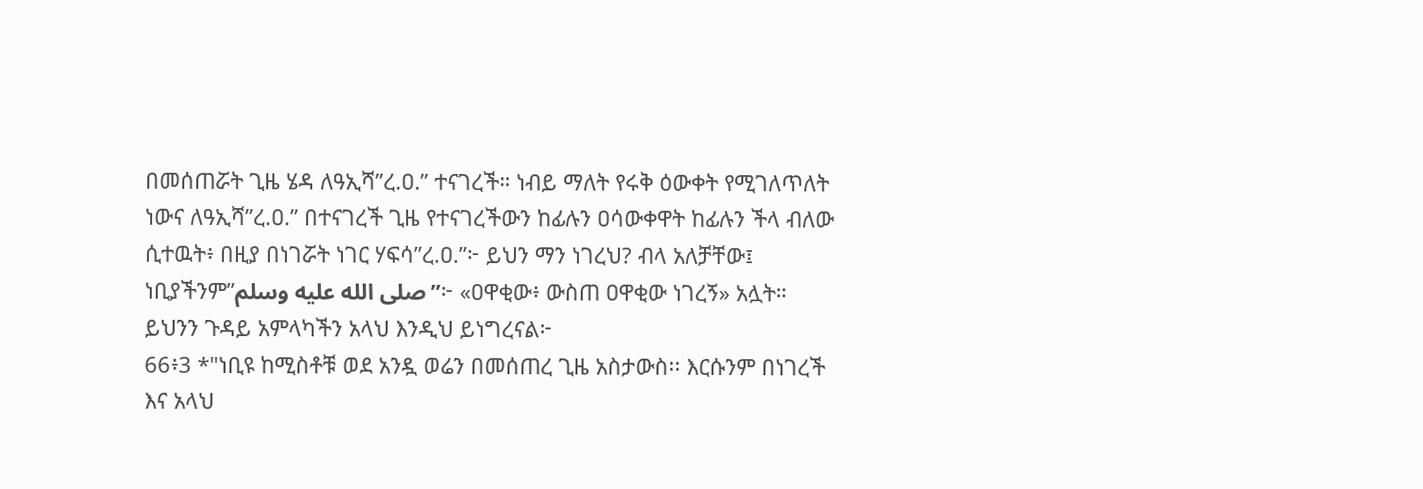በመሰጠሯት ጊዜ ሄዳ ለዓኢሻ”ረ.ዐ.” ተናገረች። ነብይ ማለት የሩቅ ዕውቀት የሚገለጥለት ነውና ለዓኢሻ”ረ.ዐ.” በተናገረች ጊዜ የተናገረችውን ከፊሉን ዐሳውቀዋት ከፊሉን ችላ ብለው ሲተዉት፥ በዚያ በነገሯት ነገር ሃፍሳ”ረ.ዐ.”፦ ይህን ማን ነገረህ? ብላ አለቻቸው፤ ነቢያችንም”صلى الله عليه وسلم”፦ «ዐዋቂው፥ ውስጠ ዐዋቂው ነገረኝ» አሏት። ይህንን ጉዳይ አምላካችን አላህ እንዲህ ይነግረናል፦
66፥3 *"ነቢዩ ከሚስቶቹ ወደ አንዷ ወሬን በመሰጠረ ጊዜ አስታውስ፡፡ እርሱንም በነገረች እና አላህ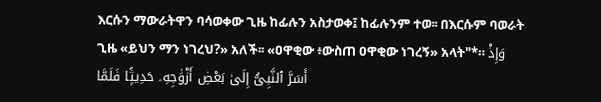እርሱን ማውራትዋን ባሳወቀው ጊዜ ከፊሉን አስታወቀ፤ ከፊሉንም ተወ፡፡ በእርሱም ባወራት ጊዜ «ይህን ማን ነገረህ?» አለች፡፡ «ዐዋቂው ፥ውስጠ ዐዋቂው ነገረኝ» አላት"*። وَإِذْ أَسَرَّ ٱلنَّبِىُّ إِلَىٰ بَعْضِ أَزْوَٰجِهِۦ حَدِيثًۭا فَلَمَّا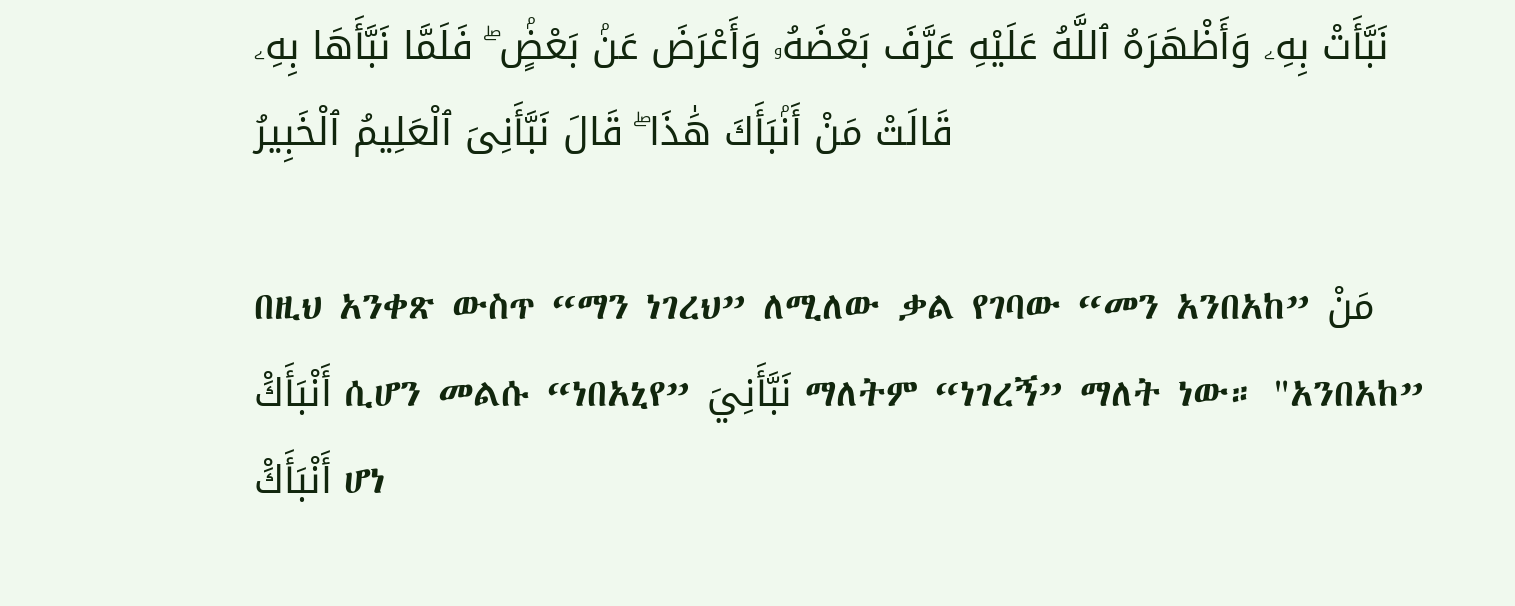نَبَّأَتْ بِهِۦ وَأَظْهَرَهُ ٱللَّهُ عَلَيْهِ عَرَّفَ بَعْضَهُۥ وَأَعْرَضَ عَنۢ بَعْضٍۢ ۖ فَلَمَّا نَبَّأَهَا بِهِۦ قَالَتْ مَنْ أَنۢبَأَكَ هَٰذَا ۖ قَالَ نَبَّأَنِىَ ٱلْعَلِيمُ ٱلْخَبِيرُ

በዚህ አንቀጽ ውስጥ “ማን ነገረህ” ለሚለው ቃል የገባው “መን አንበአከ” مَنْ أَنْبَأَكَْ ሲሆን መልሱ “ነበአኒየ” نَبَّأَنِيَ ማለትም “ነገረኝ” ማለት ነው። "አንበአከ” أَنْبَأَكَْ ሆነ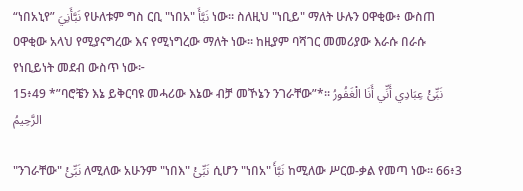“ነበአኒየ” نَبَّأَنِيَ የሁለቱም ግስ ርቢ "ነበአ" نَبَّأَ ነው። ስለዚህ "ነቢይ" ማለት ሁሉን ዐዋቂው፥ ውስጠ ዐዋቂው አላህ የሚያናግረው እና የሚነግረው ማለት ነው። ከዚያም ባሻገር መመሪያው እራሱ በራሱ የነቢይነት መደብ ውስጥ ነው፦
15፥49 *”ባሮቼን እኔ ይቅርባዩ መሓሪው እኔው ብቻ መኾኔን ንገራቸው”*፡፡ نَبِّئْ عِبَادِي أَنِّي أَنَا الْغَفُورُ الرَّحِيمُ

"ንገራቸው" نَبِّئْ ለሚለው አሁንም "ነበእ" نَبِّئْ ሲሆን "ነበአ" نَبَّأَ ከሚለው ሥርወ-ቃል የመጣ ነው። 66፥3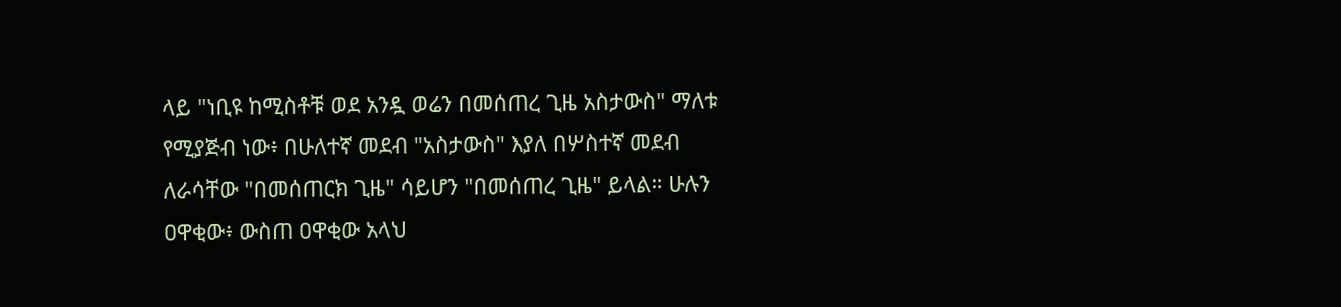ላይ "ነቢዩ ከሚስቶቹ ወደ አንዷ ወሬን በመሰጠረ ጊዜ አስታውስ" ማለቱ የሚያጅብ ነው፥ በሁለተኛ መደብ "አስታውስ" እያለ በሦስተኛ መደብ ለራሳቸው "በመሰጠርክ ጊዜ" ሳይሆን "በመሰጠረ ጊዜ" ይላል። ሁሉን ዐዋቂው፥ ውስጠ ዐዋቂው አላህ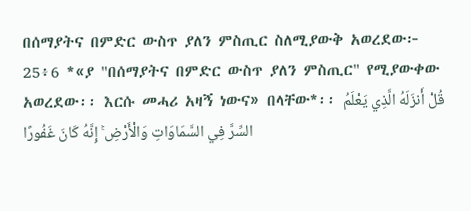በሰማያትና በምድር ውስጥ ያለን ምስጢር ስለሚያውቅ አወረደው፦
25፥6 *«ያ "በሰማያትና በምድር ውስጥ ያለን ምስጢር" የሚያውቀው አወረደው፡፡ እርሱ መሓሪ አዛኝ ነውና» በላቸው*፡፡ قُلْ أَنزَلَهُ الَّذِي يَعْلَمُ السِّرَّ فِي السَّمَاوَاتِ وَالْأَرْضِ ۚ إِنَّهُ كَانَ غَفُورًا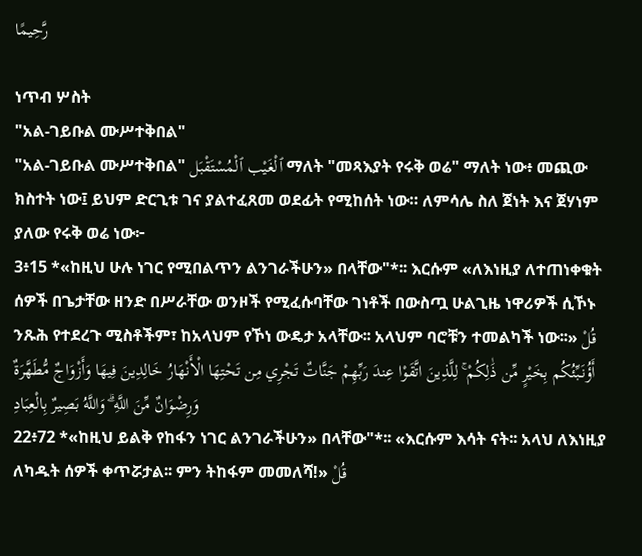رَّحِيمًا

ነጥብ ሦስት
"አል-ገይቡል ሙሥተቅበል"
"አል-ገይቡል ሙሥተቅበል" ٱلْغَيْب ٱلْمُسْتَقْبَل ማለት "መጻእያት የሩቅ ወሬ" ማለት ነው፥ መጪው ክስተት ነው፤ ይህም ድርጊቱ ገና ያልተፈጸመ ወደፊት የሚከሰት ነው። ለምሳሌ ስለ ጀነት እና ጀሃነም ያለው የሩቅ ወሬ ነው፦
3፥15 *«ከዚህ ሁሉ ነገር የሚበልጥን ልንገራችሁን» በላቸው"*፡፡ እርሱም «ለእነዚያ ለተጠነቀቁት ሰዎች በጌታቸው ዘንድ በሥራቸው ወንዞች የሚፈሱባቸው ገነቶች በውስጧ ሁልጊዜ ነዋሪዎች ሲኾኑ ንጹሕ የተደረጉ ሚስቶችም፣ ከአላህም የኾነ ውዴታ አላቸው፡፡ አላህም ባሮቹን ተመልካች ነው፡፡» قُلْ أَؤُنَبِّئُكُم بِخَيْرٍ مِّن ذَٰلِكُمْ ۚ لِلَّذِينَ اتَّقَوْا عِندَ رَبِّهِمْ جَنَّاتٌ تَجْرِي مِن تَحْتِهَا الْأَنْهَارُ خَالِدِينَ فِيهَا وَأَزْوَاجٌ مُّطَهَّرَةٌ وَرِضْوَانٌ مِّنَ اللَّهِ ۗ وَاللَّهُ بَصِيرٌ بِالْعِبَادِ
22፥72 *«ከዚህ ይልቅ የከፋን ነገር ልንገራችሁን» በላቸው"*፡፡ «እርሱም እሳት ናት፡፡ አላህ ለእነዚያ ለካዱት ሰዎች ቀጥሯታል፡፡ ምን ትከፋም መመለሻ!» قُلْ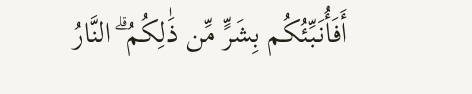أَفَأُنَبِّئُكُم بِشَرٍّ مِّن ذَٰلِكُمُ ۗ النَّارُ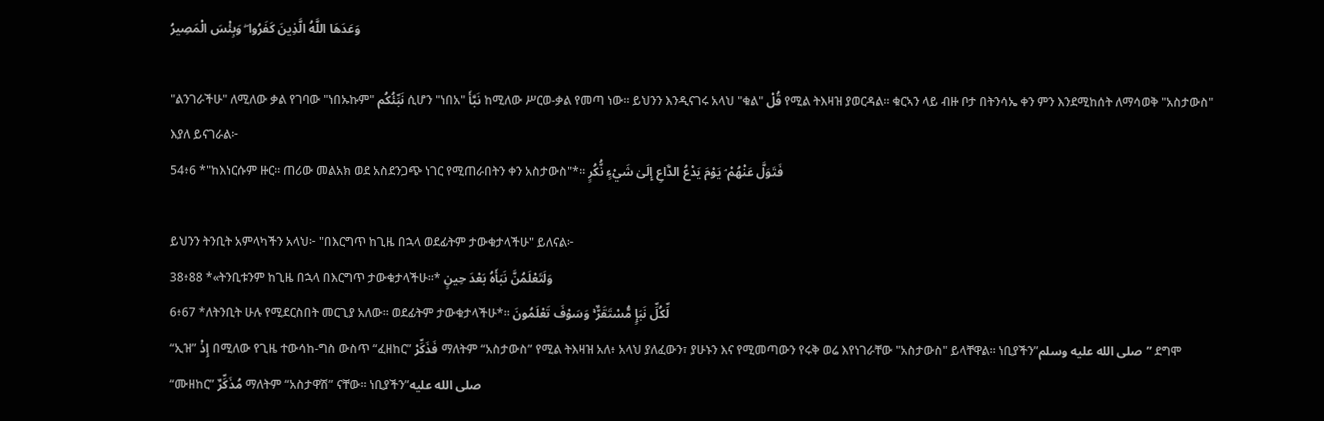وَعَدَهَا اللَّهُ الَّذِينَ كَفَرُوا ۖ وَبِئْسَ الْمَصِيرُ

"ልንገራችሁ" ለሚለው ቃል የገባው "ነበኡኩም" نَبِّئُكُم ሲሆን "ነበአ" نَبَّأَ ከሚለው ሥርወ-ቃል የመጣ ነው። ይህንን እንዲናገሩ አላህ "ቁል" قُلْ የሚል ትእዛዝ ያወርዳል። ቁርኣን ላይ ብዙ ቦታ በትንሳኤ ቀን ምን እንደሚከሰት ለማሳወቅ "አስታውስ" እያለ ይናገራል፦
54፥6 *"ከእነርሱም ዙር፡፡ ጠሪው መልአክ ወደ አስደንጋጭ ነገር የሚጠራበትን ቀን አስታውስ"*፡፡ فَتَوَلَّ عَنْهُمْ ۘ يَوْمَ يَدْعُ الدَّاعِ إِلَىٰ شَيْءٍ نُّكُرٍ

ይህንን ትንቢት አምላካችን አላህ፦ "በእርግጥ ከጊዜ በኋላ ወደፊትም ታውቁታላችሁ" ይለናል፦
38፥88 *«ትንቢቱንም ከጊዜ በኋላ በእርግጥ ታውቁታላችሁ፡፡* وَلَتَعْلَمُنَّ نَبَأَهُ بَعْدَ حِينٍ
6፥67 *ለትንቢት ሁሉ የሚደርስበት መርጊያ አለው፡፡ ወደፊትም ታውቁታላችሁ*፡፡ لِّكُلِّ نَبَإٍ مُّسْتَقَرٌّ ۚ وَسَوْفَ تَعْلَمُونَ
“ኢዝ” إِذْ በሚለው የጊዜ ተውሳከ-ግስ ውስጥ “ፈዘከር” فَذَكِّرْ ማለትም “አስታውስ” የሚል ትእዛዝ አለ፥ አላህ ያለፈውን፣ ያሁኑን እና የሚመጣውን የሩቅ ወሬ እየነገራቸው "አስታውስ" ይላቸዋል። ነቢያችን”صلى الله عليه وسلم” ደግሞ “ሙዘከር” مُذَكِّرٌ ማለትም “አስታዋሽ” ናቸው። ነቢያችን”صلى الله عليه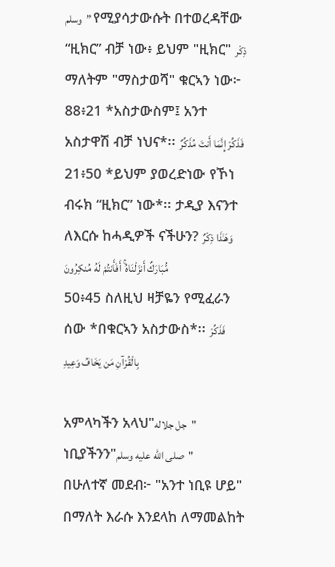وسلم” የሚያሳታውሱት በተወረዳቸው “ዚክር” ብቻ ነው፥ ይህም "ዚክር" ذِكْر ማለትም "ማስታወሻ" ቁርኣን ነው፦
88፥21 *አስታውስም፤ አንተ አስታዋሽ ብቻ ነህና*፡፡ فَذَكِّرْ إِنَّمَا أَنتَ مُذَكِّرٌ
21፥50 *ይህም ያወረድነው የኾነ ብሩክ “ዚክር” ነው*፡፡ ታዲያ እናንተ ለእርሱ ከሓዲዎች ናችሁን? وَهَـٰذَا ذِكْرٌ مُّبَارَكٌ أَنزَلْنَاهُ ۚ أَفَأَنتُمْ لَهُ مُنكِرُونَ
50፥45 ስለዚህ ዛቻዬን የሚፈራን ሰው *በቁርኣን አስታውስ*፡፡ فَذَكِّرْ بِالْقُرْآنِ مَن يَخَافُ وَعِيدِ

አምላካችን አላህ"جل جلاله" ነቢያችንን"صلى الله عليه وسلم"
በሁለተኛ መደብ፦ "አንተ ነቢዩ ሆይ" በማለት እራሱ እንደላከ ለማመልከት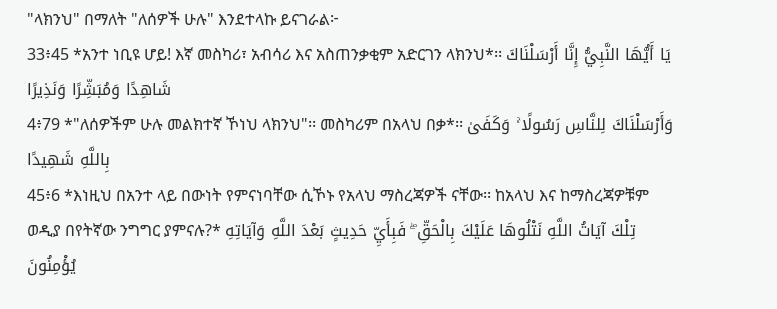"ላክንህ" በማለት "ለሰዎች ሁሉ" እንደተላኩ ይናገራል፦
33፥45 *አንተ ነቢዩ ሆይ! እኛ መስካሪ፣ አብሳሪ እና አስጠንቃቂም አድርገን ላክንህ*፡፡ يَا أَيُّهَا النَّبِيُّ إِنَّا أَرْسَلْنَاكَ شَاهِدًا وَمُبَشِّرًا وَنَذِيرًا
4፥79 *"ለሰዎችም ሁሉ መልክተኛ ኾነህ ላክንህ"፡፡ መስካሪም በአላህ በቃ*፡፡ وَأَرْسَلْنَاكَ لِلنَّاسِ رَسُولًا ۚ وَكَفَىٰ بِاللَّهِ شَهِيدًا
45፥6 *እነዚህ በአንተ ላይ በውነት የምናነባቸው ሲኾኑ የአላህ ማስረጃዎች ናቸው፡፡ ከአላህ እና ከማስረጃዎቹም ወዲያ በየትኛው ንግግር ያምናሉ?* تِلْكَ آيَاتُ اللَّهِ نَتْلُوهَا عَلَيْكَ بِالْحَقِّ ۖ فَبِأَيِّ حَدِيثٍ بَعْدَ اللَّهِ وَآيَاتِهِ يُؤْمِنُونَ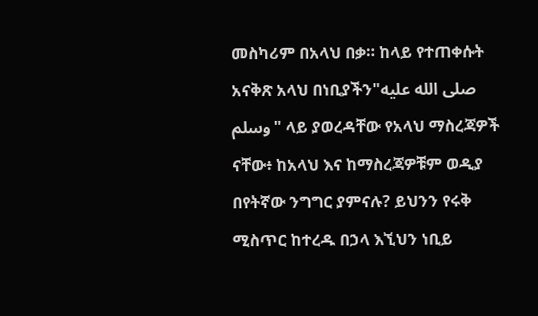መስካሪም በአላህ በቃ። ከላይ የተጠቀሱት አናቅጽ አላህ በነቢያችን"صلى الله عليه وسلم" ላይ ያወረዳቸው የአላህ ማስረጃዎች ናቸው፥ ከአላህ እና ከማስረጃዎቹም ወዲያ በየትኛው ንግግር ያምናሉ? ይህንን የሩቅ ሚስጥር ከተረዱ በኃላ እኚህን ነቢይ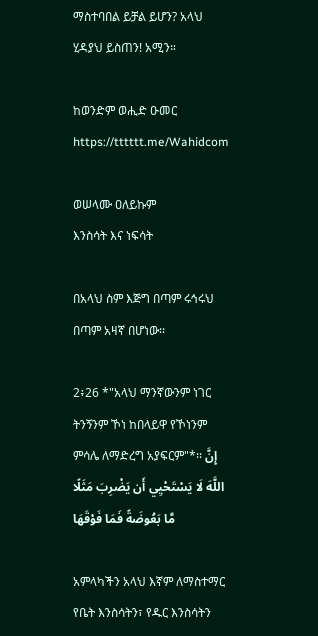ማስተባበል ይቻል ይሆን? አላህ ሂዳያህ ይስጠን! አሚን።

ከወንድም ወሒድ ዑመር
https://tttttt.me/Wahidcom

ወሠላሙ ዐለይኩም
እንስሳት እና ነፍሳት

በአላህ ስም እጅግ በጣም ሩኅሩህ በጣም አዛኛ በሆነው፡፡

2፥26 *"አላህ ማንኛውንም ነገር ትንኝንም ኾነ ከበላይዋ የኾነንም ምሳሌ ለማድረግ አያፍርም"*፡፡ إِنَّ اللَّهَ لَا يَسْتَحْيِي أَن يَضْرِبَ مَثَلًا مَّا بَعُوضَةً فَمَا فَوْقَهَا

አምላካችን አላህ እኛም ለማስተማር የቤት እንስሳትን፣ የዱር እንስሳትን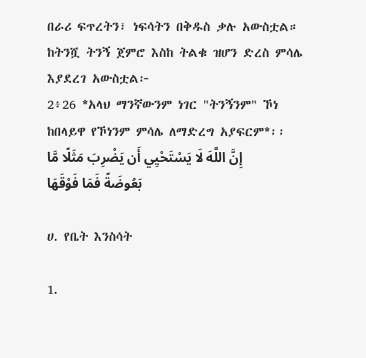በራሪ ፍጥረትን፣ ነፍሳትን በቅዱስ ቃሉ አውስቷል። ከትንሿ ትንኝ ጀምሮ እስከ ትልቁ ዝሆን ድረስ ምሳሌ እያደረገ አውስቷል፦
2፥26 *አላህ ማንኛውንም ነገር "ትንኝንም" ኾነ ከበላይዋ የኾነንም ምሳሌ ለማድረግ አያፍርም*፡፡ إِنَّ اللَّهَ لَا يَسْتَحْيِي أَن يَضْرِبَ مَثَلًا مَّا بَعُوضَةً فَمَا فَوْقَهَا

ሀ. የቤት እንስሳት

1.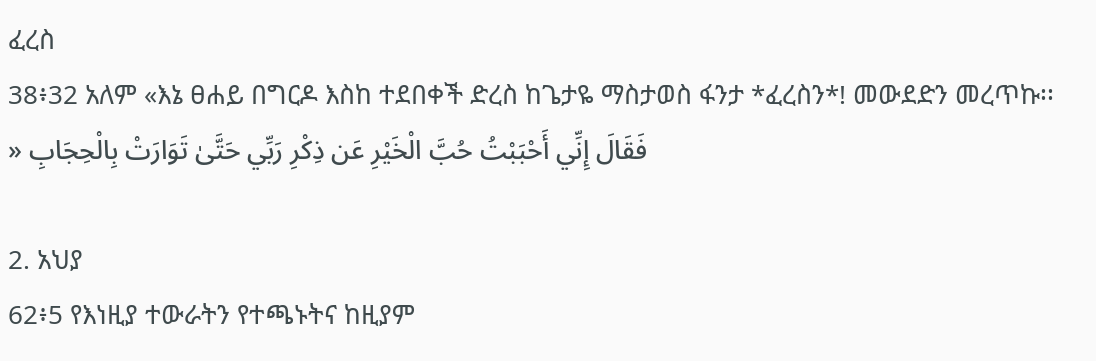ፈረስ
38፥32 አለም «እኔ ፀሐይ በግርዶ እስከ ተደበቀች ድረስ ከጌታዬ ማስታወስ ፋንታ *ፈረስን*! መውደድን መረጥኩ፡፡» فَقَالَ إِنِّي أَحْبَبْتُ حُبَّ الْخَيْرِ عَن ذِكْرِ رَبِّي حَتَّىٰ تَوَارَتْ بِالْحِجَابِ

2. አህያ
62፥5 የእነዚያ ተውራትን የተጫኑትና ከዚያም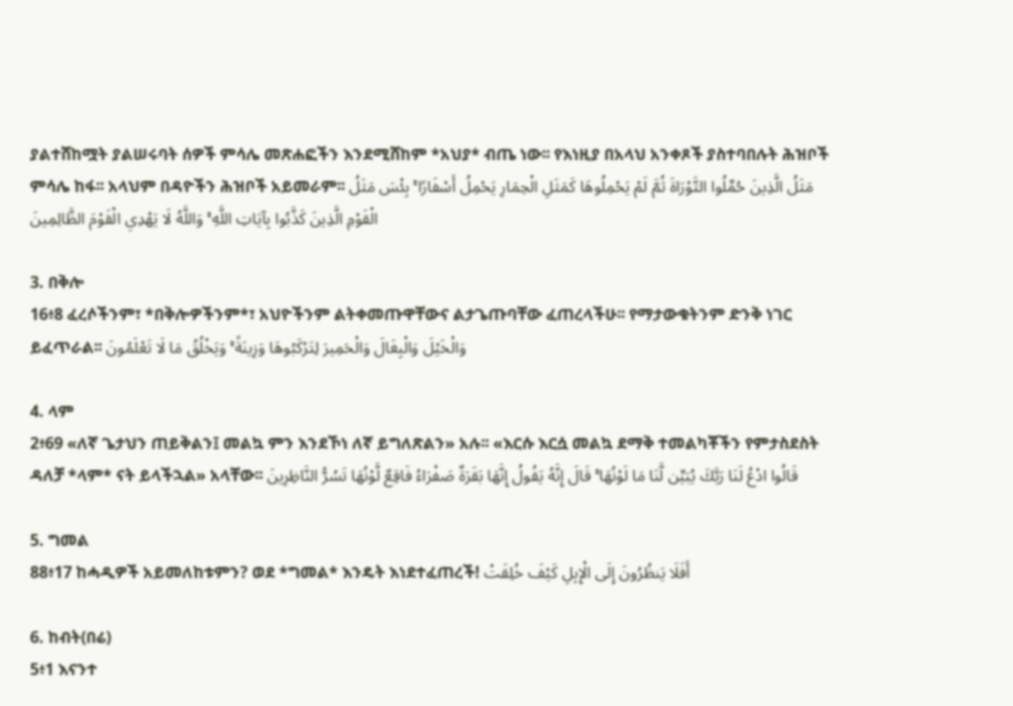ያልተሸከሟት ያልሠሩባት ሰዎች ምሳሌ መጽሐፎችን እንደሚሸከም *አህያ* ብጤ ነው፡፡ የእነዚያ በአላህ አንቀጾች ያስተባበሉት ሕዝቦች ምሳሌ ከፋ፡፡ አላህም በዳዮችን ሕዝቦች አይመራም፡፡ مَثَلُ الَّذِينَ حُمِّلُوا التَّوْرَاةَ ثُمَّ لَمْ يَحْمِلُوهَا كَمَثَلِ الْحِمَارِ يَحْمِلُ أَسْفَارًا ۚ بِئْسَ مَثَلُ الْقَوْمِ الَّذِينَ كَذَّبُوا بِآيَاتِ اللَّهِ ۚ وَاللَّهُ لَا يَهْدِي الْقَوْمَ الظَّالِمِينَ

3. በቅሎ
16፥8 ፈረሶችንም፣ *በቅሎዎችንም*፣ አህዮችንም ልትቀመጡዋቸውና ልታጌጡባቸው ፈጠረላችሁ፡፡ የማታውቁትንም ድንቅ ነገር ይፈጥራል፡፡ وَالْخَيْلَ وَالْبِغَالَ وَالْحَمِيرَ لِتَرْكَبُوهَا وَزِينَةً ۚ وَيَخْلُقُ مَا لَا تَعْلَمُونَ

4. ላም
2፥69 «ለኛ ጌታህን ጠይቅልን፤ መልኳ ምን እንደኾነ ለኛ ይግለጽልን» አሉ፡፡ «እርሱ እርሷ መልኳ ደማቅ ተመልካቾችን የምታስደስት ዳለቻ *ላም* ናት ይላችኋል» አላቸው፡፡ قَالُوا ادْعُ لَنَا رَبَّكَ يُبَيِّن لَّنَا مَا لَوْنُهَا ۚ قَالَ إِنَّهُ يَقُولُ إِنَّهَا بَقَرَةٌ صَفْرَاءُ فَاقِعٌ لَّوْنُهَا تَسُرُّ النَّاظِرِينَ

5. ግመል
88፥17 ከሓዲዎች አይመለከቱምን? ወደ *ግመል* እንዴት እነደተፈጠረች! أَفَلَا يَنظُرُونَ إِلَى الْإِبِلِ كَيْفَ خُلِقَتْ

6. ከብት(በሬ)
5፥1 እናንተ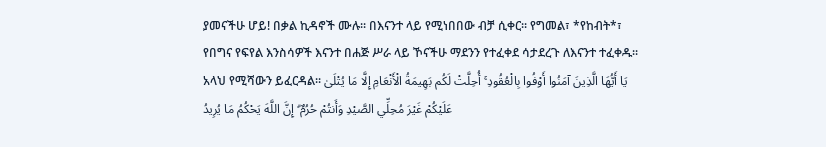ያመናችሁ ሆይ! በቃል ኪዳኖች ሙሉ፡፡ በእናንተ ላይ የሚነበበው ብቻ ሲቀር፡፡ የግመል፣ *የከብት*፣ የበግና የፍየል እንስሳዎች እናንተ በሐጅ ሥራ ላይ ኾናችሁ ማደንን የተፈቀደ ሳታደረጉ ለእናንተ ተፈቀዱ፡፡ አላህ የሚሻውን ይፈርዳል፡፡ يَا أَيُّهَا الَّذِينَ آمَنُوا أَوْفُوا بِالْعُقُودِ ۚ أُحِلَّتْ لَكُم بَهِيمَةُ الْأَنْعَامِ إِلَّا مَا يُتْلَىٰ عَلَيْكُمْ غَيْرَ مُحِلِّي الصَّيْدِ وَأَنتُمْ حُرُمٌ ۗ إِنَّ اللَّهَ يَحْكُمُ مَا يُرِيدُ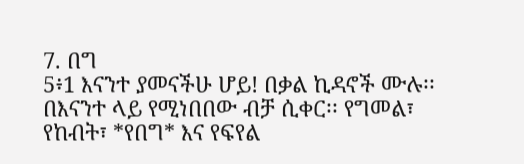7. በግ
5፥1 እናንተ ያመናችሁ ሆይ! በቃል ኪዳኖች ሙሉ፡፡ በእናንተ ላይ የሚነበበው ብቻ ሲቀር፡፡ የግመል፣ የከብት፣ *የበግ* እና የፍየል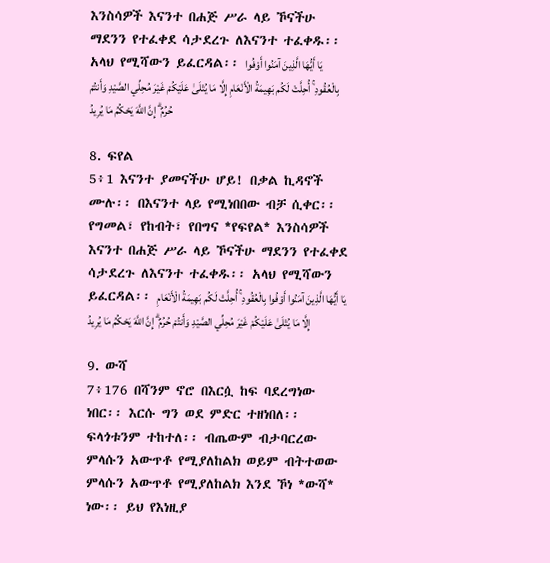እንስሳዎች እናንተ በሐጅ ሥራ ላይ ኾናችሁ ማደንን የተፈቀደ ሳታደረጉ ለእናንተ ተፈቀዱ፡፡ አላህ የሚሻውን ይፈርዳል፡፡ يَا أَيُّهَا الَّذِينَ آمَنُوا أَوْفُوا بِالْعُقُودِ ۚ أُحِلَّتْ لَكُم بَهِيمَةُ الْأَنْعَامِ إِلَّا مَا يُتْلَىٰ عَلَيْكُمْ غَيْرَ مُحِلِّي الصَّيْدِ وَأَنتُمْ حُرُمٌ ۗ إِنَّ اللَّهَ يَحْكُمُ مَا يُرِيدُ

8. ፍየል
5፥1 እናንተ ያመናችሁ ሆይ! በቃል ኪዳኖች ሙሉ፡፡ በእናንተ ላይ የሚነበበው ብቻ ሲቀር፡፡ የግመል፣ የከብት፣ የበግና *የፍየል* እንስሳዎች እናንተ በሐጅ ሥራ ላይ ኾናችሁ ማደንን የተፈቀደ ሳታደረጉ ለእናንተ ተፈቀዱ፡፡ አላህ የሚሻውን ይፈርዳል፡፡ يَا أَيُّهَا الَّذِينَ آمَنُوا أَوْفُوا بِالْعُقُودِ ۚ أُحِلَّتْ لَكُم بَهِيمَةُ الْأَنْعَامِ إِلَّا مَا يُتْلَىٰ عَلَيْكُمْ غَيْرَ مُحِلِّي الصَّيْدِ وَأَنتُمْ حُرُمٌ ۗ إِنَّ اللَّهَ يَحْكُمُ مَا يُرِيدُ

9. ውሻ
7፥176 በሻንም ኖሮ በእርሷ ከፍ ባደረግነው ነበር፡፡ እርሱ ግን ወደ ምድር ተዘነበለ፡፡ ፍላጎቱንም ተከተለ፡፡ ብጤውም ብታባርረው ምላሱን አውጥቶ የሚያለከልክ ወይም ብትተወው ምላሱን አውጥቶ የሚያለከልክ እንደ ኾነ *ውሻ* ነው፡፡ ይህ የእነዚያ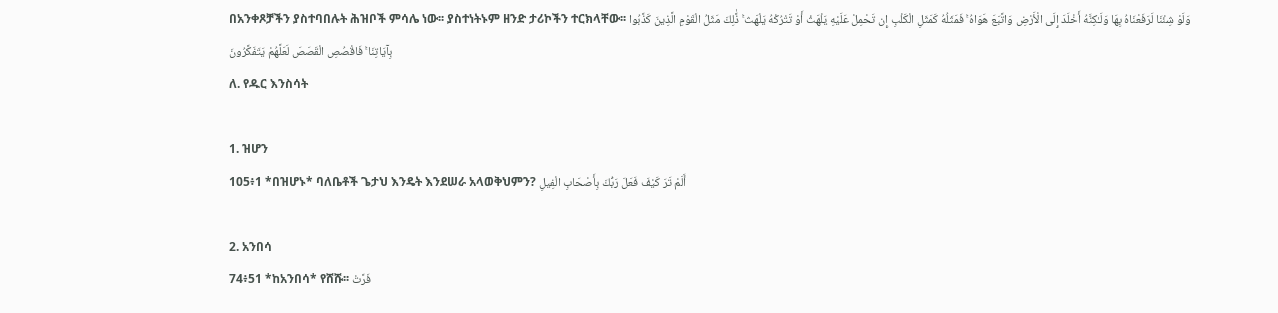በአንቀጾቻችን ያስተባበሉት ሕዝቦች ምሳሌ ነው፡፡ ያስተነትኑም ዘንድ ታሪኮችን ተርክላቸው፡፡ وَلَوْ شِئْنَا لَرَفَعْنَاهُ بِهَا وَلَـٰكِنَّهُ أَخْلَدَ إِلَى الْأَرْضِ وَاتَّبَعَ هَوَاهُ ۚ فَمَثَلُهُ كَمَثَلِ الْكَلْبِ إِن تَحْمِلْ عَلَيْهِ يَلْهَثْ أَوْ تَتْرُكْهُ يَلْهَث ۚ ذَّٰلِكَ مَثَلُ الْقَوْمِ الَّذِينَ كَذَّبُوا بِآيَاتِنَا ۚ فَاقْصُصِ الْقَصَصَ لَعَلَّهُمْ يَتَفَكَّرُونَ
ለ. የዱር እንስሳት

1. ዝሆን
105፥1 *በዝሆኑ* ባለቤቶች ጌታህ እንዴት እንደሠራ አላወቅህምን? أَلَمْ تَرَ كَيْفَ فَعَلَ رَبُّكَ بِأَصْحَابِ الْفِيلِ

2. አንበሳ
74፥51 *ከአንበሳ* የሸሹ፡፡ فَرَّتْ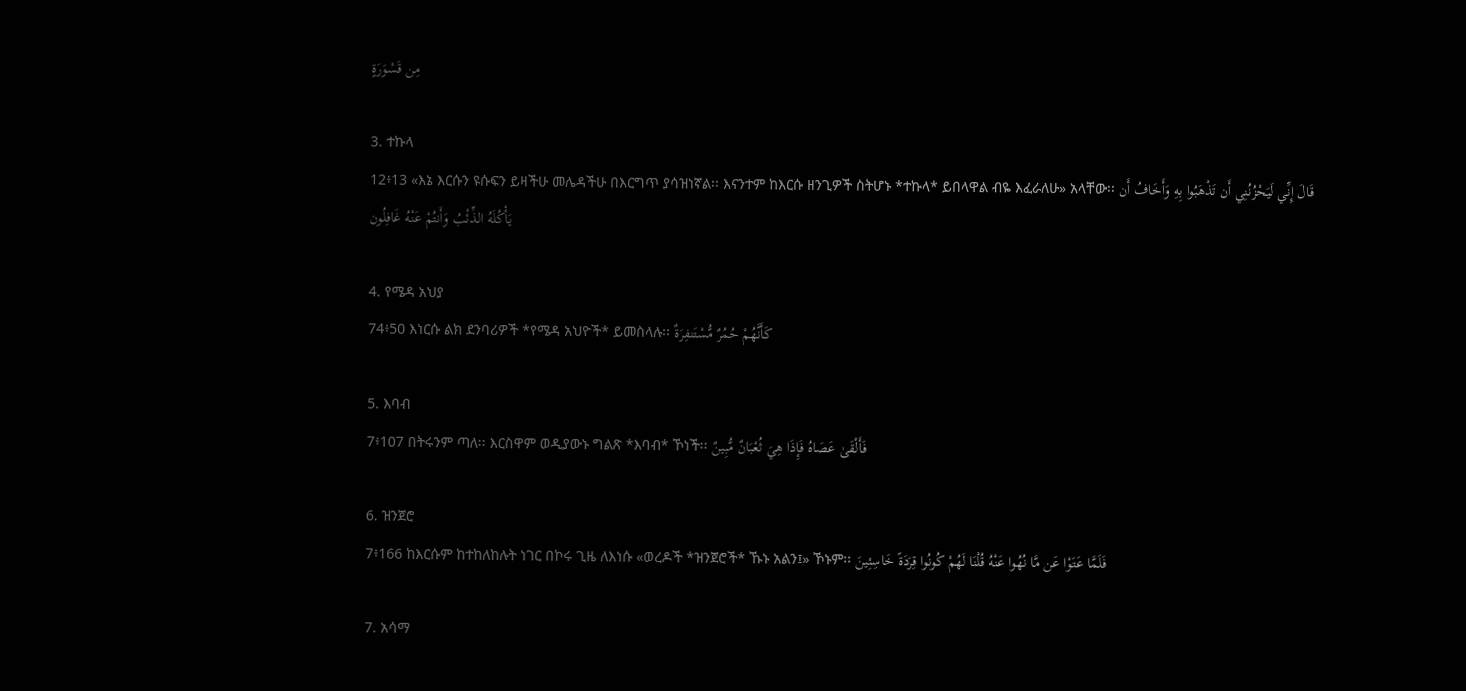مِن قَسْوَرَةٍ

3. ተኩላ
12፥13 «እኔ እርሱን ዩሱፍን ይዛችሁ መሌዳችሁ በእርግጥ ያሳዝነኛል፡፡ እናንተም ከእርሱ ዘንጊዎች ስትሆኑ *ተኩላ* ይበላዋል ብዬ እፈራለሁ» አላቸው፡፡ قَالَ إِنِّي لَيَحْزُنُنِي أَن تَذْهَبُوا بِهِ وَأَخَافُ أَن يَأْكُلَهُ الذِّئْبُ وَأَنتُمْ عَنْهُ غَافِلُون

4. የሜዳ አህያ
74፥50 እነርሱ ልክ ደንባሪዎች *የሜዳ አህዮች* ይመስላሉ፡፡ كَأَنَّهُمْ حُمُرٌ مُّسْتَنفِرَةٌ

5. እባብ
7፥107 በትሩንም ጣለ፡፡ እርስዋም ወዲያውኑ ግልጽ *እባብ* ኾነች፡፡ فَأَلْقَىٰ عَصَاهُ فَإِذَا هِيَ ثُعْبَانٌ مُّبِينٌ

6. ዝንጀሮ
7፥166 ከእርሱም ከተከለከሉት ነገር በኮሩ ጊዜ ለእነሱ «ወረዶች *ዝንጀሮች* ኹኑ አልን፤» ኾኑም፡፡ فَلَمَّا عَتَوْا عَن مَّا نُهُوا عَنْهُ قُلْنَا لَهُمْ كُونُوا قِرَدَةً خَاسِئِينَ

7. አሳማ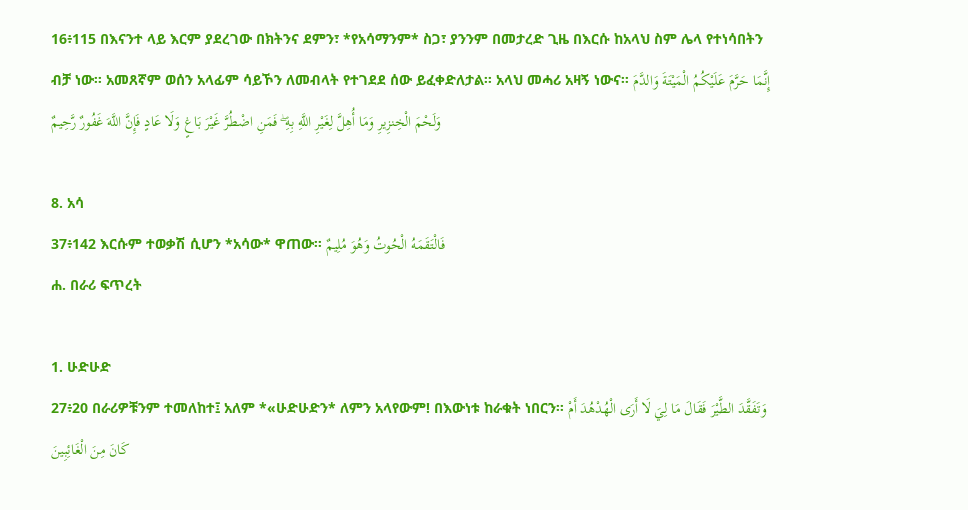16፥115 በእናንተ ላይ እርም ያደረገው በክትንና ደምን፣ *የአሳማንም* ስጋ፣ ያንንም በመታረድ ጊዜ በእርሱ ከአላህ ስም ሌላ የተነሳበትን ብቻ ነው፡፡ አመጸኛም ወሰን አላፊም ሳይኾን ለመብላት የተገደደ ሰው ይፈቀድለታል፡፡ አላህ መሓሪ አዛኝ ነውና፡፡ إِنَّمَا حَرَّمَ عَلَيْكُمُ الْمَيْتَةَ وَالدَّمَ وَلَحْمَ الْخِنزِيرِ وَمَا أُهِلَّ لِغَيْرِ اللَّهِ بِهِ ۖ فَمَنِ اضْطُرَّ غَيْرَ بَاغٍ وَلَا عَادٍ فَإِنَّ اللَّهَ غَفُورٌ رَّحِيمٌ

8. አሳ
37፥142 እርሱም ተወቃሽ ሲሆን *አሳው* ዋጠው፡፡ فَالْتَقَمَهُ الْحُوتُ وَهُوَ مُلِيمٌ
ሐ. በራሪ ፍጥረት

1. ሁድሁድ
27፥20 በራሪዎቹንም ተመለከተ፤ አለም *«ሁድሁድን* ለምን አላየውም! በእውነቱ ከራቁት ነበርን፡፡ وَتَفَقَّدَ الطَّيْرَ فَقَالَ مَا لِيَ لَا أَرَى الْهُدْهُدَ أَمْ كَانَ مِنَ الْغَائِبِينَ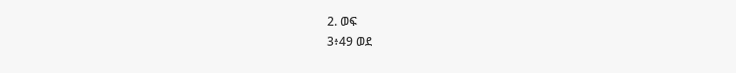2. ወፍ
3፥49 ወደ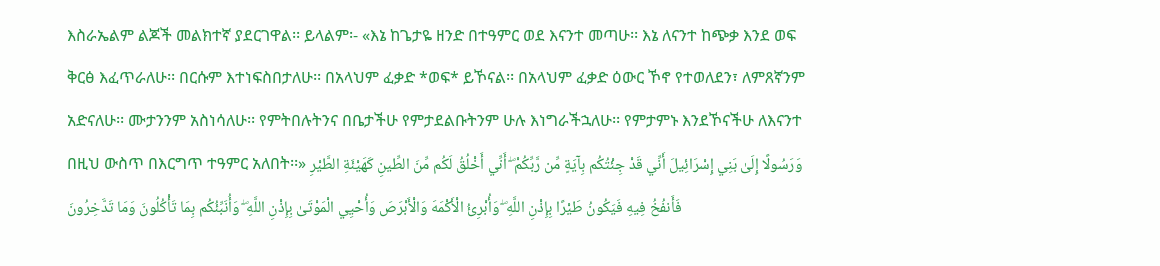እስራኤልም ልጆች መልክተኛ ያደርገዋል፡፡ ይላልም፡- «እኔ ከጌታዬ ዘንድ በተዓምር ወደ እናንተ መጣሁ፡፡ እኔ ለናንተ ከጭቃ እንደ ወፍ ቅርፅ እፈጥራለሁ፡፡ በርሱም እተነፍስበታለሁ፡፡ በአላህም ፈቃድ *ወፍ* ይኾናል፡፡ በአላህም ፈቃድ ዕውር ኾኖ የተወለደን፣ ለምጸኛንም አድናለሁ፡፡ ሙታንንም አስነሳለሁ፡፡ የምትበሉትንና በቤታችሁ የምታደልቡትንም ሁሉ እነግራችኋለሁ፡፡ የምታምኑ እንደኾናችሁ ለእናንተ በዚህ ውስጥ በእርግጥ ተዓምር አለበት፡፡» وَرَسُولًا إِلَىٰ بَنِي إِسْرَائِيلَ أَنِّي قَدْ جِئْتُكُم بِآيَةٍ مِّن رَّبِّكُمْ ۖ أَنِّي أَخْلُقُ لَكُم مِّنَ الطِّينِ كَهَيْئَةِ الطَّيْرِ فَأَنفُخُ فِيهِ فَيَكُونُ طَيْرًا بِإِذْنِ اللَّهِ ۖ وَأُبْرِئُ الْأَكْمَهَ وَالْأَبْرَصَ وَأُحْيِي الْمَوْتَىٰ بِإِذْنِ اللَّهِ ۖ وَأُنَبِّئُكُم بِمَا تَأْكُلُونَ وَمَا تَدَّخِرُونَ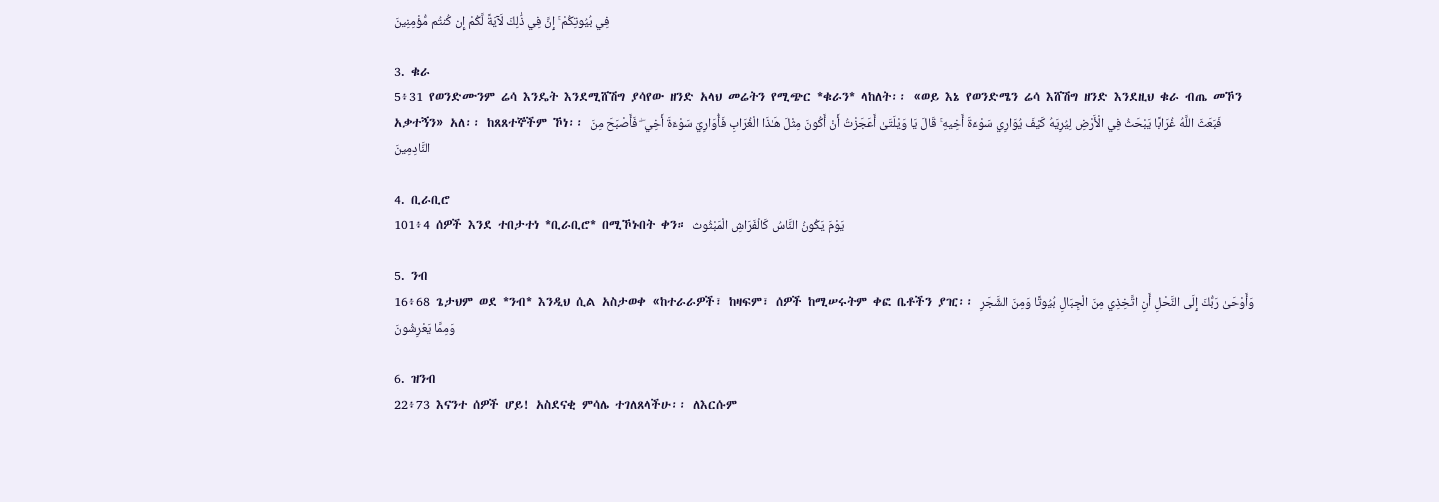فِي بُيُوتِكُمْ ۚ إِنَّ فِي ذَٰلِكَ لَآيَةً لَّكُمْ إِن كُنتُم مُّؤْمِنِينَ

3. ቁራ
5፥31 የወንድሙንም ሬሳ እንዴት እንደሚሸሽግ ያሳየው ዘንድ አላህ መሬትን የሚጭር *ቁራን* ላከለት፡፡ «ወይ እኔ የወንድሜን ሬሳ እሸሽግ ዘንድ እንደዚህ ቁራ ብጤ መኾን አቃተኝን» አለ፡፡ ከጸጸተኞችም ኾነ፡፡ فَبَعَثَ اللَّهُ غُرَابًا يَبْحَثُ فِي الْأَرْضِ لِيُرِيَهُ كَيْفَ يُوَارِي سَوْءَةَ أَخِيهِ ۚ قَالَ يَا وَيْلَتَىٰ أَعَجَزْتُ أَنْ أَكُونَ مِثْلَ هَـٰذَا الْغُرَابِ فَأُوَارِيَ سَوْءَةَ أَخِي ۖ فَأَصْبَحَ مِنَ النَّادِمِينَ

4. ቢራቢሮ
101፥4 ሰዎች እንደ ተበታተነ *ቢራቢሮ* በሚኾኑበት ቀን። يَوْمَ يَكُونُ النَّاسُ كَالْفَرَاشِ الْمَبْثُوث

5. ንብ
16፥68 ጌታህም ወደ *ንብ* እንዲህ ሲል አስታወቀ «ከተራራዎች፣ ከዛፍም፣ ሰዎች ከሚሠሩትም ቀፎ ቤቶችን ያዢ፡፡ وَأَوْحَىٰ رَبُّكَ إِلَى النَّحْلِ أَنِ اتَّخِذِي مِنَ الْجِبَالِ بُيُوتًا وَمِنَ الشَّجَرِ وَمِمَّا يَعْرِشُونَ

6. ዝንብ
22፥73 እናንተ ሰዎች ሆይ! አስደናቂ ምሳሌ ተገለጸላችሁ፡፡ ለእርሱም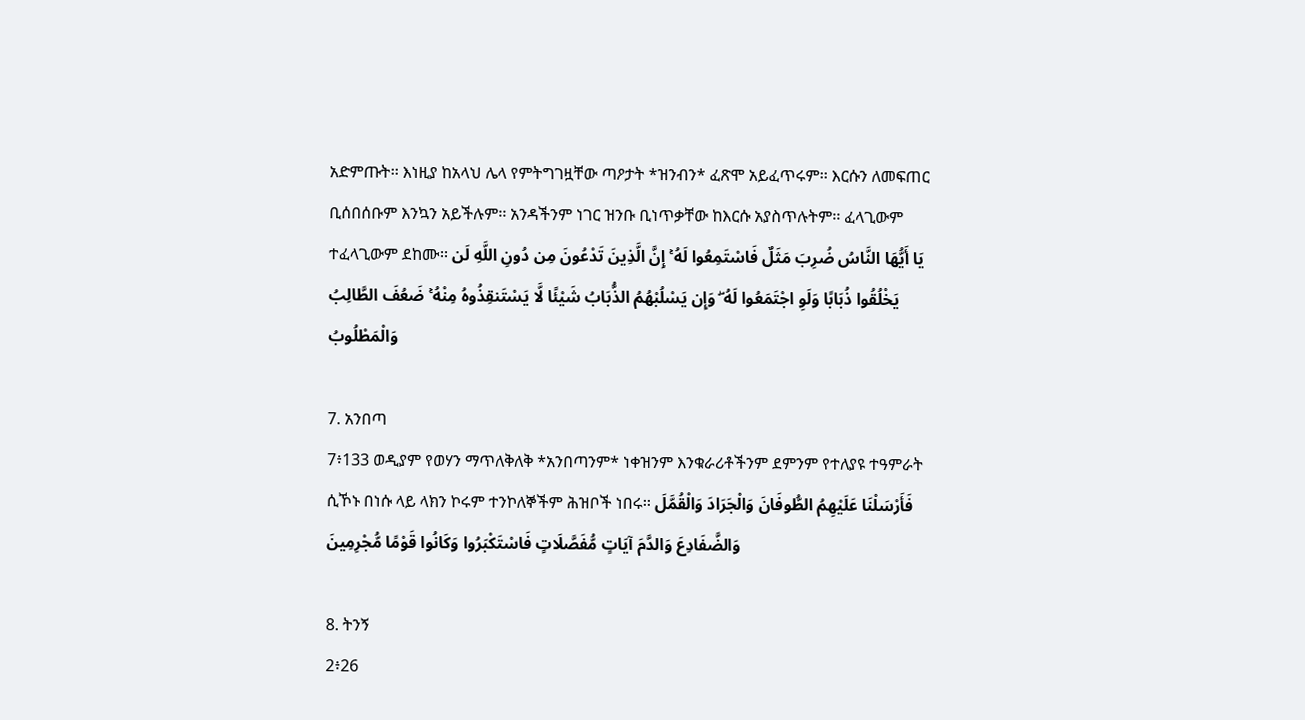አድምጡት፡፡ እነዚያ ከአላህ ሌላ የምትግገዟቸው ጣዖታት *ዝንብን* ፈጽሞ አይፈጥሩም፡፡ እርሱን ለመፍጠር ቢሰበሰቡም እንኳን አይችሉም፡፡ አንዳችንም ነገር ዝንቡ ቢነጥቃቸው ከእርሱ አያስጥሉትም፡፡ ፈላጊውም ተፈላጊውም ደከሙ፡፡ يَا أَيُّهَا النَّاسُ ضُرِبَ مَثَلٌ فَاسْتَمِعُوا لَهُ ۚ إِنَّ الَّذِينَ تَدْعُونَ مِن دُونِ اللَّهِ لَن يَخْلُقُوا ذُبَابًا وَلَوِ اجْتَمَعُوا لَهُ ۖ وَإِن يَسْلُبْهُمُ الذُّبَابُ شَيْئًا لَّا يَسْتَنقِذُوهُ مِنْهُ ۚ ضَعُفَ الطَّالِبُ وَالْمَطْلُوبُ

7. አንበጣ
7፥133 ወዲያም የወሃን ማጥለቅለቅ *አንበጣንም* ነቀዝንም እንቁራሪቶችንም ደምንም የተለያዩ ተዓምራት ሲኾኑ በነሱ ላይ ላክን ኮሩም ተንኮለኞችም ሕዝቦች ነበሩ፡፡ فَأَرْسَلْنَا عَلَيْهِمُ الطُّوفَانَ وَالْجَرَادَ وَالْقُمَّلَ وَالضَّفَادِعَ وَالدَّمَ آيَاتٍ مُّفَصَّلَاتٍ فَاسْتَكْبَرُوا وَكَانُوا قَوْمًا مُّجْرِمِينَ

8. ትንኝ
2፥26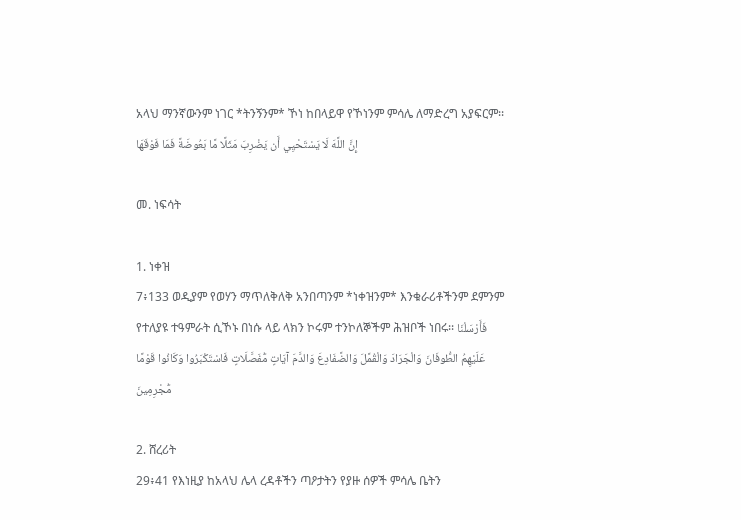አላህ ማንኛውንም ነገር *ትንኝንም* ኾነ ከበላይዋ የኾነንም ምሳሌ ለማድረግ አያፍርም፡፡ إِنَّ اللَّهَ لَا يَسْتَحْيِي أَن يَضْرِبَ مَثَلًا مَّا بَعُوضَةً فَمَا فَوْقَهَا

መ. ነፍሳት

1. ነቀዝ
7፥133 ወዲያም የወሃን ማጥለቅለቅ አንበጣንም *ነቀዝንም* እንቁራሪቶችንም ደምንም የተለያዩ ተዓምራት ሲኾኑ በነሱ ላይ ላክን ኮሩም ተንኮለኞችም ሕዝቦች ነበሩ፡፡ فَأَرْسَلْنَا عَلَيْهِمُ الطُّوفَانَ وَالْجَرَادَ وَالْقُمَّلَ وَالضَّفَادِعَ وَالدَّمَ آيَاتٍ مُّفَصَّلَاتٍ فَاسْتَكْبَرُوا وَكَانُوا قَوْمًا مُّجْرِمِينَ

2. ሸረሪት
29፥41 የእነዚያ ከአላህ ሌላ ረዳቶችን ጣዖታትን የያዙ ሰዎች ምሳሌ ቤትን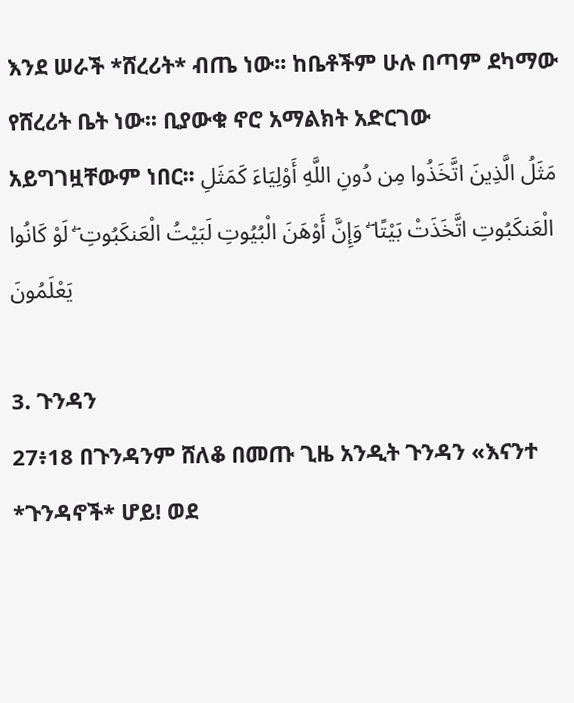እንደ ሠራች *ሸረሪት* ብጤ ነው፡፡ ከቤቶችም ሁሉ በጣም ደካማው የሸረሪት ቤት ነው፡፡ ቢያውቁ ኖሮ አማልክት አድርገው አይግገዟቸውም ነበር፡፡ مَثَلُ الَّذِينَ اتَّخَذُوا مِن دُونِ اللَّهِ أَوْلِيَاءَ كَمَثَلِ الْعَنكَبُوتِ اتَّخَذَتْ بَيْتًا ۖ وَإِنَّ أَوْهَنَ الْبُيُوتِ لَبَيْتُ الْعَنكَبُوتِ ۖ لَوْ كَانُوا يَعْلَمُونَ

3. ጉንዳን
27፥18 በጉንዳንም ሸለቆ በመጡ ጊዜ አንዲት ጉንዳን «እናንተ *ጉንዳኖች* ሆይ! ወደ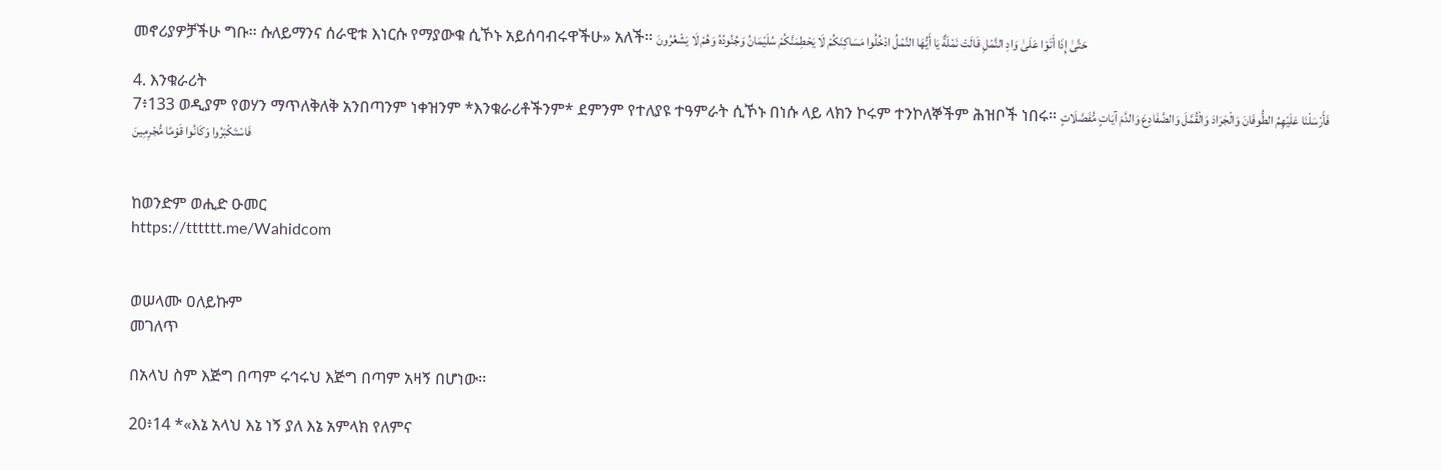መኖሪያዎቻችሁ ግቡ፡፡ ሱለይማንና ሰራዊቱ እነርሱ የማያውቁ ሲኾኑ አይሰባብሩዋችሁ» አለች፡፡ حَتَّىٰ إِذَا أَتَوْا عَلَىٰ وَادِ النَّمْلِ قَالَتْ نَمْلَةٌ يَا أَيُّهَا النَّمْلُ ادْخُلُوا مَسَاكِنَكُمْ لَا يَحْطِمَنَّكُمْ سُلَيْمَانُ وَجُنُودُهُ وَهُمْ لَا يَشْعُرُونَ

4. እንቁራሪት
7፥133 ወዲያም የወሃን ማጥለቅለቅ አንበጣንም ነቀዝንም *እንቁራሪቶችንም* ደምንም የተለያዩ ተዓምራት ሲኾኑ በነሱ ላይ ላክን ኮሩም ተንኮለኞችም ሕዝቦች ነበሩ፡፡ فَأَرْسَلْنَا عَلَيْهِمُ الطُّوفَانَ وَالْجَرَادَ وَالْقُمَّلَ وَالضَّفَادِعَ وَالدَّمَ آيَاتٍ مُّفَصَّلَاتٍ فَاسْتَكْبَرُوا وَكَانُوا قَوْمًا مُّجْرِمِينَ


ከወንድም ወሒድ ዑመር
https://tttttt.me/Wahidcom


ወሠላሙ ዐለይኩም
መገለጥ

በአላህ ስም እጅግ በጣም ሩኅሩህ እጅግ በጣም አዛኝ በሆነው፡፡

20፥14 *«እኔ አላህ እኔ ነኝ ያለ እኔ አምላክ የለምና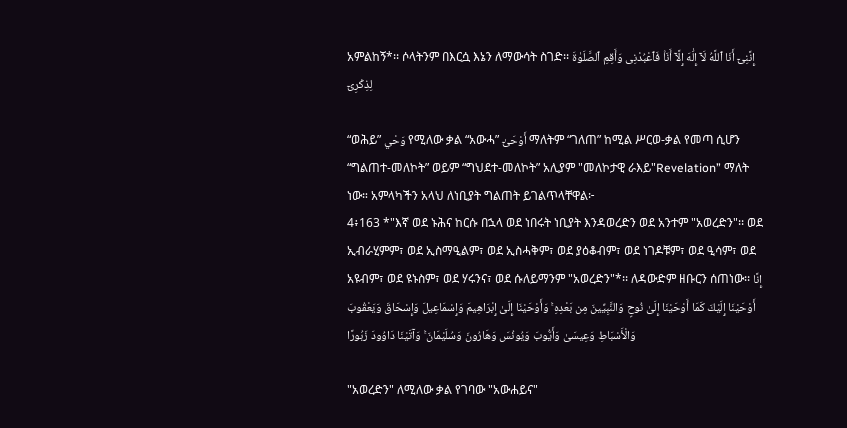አምልከኝ*፡፡ ሶላትንም በእርሷ እኔን ለማውሳት ስገድ፡፡ إِنَّنِىٓ أَنَا ٱللَّهُ لَآ إِلَٰهَ إِلَّآ أَنَا۠ فَٱعْبُدْنِى وَأَقِمِ ٱلصَّلَوٰةَ لِذِكْرِىٓ

“ወሕይ” وَحْي የሚለው ቃል “አውሓ” أَوْحَىٰٓ ማለትም “ገለጠ” ከሚል ሥርወ-ቃል የመጣ ሲሆን “ግልጠተ-መለኮት” ወይም “ግህደተ-መለኮት” አሊያም "መለኮታዊ ራእይ"Revelation” ማለት ነው። አምላካችን አላህ ለነቢያት ግልጠት ይገልጥላቸዋል፦
4፥163 *"እኛ ወደ ኑሕና ከርሱ በኋላ ወደ ነበሩት ነቢያት እንዳወረድን ወደ አንተም "አወረድን"፡፡ ወደ ኢብራሂምም፣ ወደ ኢስማዒልም፣ ወደ ኢስሓቅም፣ ወደ ያዕቆብም፣ ወደ ነገዶቹም፣ ወደ ዒሳም፣ ወደ አዩብም፣ ወደ ዩኑስም፣ ወደ ሃሩንና፣ ወደ ሱለይማንም "አወረድን"*፡፡ ለዳውድም ዘቡርን ሰጠነው፡፡ إِنَّا أَوْحَيْنَا إِلَيْكَ كَمَا أَوْحَيْنَا إِلَىٰ نُوحٍ وَالنَّبِيِّينَ مِن بَعْدِهِ ۚ وَأَوْحَيْنَا إِلَىٰ إِبْرَاهِيمَ وَإِسْمَاعِيلَ وَإِسْحَاقَ وَيَعْقُوبَ وَالْأَسْبَاطِ وَعِيسَىٰ وَأَيُّوبَ وَيُونُسَ وَهَارُونَ وَسُلَيْمَانَ ۚ وَآتَيْنَا دَاوُودَ زَبُورًا

"አወረድን" ለሚለው ቃል የገባው "አውሐይና"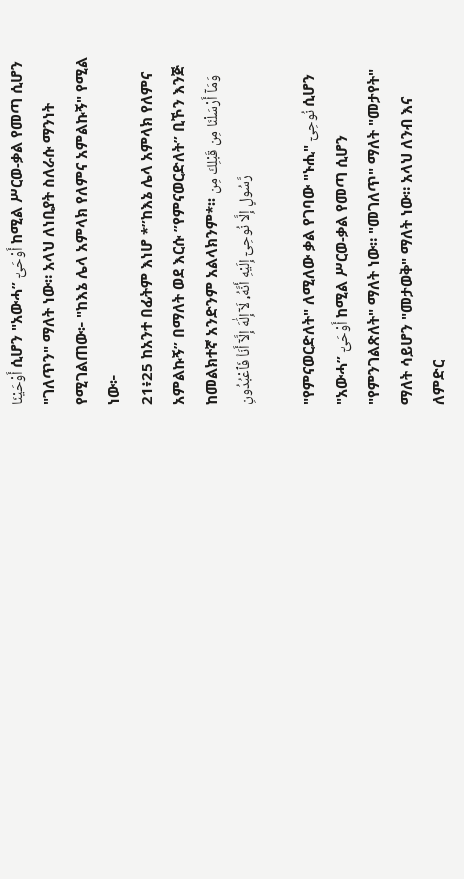أَوْحَيْنَا ሲሆን "አውሓ” أَوْحَىٰٓ ከሚል ሥርወ-ቃል የመጣ ሲሆን "ገለጥን" ማለት ነው። አላህ ለነቢያት ስለራሱ ማንነት የሚገልጠው፦ "ከእኔ ሌላ አምላክ የለምና አምልኩኝ" የሚል ነው፦
21፥25 ከአንተ በፊትም እነሆ *”ከእኔ ሌላ አምላክ የለምና አምልኩኝ” በማለት ወደ እርሱ ”የምናወርድለት” ቢኾን እንጅ ከመልክተኛ አንድንም አልላክንም*፡፡ وَمَآ أَرْسَلْنَا مِن قَبْلِكَ مِن رَّسُولٍ إِلَّا نُوحِىٓ إِلَيْهِ أَنَّهُۥ لَآ إِلَٰهَ إِلَّآ أَنَا۠ فَٱعْبُدُونِ

"የምናወርድለት" ለሚለው ቃል የገባው "ኑሒ" نُوحِىٓ ሲሆን "አውሓ” أَوْحَىٰٓ ከሚል ሥርወ-ቃል የመጣ ሲሆን "የምንገልጽለት" ማለት ነው። "መገለጥ" ማለት "መታየት" ማለት ሳይሆን "መታወቅ" ማለት ነው። አላህ ለንብ እና ለምድር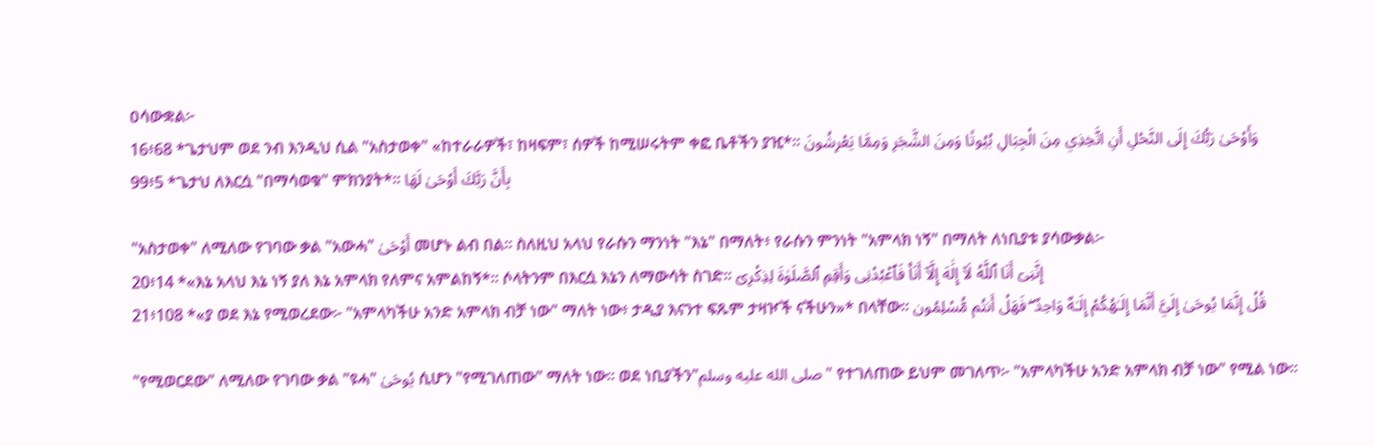ዐሳውቋል፦
16፥68 *ጌታህም ወደ ንብ እንዲህ ሲል "አስታወቀ" «ከተራራዎች፣ ከዛፍም፣ ሰዎች ከሚሠሩትም ቀፎ ቤቶችን ያዢ*፡፡ وَأَوْحَىٰ رَبُّكَ إِلَى النَّحْلِ أَنِ اتَّخِذِي مِنَ الْجِبَالِ بُيُوتًا وَمِنَ الشَّجَرِ وَمِمَّا يَعْرِشُونَ
99፥5 *ጌታህ ለእርሷ "በማሳወቁ" ምክንያት*፡፡ بِأَنَّ رَبَّكَ أَوْحَىٰ لَهَا

"አስታወቀ" ለሚለው የገባው ቃል "አውሓ" أَوْحَىٰ መሆኑ ልብ በል። ስለዚህ አላህ የራሱን ማንነት "እኔ" በማለት፥ የራሱን ምንነት "አምላክ ነኝ" በማለት ለነቢያቱ ያሳውቃል፦
20፥14 *«እኔ አላህ እኔ ነኝ ያለ እኔ አምላክ የለምና አምልከኝ*፡፡ ሶላትንም በእርሷ እኔን ለማውሳት ስገድ፡፡ إِنَّنِىٓ أَنَا ٱللَّهُ لَآ إِلَٰهَ إِلَّآ أَنَا۠ فَٱعْبُدْنِى وَأَقِمِ ٱلصَّلَوٰةَ لِذِكْرِىٓ
21፥108 *«ያ ወደ እኔ የሚወረደው፦ "አምላካችሁ አንድ አምላክ ብቻ ነው" ማለት ነው፥ ታዲያ እናንተ ፍጹም ታዛዦች ናችሁን»* በላቸው፡፡ قُلْ إِنَّمَا يُوحَىٰ إِلَيَّ أَنَّمَا إِلَـٰهُكُمْ إِلَـٰهٌ وَاحِدٌ ۖ فَهَلْ أَنتُم مُّسْلِمُون

"የሚወርደው" ለሚለው የገባው ቃል "ዩሓ" يُوحَىٰ ሲሆን "የሚገለጠው" ማለት ነው። ወደ ነቢያችን"صلى الله عليه وسلم" የተገለጠው ይህም መገለጥ፦ "አምላካችሁ አንድ አምላክ ብቻ ነው" የሚል ነው።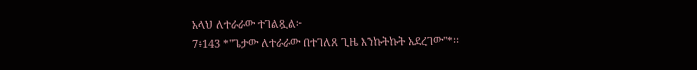አላህ ለተራራው ተገልጿል፦
7፥143 *"ጌታው ለተራራው በተገለጸ ጊዜ እንኩትኩት አደረገው"*፡፡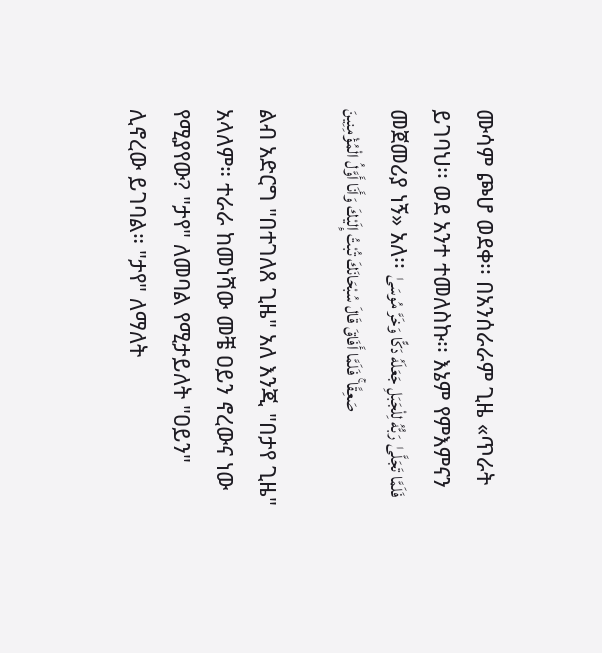ሙሳም ጮሆ ወደቀ፡፡ በአንሰራራም ጊዜ «ጥራት ይገባህ፡፡ ወደ አንተ ተመለስኩ፡፡ እኔም የምእምናን መጀመሪያ ነኝ» አለ፡፡ فَلَمَّا تَجَلَّىٰ رَبُّهُ لِلْجَبَلِ جَعَلَهُ دَكًّا وَخَرَّ مُوسَىٰ صَعِقًا ۚ فَلَمَّا أَفَاقَ قَالَ سُبْحَانَكَ تُبْتُ إِلَيْكَ وَأَنَا أَوَّلُ الْمُؤْمِنِينَ

ልብ አድርግ "በተገለጸ ጊዜ" አለ እንጂ "በታየ ጊዜ" አላለም። ተራራ ከመነሻው መቼ ዐይን ኖረውና ነው የሚያየው? "ታየ" ለመባል የሚታይለት "ዐይን" ሊኖረው ይገባል። "ታየ" ለማለት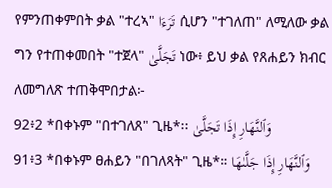የምንጠቀምበት ቃል "ተረኣ" تَرَءَا ሲሆን "ተገለጠ" ለሚለው ቃል ግን የተጠቀመበት "ተጀላ" تَجَلَّىٰ ነው፥ ይህ ቃል የጸሐይን ክብር ለመግለጽ ተጠቅሞበታል፦
92፥2 *በቀኑም "በተገለጸ" ጊዜ*፡፡ وَٱلنَّهَارِ إِذَا تَجَلَّىٰ
91፥3 *በቀኑም ፀሐይን "በገለጻት" ጊዜ*። وَٱلنَّهَارِ إِذَا جَلَّىٰهَا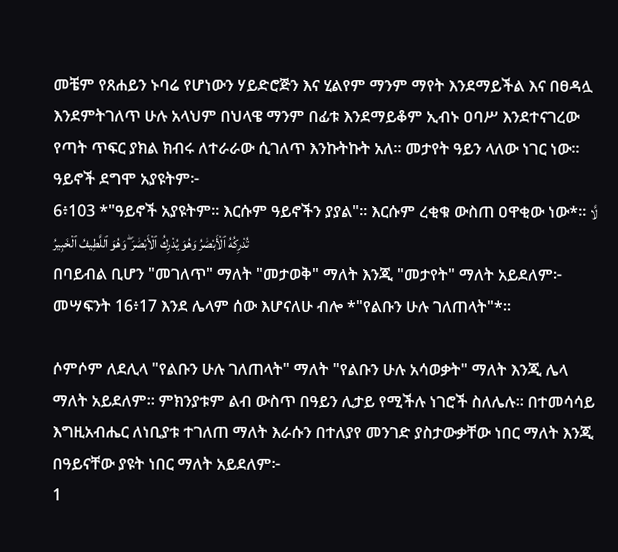መቼም የጸሐይን ኑባሬ የሆነውን ሃይድሮጅን እና ሂልየም ማንም ማየት እንደማይችል እና በፀዳሏ እንደምትገለጥ ሁሉ አላህም በህላዌ ማንም በፊቱ እንደማይቆም ኢብኑ ዐባሥ እንደተናገረው የጣት ጥፍር ያክል ክብሩ ለተራራው ሲገለጥ እንኩትኩት አለ። መታየት ዓይን ላለው ነገር ነው። ዓይኖች ደግሞ አያዩትም፦
6፥103 *"ዓይኖች አያዩትም፡፡ እርሱም ዓይኖችን ያያል"፡፡ እርሱም ረቂቁ ውስጠ ዐዋቂው ነው*፡፡ لَّا تُدْرِكُهُ ٱلْأَبْصَٰرُ وَهُوَ يُدْرِكُ ٱلْأَبْصَٰرَ ۖ وَهُوَ ٱللَّطِيفُ ٱلْخَبِيرُ
በባይብል ቢሆን "መገለጥ" ማለት "መታወቅ" ማለት እንጂ "መታየት" ማለት አይደለም፦
መሣፍንት 16፥17 እንደ ሌላም ሰው እሆናለሁ ብሎ *"የልቡን ሁሉ ገለጠላት"*።

ሶምሶም ለደሊላ "የልቡን ሁሉ ገለጠላት" ማለት "የልቡን ሁሉ አሳወቃት" ማለት እንጂ ሌላ ማለት አይደለም። ምክንያቱም ልብ ውስጥ በዓይን ሊታይ የሚችሉ ነገሮች ስለሌሉ። በተመሳሳይ እግዚአብሔር ለነቢያቱ ተገለጠ ማለት እራሱን በተለያየ መንገድ ያስታውቃቸው ነበር ማለት እንጂ በዓይናቸው ያዩት ነበር ማለት አይደለም፦
1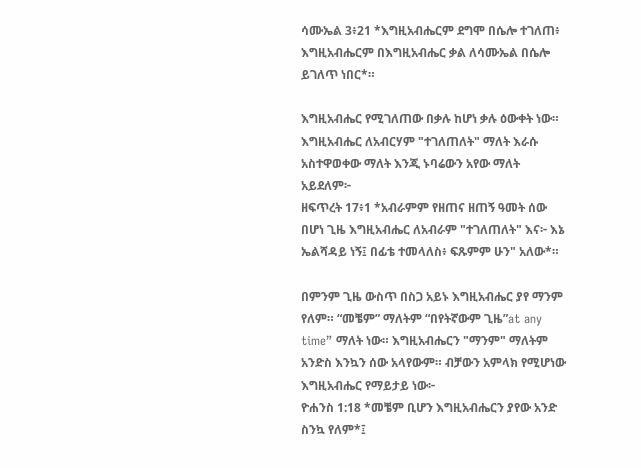ሳሙኤል 3፥21 *እግዚአብሔርም ደግሞ በሴሎ ተገለጠ፥ እግዚአብሔርም በእግዚአብሔር ቃል ለሳሙኤል በሴሎ ይገለጥ ነበር*።

እግዚአብሔር የሚገለጠው በቃሉ ከሆነ ቃሉ ዕውቀት ነው። እግዚአብሔር ለአብርሃም "ተገለጠለት" ማለት እራሱ አስተዋወቀው ማለት እንጂ ኑባሬውን አየው ማለት አይደለም፦
ዘፍጥረት 17፥1 *አብራምም የዘጠና ዘጠኝ ዓመት ሰው በሆነ ጊዜ እግዚአብሔር ለአብራም "ተገለጠለት" እና፦ እኔ ኤልሻዳይ ነኝ፤ በፊቴ ተመላለስ፥ ፍጹምም ሁን" አለው*።

በምንም ጊዜ ውስጥ በስጋ አይኑ እግዚአብሔር ያየ ማንም የለም። “መቼም” ማለትም “በየትኛውም ጊዜ”at any time” ማለት ነው። እግዚአብሔርን "ማንም" ማለትም አንድስ እንኳን ሰው አላየውም። ብቻውን አምላክ የሚሆነው እግዚአብሔር የማይታይ ነው፦
ዮሐንስ 1:18 *መቼም ቢሆን እግዚአብሔርን ያየው አንድ ስንኳ የለም*፤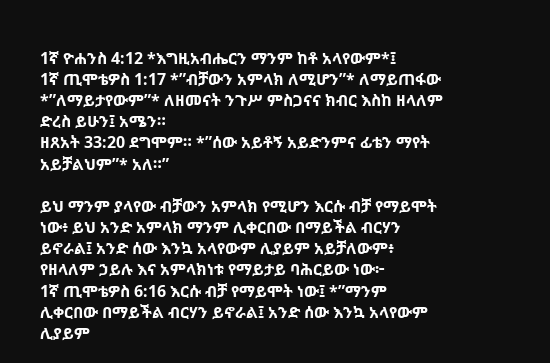1ኛ ዮሐንስ 4:12 *እግዚአብሔርን ማንም ከቶ አላየውም*፤
1ኛ ጢሞቴዎስ 1:17 *”ብቻውን አምላክ ለሚሆን”* ለማይጠፋው *”ለማይታየውም”* ለዘመናት ንጉሥ ምስጋናና ክብር እስከ ዘላለም ድረስ ይሁን፤ አሜን።
ዘጸአት 33:20 ደግሞም። *”ሰው አይቶኝ አይድንምና ፊቴን ማየት አይቻልህም”* አለ።”

ይህ ማንም ያላየው ብቻውን አምላክ የሚሆን እርሱ ብቻ የማይሞት ነው፥ ይህ አንድ አምላክ ማንም ሊቀርበው በማይችል ብርሃን ይኖራል፤ አንድ ሰው እንኳ አላየውም ሊያይም አይቻለውም፥ የዘላለም ኃይሉ እና አምላክነቱ የማይታይ ባሕርይው ነው፦
1ኛ ጢሞቴዎስ 6:16 እርሱ ብቻ የማይሞት ነው፤ *”ማንም ሊቀርበው በማይችል ብርሃን ይኖራል፤ አንድ ሰው እንኳ አላየውም ሊያይም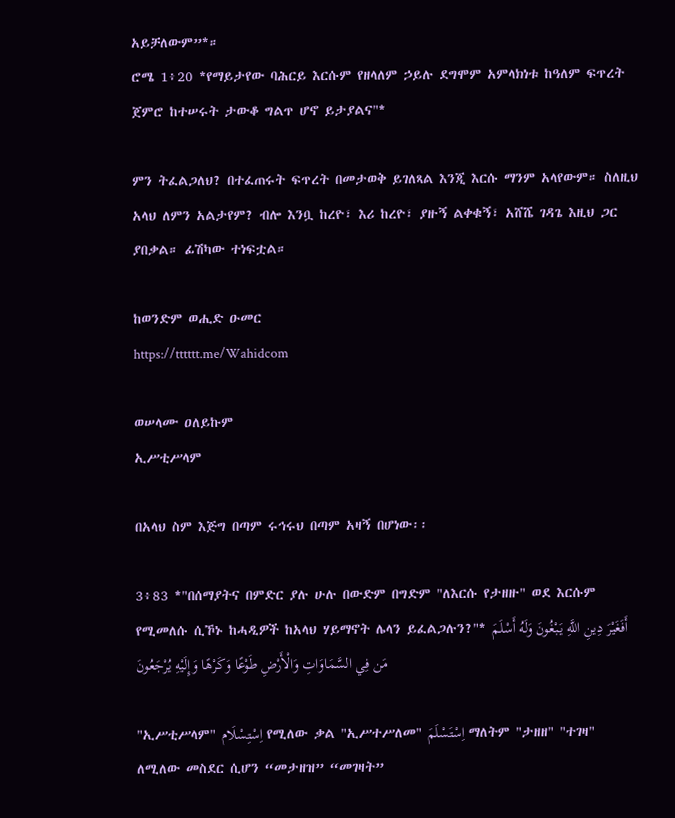አይቻለውም”*።
ሮሜ 1፥20 *የማይታየው ባሕርይ እርሱም የዘላለም ኃይሉ ደግሞም አምላክነቱ ከዓለም ፍጥረት ጀምሮ ከተሠሩት ታውቆ ግልጥ ሆኖ ይታያልና"*

ምን ትፈልጋለህ? በተፈጠሩት ፍጥረት በመታወቅ ይገለጻል እንጂ እርሱ ማንም አላየውም። ስለዚህ አላህ ለምን አልታየም? ብሎ እንቧ ከረዮ፣ እሪ ከረዮ፣ ያዙኝ ልቀቁኝ፣ አሸሼ ገዳጌ እዚህ ጋር ያበቃል። ፊሽካው ተነፍቷል።

ከወንድም ወሒድ ዑመር
https://tttttt.me/Wahidcom

ወሠላሙ ዐለይኩም
ኢሥቲሥላም

በአላህ ስም እጅግ በጣም ሩኅሩህ በጣም አዛኝ በሆነው፡፡

3፥83 *"በሰማያትና በምድር ያሉ ሁሉ በውድም በግድም "ለእርሱ የታዘዙ" ወደ እርሱም የሚመለሱ ሲኾኑ ከሓዲዎች ከአላህ ሃይማኖት ሌላን ይፈልጋሉን?"* أَفَغَيْرَ دِينِ اللَّهِ يَبْغُونَ وَلَهُ أَسْلَمَ مَن فِي السَّمَاوَاتِ وَالْأَرْضِ طَوْعًا وَكَرْهًا وَإِلَيْهِ يُرْجَعُونَ

"ኢሥቲሥላም" اِسْتِسْلَام የሚለው ቃል "ኢሥተሥለመ" اِسْتَسْلَمَ ማለትም "ታዘዘ" "ተገዛ" ለሚለው መስደር ሲሆን “መታዘዝ” “መገዛት”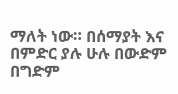ማለት ነው። በሰማያት እና በምድር ያሉ ሁሉ በውድም በግድም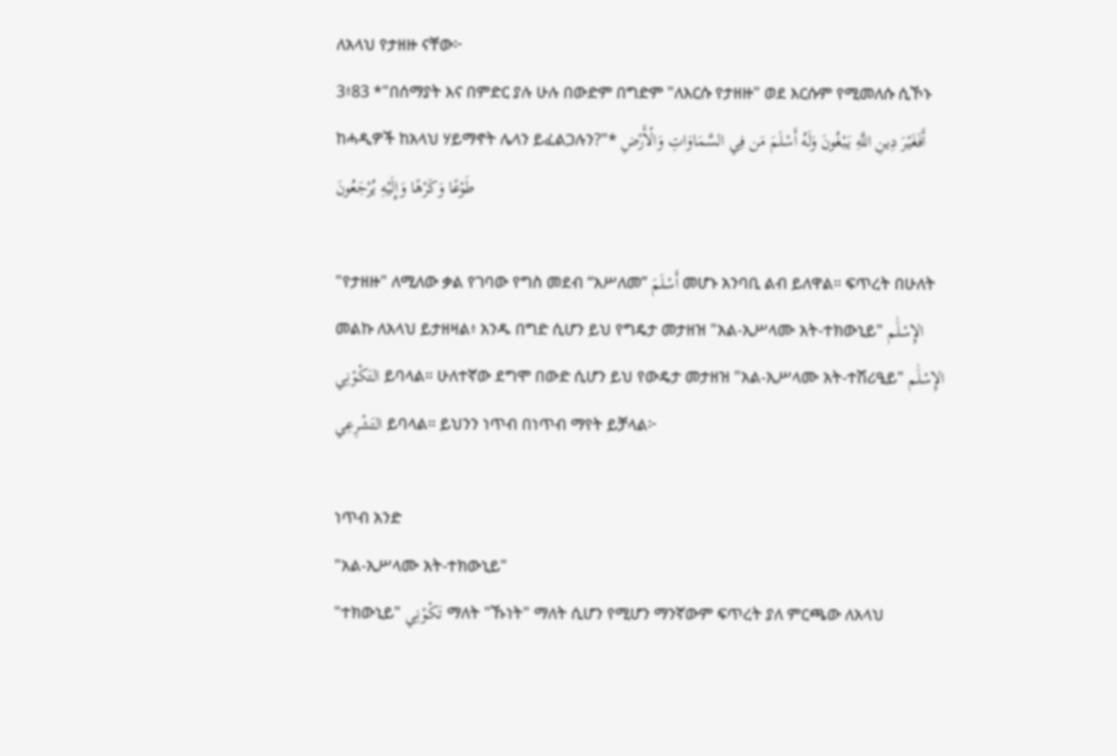ለአላህ የታዘዙ ናቸው፦
3፥83 *"በሰማያት እና በምድር ያሉ ሁሉ በውድም በግድም "ለእርሱ የታዘዙ" ወደ እርሱም የሚመለሱ ሲኾኑ ከሓዲዎች ከአላህ ሃይማኖት ሌላን ይፈልጋሉን?"* أَفَغَيْرَ دِينِ اللَّهِ يَبْغُونَ وَلَهُ أَسْلَمَ مَن فِي السَّمَاوَاتِ وَالْأَرْضِ طَوْعًا وَكَرْهًا وَإِلَيْهِ يُرْجَعُونَ

"የታዘዙ" ለሚለው ቃል የገባው የግስ መደብ “አሥለመ” أَسْلَمَ መሆኑ አንባቢ ልብ ይለዋል። ፍጥረት በሁለት መልኩ ለአላህ ይታዘዛል፥ አንዱ በግድ ሲሆን ይህ የግዴታ መታዘዝ "አል-ኢሥላሙ አት-ተክውኒይ" الإِسْلَٰم التَكْو۟نِي ይባላል። ሁለተኛው ደግሞ በውድ ሲሆን ይህ የውዴታ መታዘዝ "አል-ኢሥላሙ አት-ተሽሪዒይ" الإِسْلَٰم التَشْرِعِي ይባላል። ይህንን ነጥብ በነጥብ ማየት ይቻላል፦

ነጥብ አንድ
"አል-ኢሥላሙ አት-ተክውኒይ"
"ተክውኒይ" تَكْو۟نِي ማለት "ኹነት" ማለት ሲሆን የሚሆን ማንኛውም ፍጥረት ያለ ምርጫው ለአላህ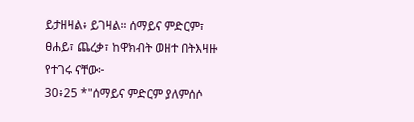ይታዘዛል፥ ይገዛል። ሰማይና ምድርም፣ ፀሐይ፣ ጨረቃ፣ ከዋክብት ወዘተ በትእዛዙ የተገሩ ናቸው፦
30፥25 *"ሰማይና ምድርም ያለምሰሶ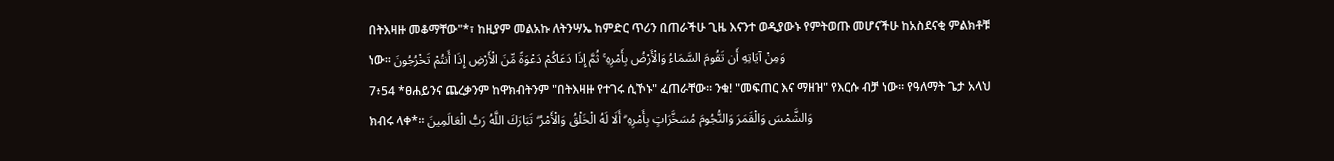በትእዛዙ መቆማቸው"*፣ ከዚያም መልአኩ ለትንሣኤ ከምድር ጥሪን በጠራችሁ ጊዜ እናንተ ወዲያውኑ የምትወጡ መሆናችሁ ከአስደናቂ ምልክቶቹ ነው፡፡ وَمِنْ آيَاتِهِ أَن تَقُومَ السَّمَاءُ وَالْأَرْضُ بِأَمْرِهِ ۚ ثُمَّ إِذَا دَعَاكُمْ دَعْوَةً مِّنَ الْأَرْضِ إِذَا أَنتُمْ تَخْرُجُونَ
7፥54 *ፀሐይንና ጨረቃንም ከዋክብትንም "በትእዛዙ የተገሩ ሲኾኑ" ፈጠራቸው፡፡ ንቁ! "መፍጠር እና ማዘዝ" የእርሱ ብቻ ነው፡፡ የዓለማት ጌታ አላህ ክብሩ ላቀ*፡፡ وَالشَّمْسَ وَالْقَمَرَ وَالنُّجُومَ مُسَخَّرَاتٍ بِأَمْرِهِ ۗ أَلَا لَهُ الْخَلْقُ وَالْأَمْرُ ۗ تَبَارَكَ اللَّهُ رَبُّ الْعَالَمِينَ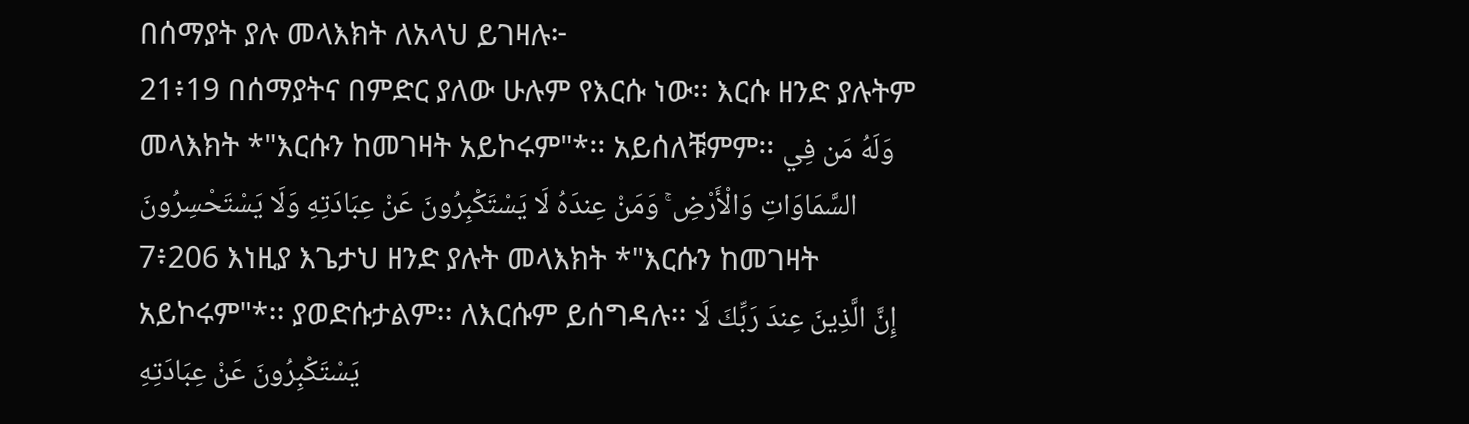በሰማያት ያሉ መላእክት ለአላህ ይገዛሉ፦
21፥19 በሰማያትና በምድር ያለው ሁሉም የእርሱ ነው፡፡ እርሱ ዘንድ ያሉትም መላእክት *"እርሱን ከመገዛት አይኮሩም"*፡፡ አይሰለቹምም፡፡ وَلَهُ مَن فِي السَّمَاوَاتِ وَالْأَرْضِ ۚ وَمَنْ عِندَهُ لَا يَسْتَكْبِرُونَ عَنْ عِبَادَتِهِ وَلَا يَسْتَحْسِرُونَ
7፥206 እነዚያ እጌታህ ዘንድ ያሉት መላእክት *"እርሱን ከመገዛት አይኮሩም"*፡፡ ያወድሱታልም፡፡ ለእርሱም ይሰግዳሉ፡፡ إِنَّ الَّذِينَ عِندَ رَبِّكَ لَا يَسْتَكْبِرُونَ عَنْ عِبَادَتِهِ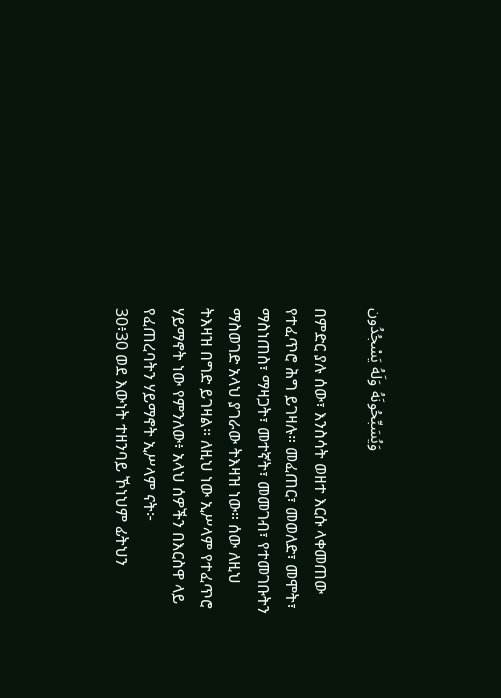وَيُسَبِّحُونَهُ وَلَهُ يَسْجُدُون

በምድር ያሉ ሰው፣ እንስሳት ወዘተ እርሱ ላቀመጠው የተፈጥሮ ሕግ ይገዛሉ። መፈጠር፣ መወለድ፣ መሞት፣ ማስነጠስ፣ ማዛጋት፣ መተኛት፣ መመገብ፣ የተመገቡትን ማስወገድ አላህ ያገራው ትእዛዝ ነው። ሰው ለዚህ ትእዛዝ በግድ ይገዛል። ለዚህ ነው ኢሥላም የተፈጥሮ ሃይማኖት ነው የምንለው፥ አላህ ሰዎችን በእርስዋ ላይ የፈጠረባትን ሃይማኖት ኢሥላም ናት፦
30፥30 ወደ እውነት ተዘንባይ ኾነህም ፊትህን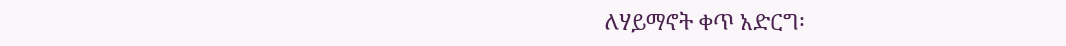ለሃይማኖት ቀጥ አድርግ፡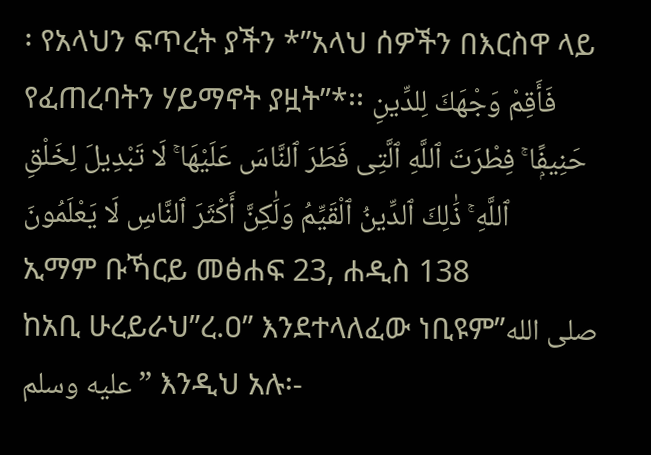፡ የአላህን ፍጥረት ያችን *”አላህ ሰዎችን በእርስዋ ላይ የፈጠረባትን ሃይማኖት ያዟት”*፡፡ فَأَقِمْ وَجْهَكَ لِلدِّينِ حَنِيفًۭا ۚ فِطْرَتَ ٱللَّهِ ٱلَّتِى فَطَرَ ٱلنَّاسَ عَلَيْهَا ۚ لَا تَبْدِيلَ لِخَلْقِ ٱللَّهِ ۚ ذَٰلِكَ ٱلدِّينُ ٱلْقَيِّمُ وَلَٰكِنَّ أَكْثَرَ ٱلنَّاسِ لَا يَعْلَمُونَ
ኢማም ቡኻርይ መፅሐፍ 23, ሐዲስ 138
ከአቢ ሁረይራህ”ረ.ዐ” እንደተላለፈው ነቢዩም”صلى الله عليه وسلم” እንዲህ አሉ፡-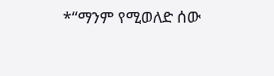*“ማንም የሚወለድ ሰው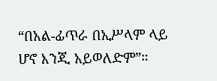“በአል-ፊጥራ በኢሥላም ላይ ሆኖ እንጂ አይወለድም”።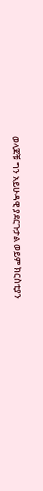ወላጆቹ ግን አይሁዳዊ ያደርጉታል ወይም ክርስቲያን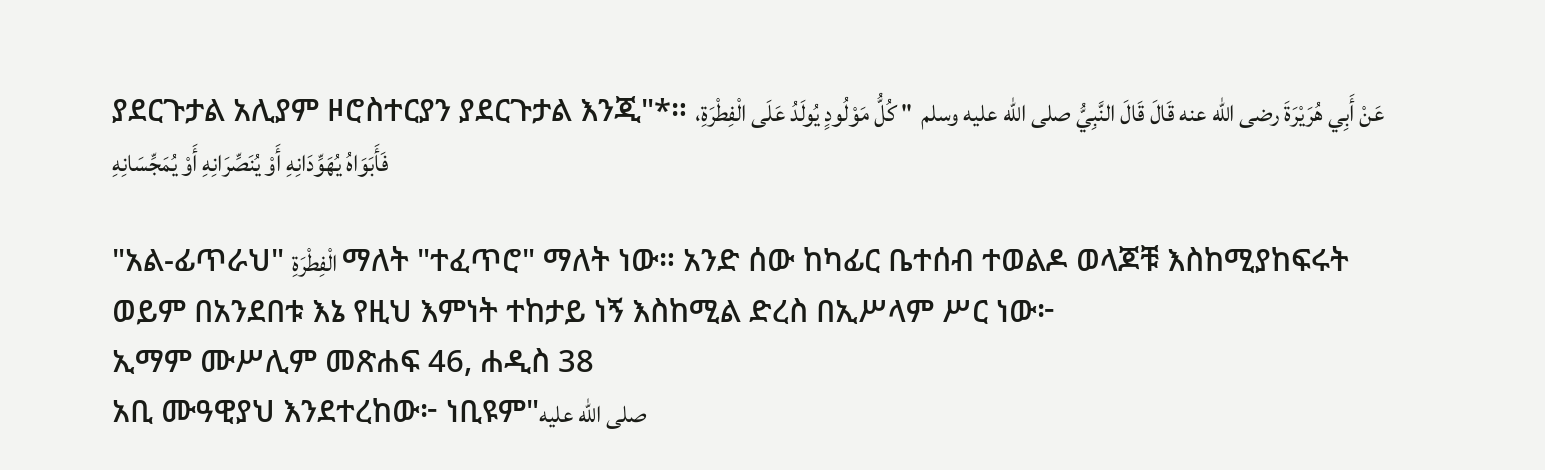ያደርጉታል አሊያም ዞሮስተርያን ያደርጉታል እንጂ"*። عَنْ أَبِي هُرَيْرَةَ رضى الله عنه قَالَ قَالَ النَّبِيُّ صلى الله عليه وسلم  " كُلُّ مَوْلُودٍ يُولَدُ عَلَى الْفِطْرَةِ، فَأَبَوَاهُ يُهَوِّدَانِهِ أَوْ يُنَصِّرَانِهِ أَوْ يُمَجِّسَانِهِ

"አል-ፊጥራህ" الْفِطْرَةِ ማለት "ተፈጥሮ" ማለት ነው። አንድ ሰው ከካፊር ቤተሰብ ተወልዶ ወላጆቹ እስከሚያከፍሩት ወይም በአንደበቱ እኔ የዚህ እምነት ተከታይ ነኝ እስከሚል ድረስ በኢሥላም ሥር ነው፦
ኢማም ሙሥሊም መጽሐፍ 46, ሐዲስ 38
አቢ ሙዓዊያህ እንደተረከው፦ ነቢዩም"صلى الله عليه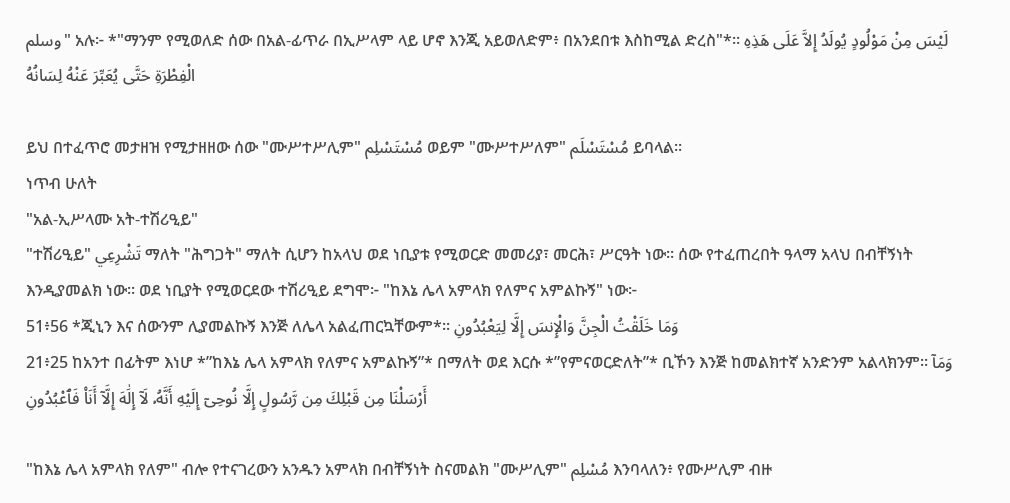وسلم" አሉ፦ *"ማንም የሚወለድ ሰው በአል-ፊጥራ በኢሥላም ላይ ሆኖ እንጂ አይወለድም፥ በአንደበቱ እስከሚል ድረስ"*። لَيْسَ مِنْ مَوْلُودٍ يُولَدُ إِلاَّ عَلَى هَذِهِ الْفِطْرَةِ حَتَّى يُعَبِّرَ عَنْهُ لِسَانُهُ

ይህ በተፈጥሮ መታዘዝ የሚታዘዘው ሰው "ሙሥተሥሊም" مُسْتَسْلِم ወይም "ሙሥተሥለም" مُسْتَسْلَم ይባላል።
ነጥብ ሁለት
"አል-ኢሥላሙ አት-ተሽሪዒይ"
"ተሽሪዒይ" تَشْرِعِي ማለት "ሕግጋት" ማለት ሲሆን ከአላህ ወደ ነቢያቱ የሚወርድ መመሪያ፣ መርሕ፣ ሥርዓት ነው። ሰው የተፈጠረበት ዓላማ አላህ በብቸኝነት እንዲያመልክ ነው። ወደ ነቢያት የሚወርደው ተሽሪዒይ ደግሞ፦ "ከእኔ ሌላ አምላክ የለምና አምልኩኝ" ነው፦
51፥56 *ጂኒን እና ሰውንም ሊያመልኩኝ እንጅ ለሌላ አልፈጠርኳቸውም*፡፡ وَمَا خَلَقْتُ الْجِنَّ وَالْإِنسَ إِلَّا لِيَعْبُدُونِ
21፥25 ከአንተ በፊትም እነሆ *”ከእኔ ሌላ አምላክ የለምና አምልኩኝ”* በማለት ወደ እርሱ *”የምናወርድለት”* ቢኾን እንጅ ከመልክተኛ አንድንም አልላክንም፡፡ وَمَآ أَرْسَلْنَا مِن قَبْلِكَ مِن رَّسُولٍ إِلَّا نُوحِىٓ إِلَيْهِ أَنَّهُۥ لَآ إِلَٰهَ إِلَّآ أَنَا۠ فَٱعْبُدُونِ

"ከእኔ ሌላ አምላክ የለም" ብሎ የተናገረውን አንዱን አምላክ በብቸኝነት ስናመልክ "ሙሥሊም" مُسْلِم እንባላለን፥ የሙሥሊም ብዙ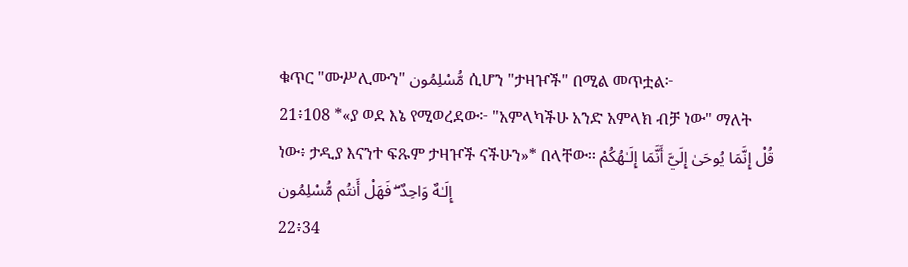ቁጥር "ሙሥሊሙን" مُّسْلِمُون ሲሆን "ታዛዦች" በሚል መጥቷል፦
21፥108 *«ያ ወደ እኔ የሚወረደው፦ "አምላካችሁ አንድ አምላክ ብቻ ነው" ማለት ነው፥ ታዲያ እናንተ ፍጹም ታዛዦች ናችሁን»* በላቸው፡፡ قُلْ إِنَّمَا يُوحَىٰ إِلَيَّ أَنَّمَا إِلَـٰهُكُمْ إِلَـٰهٌ وَاحِدٌ ۖ فَهَلْ أَنتُم مُّسْلِمُون
22፥34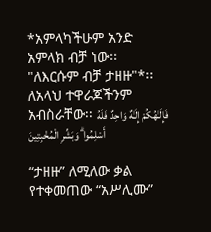*አምላካችሁም አንድ አምላክ ብቻ ነው፡፡ "ለእርሱም ብቻ ታዘዙ"*፡፡ ለአላህ ተዋራጆችንም አብስራቸው፡፡ فَإِلَـٰهُكُمْ إِلَـٰهٌ وَاحِدٌ فَلَهُ أَسْلِمُوا ۗ وَبَشِّرِ الْمُخْبِتِينَ

“ታዘዙ” ለሚለው ቃል የተቀመጠው “አሥሊሙ”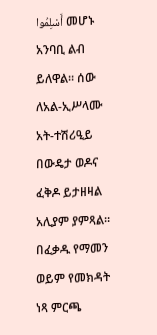أَسْلِمُوا መሆኑ አንባቢ ልብ ይለዋል። ሰው ለአል-ኢሥላሙ አት-ተሽሪዒይ በውዴታ ወዶና ፈቅዶ ይታዘዛል አሊያም ያምጻል። በፈቃዱ የማመን ወይም የመክዳት ነጻ ምርጫ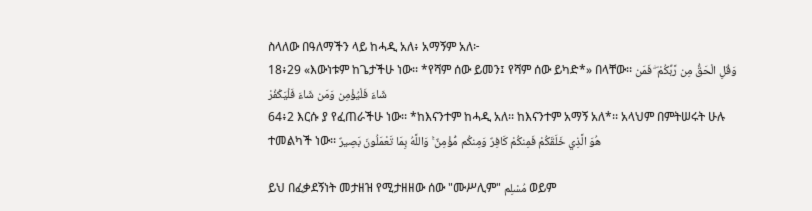ስላለው በዓለማችን ላይ ከሓዲ አለ፥ አማኝም አለ፦
18፥29 «እውነቱም ከጌታችሁ ነው፡፡ *የሻም ሰው ይመን፤ የሻም ሰው ይካድ*» በላቸው፡፡ وَقُلِ الْحَقُّ مِن رَّبِّكُمْ ۖ فَمَن شَاءَ فَلْيُؤْمِن وَمَن شَاءَ فَلْيَكْفُرْ
64፥2 እርሱ ያ የፈጠራችሁ ነው፡፡ *ከእናንተም ከሓዲ አለ፡፡ ከእናንተም አማኝ አለ*፡፡ አላህም በምትሠሩት ሁሉ ተመልካች ነው፡፡ هُوَ الَّذِي خَلَقَكُمْ فَمِنكُمْ كَافِرٌ وَمِنكُم مُّؤْمِنٌ ۚ وَاللَّهُ بِمَا تَعْمَلُونَ بَصِيرٌ

ይህ በፈቃደኝነት መታዘዝ የሚታዘዘው ሰው "ሙሥሊም" مُسْلِم ወይም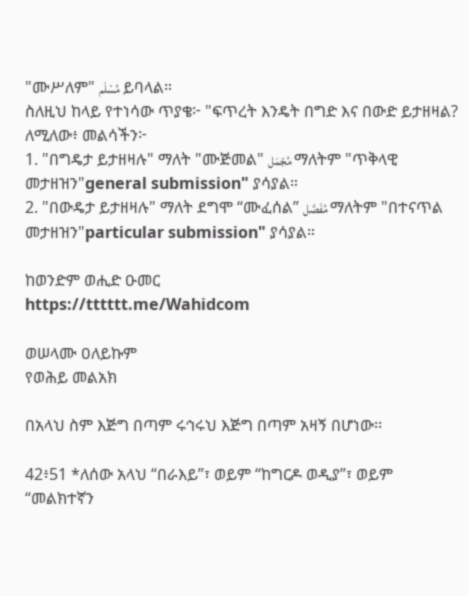"ሙሥለም" مُسْلَم ይባላል።
ስለዚህ ከላይ የተነሳው ጥያቄ፦ "ፍጥረት እንዴት በግድ እና በውድ ይታዘዛል? ለሚለው፥ መልሳችን፦
1. "በግዴታ ይታዘዛሉ" ማለት "ሙጅመል" مُجّمَل ማለትም "ጥቅላዊ መታዘዝን"general submission" ያሳያል።
2. "በውዴታ ይታዘዛሉ" ማለት ደግሞ “ሙፈሰል” مُفَصَّل ማለትም "በተናጥል መታዘዝን"particular submission" ያሳያል።

ከወንድም ወሒድ ዑመር
https://tttttt.me/Wahidcom

ወሠላሙ ዐለይኩም
የወሕይ መልአክ

በአላህ ስም እጅግ በጣም ሩኅሩህ እጅግ በጣም አዛኝ በሆነው፡፡

42፥51 *ለሰው አላህ “በራእይ”፣ ወይም “ከግርዶ ወዲያ”፣ ወይም “መልክተኛን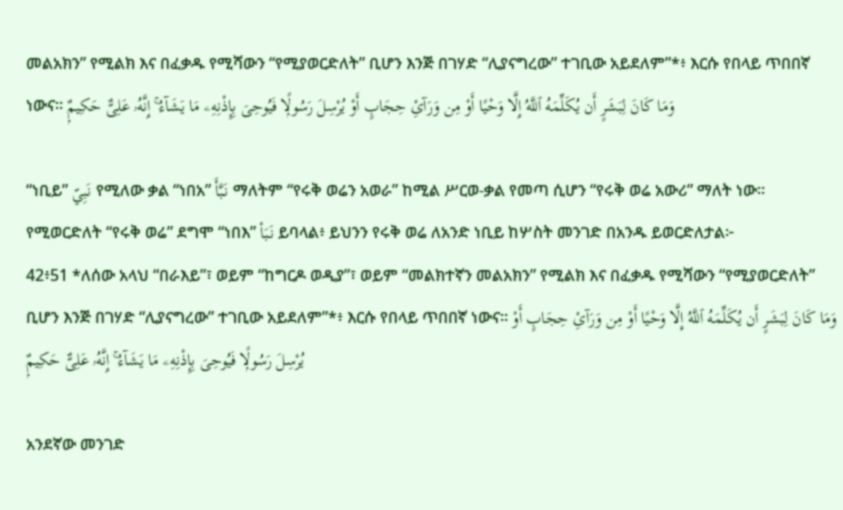መልአክን” የሚልክ እና በፈቃዱ የሚሻውን “የሚያወርድለት” ቢሆን እንጅ በገሃድ “ሊያናግረው” ተገቢው አይደለም”*፥ እርሱ የበላይ ጥበበኛ ነውና። وَمَا كَانَ لِبَشَرٍ أَن يُكَلِّمَهُ ٱللَّهُ إِلَّا وَحْيًا أَوْ مِن وَرَآئِ حِجَابٍ أَوْ يُرْسِلَ رَسُولًۭا فَيُوحِىَ بِإِذْنِهِۦ مَا يَشَآءُ ۚ إِنَّهُۥ عَلِىٌّ حَكِيمٌۭ

“ነቢይ” نَبِيّ የሚለው ቃል “ነበአ” نَبَّأَ ማለትም “የሩቅ ወሬን አወራ” ከሚል ሥርወ-ቃል የመጣ ሲሆን “የሩቅ ወሬ አውሪ” ማለት ነው። የሚወርድለት “የሩቅ ወሬ” ደግሞ “ነበእ” نَبَأ ይባላል፥ ይህንን የሩቅ ወሬ ለአንድ ነቢይ ከሦስት መንገድ በአንዱ ይወርድለታል፦
42፥51 *ለሰው አላህ “በራእይ”፣ ወይም “ከግርዶ ወዲያ”፣ ወይም “መልክተኛን መልአክን” የሚልክ እና በፈቃዱ የሚሻውን “የሚያወርድለት” ቢሆን እንጅ በገሃድ “ሊያናግረው” ተገቢው አይደለም”*፥ እርሱ የበላይ ጥበበኛ ነውና። وَمَا كَانَ لِبَشَرٍ أَن يُكَلِّمَهُ ٱللَّهُ إِلَّا وَحْيًا أَوْ مِن وَرَآئِ حِجَابٍ أَوْ يُرْسِلَ رَسُولًۭا فَيُوحِىَ بِإِذْنِهِۦ مَا يَشَآءُ ۚ إِنَّهُۥ عَلِىٌّ حَكِيمٌۭ

አንደኛው መንገድ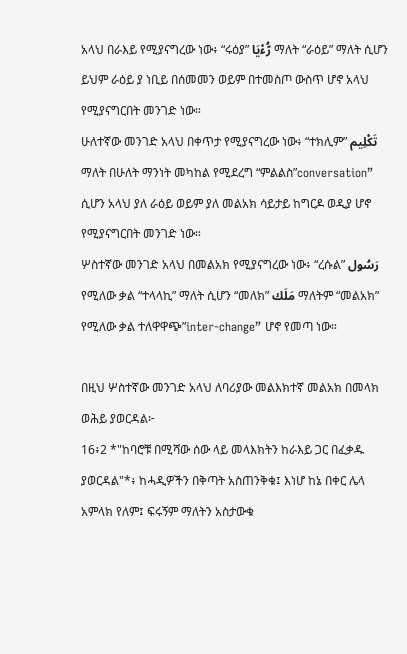አላህ በራእይ የሚያናግረው ነው፥ “ሩዕያ” رُّءْيَا ማለት “ራዕይ” ማለት ሲሆን ይህም ራዕይ ያ ነቢይ በሰመመን ወይም በተመስጦ ውስጥ ሆኖ አላህ የሚያናግርበት መንገድ ነው።
ሁለተኛው መንገድ አላህ በቀጥታ የሚያናግረው ነው፥ “ተክሊም” تَكْلِيم ማለት በሁለት ማንነት መካከል የሚደረግ “ምልልስ”conversation” ሲሆን አላህ ያለ ራዕይ ወይም ያለ መልአክ ሳይታይ ከግርዶ ወዲያ ሆኖ የሚያናግርበት መንገድ ነው።
ሦስተኛው መንገድ አላህ በመልአክ የሚያናግረው ነው፥ “ረሱል” رَسُول የሚለው ቃል “ተላላኪ” ማለት ሲሆን “መለክ” مَلَك ማለትም “መልአክ” የሚለው ቃል ተለዋዋጭ”inter-change” ሆኖ የመጣ ነው።

በዚህ ሦስተኛው መንገድ አላህ ለባሪያው መልእክተኛ መልአክ በመላክ ወሕይ ያወርዳል፦
16፥2 *"ከባሮቹ በሚሻው ሰው ላይ መላእክትን ከራእይ ጋር በፈቃዱ ያወርዳል"*፥ ከሓዲዎችን በቅጣት አስጠንቅቁ፤ እነሆ ከኔ በቀር ሌላ አምላክ የለም፤ ፍሩኝም ማለትን አስታውቁ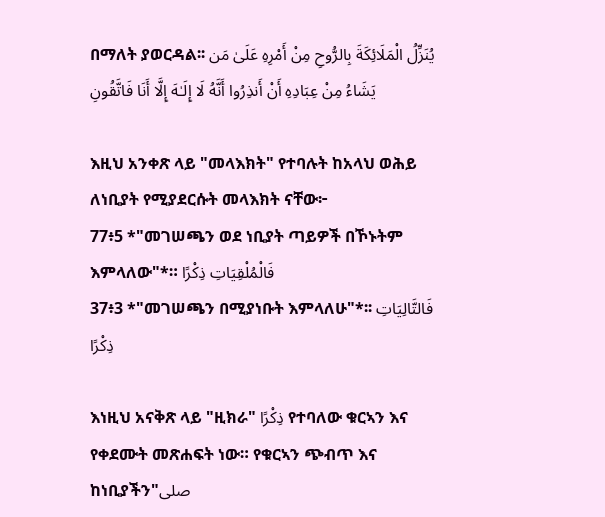በማለት ያወርዳል፡፡ يُنَزِّلُ الْمَلَائِكَةَ بِالرُّوحِ مِنْ أَمْرِهِ عَلَىٰ مَن يَشَاءُ مِنْ عِبَادِهِ أَنْ أَنذِرُوا أَنَّهُ لَا إِلَـٰهَ إِلَّا أَنَا فَاتَّقُونِ

እዚህ አንቀጽ ላይ "መላእክት" የተባሉት ከአላህ ወሕይ ለነቢያት የሚያደርሱት መላእክት ናቸው፦
77፥5 *"መገሠጫን ወደ ነቢያት ጣይዎች በኾኑትም እምላለው"*። فَالْمُلْقِيَاتِ ذِكْرًا
37፥3 *"መገሠጫን በሚያነቡት እምላለሁ"*፡፡ فَالتَّالِيَاتِ ذِكْرًا

እነዚህ አናቅጽ ላይ "ዚክራ" ذِكْرًا የተባለው ቁርኣን እና የቀደሙት መጽሐፍት ነው። የቁርኣን ጭብጥ እና ከነቢያችን"صلى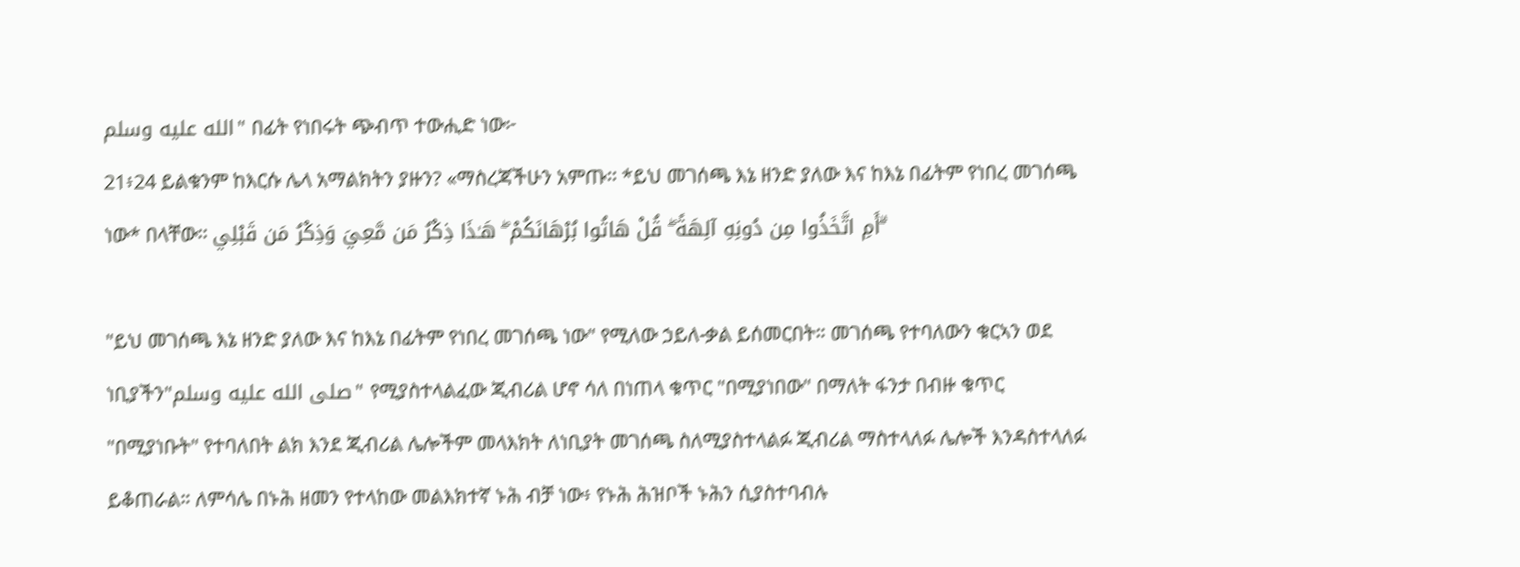الله عليه وسلم" በፊት የነበሩት ጭብጥ ተውሒድ ነው፦
21፥24 ይልቁንም ከእርሱ ሌላ አማልክትን ያዙን? «ማስረጃችሁን አምጡ፡፡ *ይህ መገሰጫ እኔ ዘንድ ያለው እና ከእኔ በፊትም የነበረ መገሰጫ ነው* በላቸው፡፡ أَمِ اتَّخَذُوا مِن دُونِهِ آلِهَةً ۖ قُلْ هَاتُوا بُرْهَانَكُمْ ۖ هَـٰذَا ذِكْرُ مَن مَّعِيَ وَذِكْرُ مَن قَبْلِي ۗ

"ይህ መገሰጫ እኔ ዘንድ ያለው እና ከእኔ በፊትም የነበረ መገሰጫ ነው" የሚለው ኃይለ-ቃል ይሰመርበት። መገሰጫ የተባለውን ቁርኣን ወደ ነቢያችን"صلى الله عليه وسلم" የሚያስተላልፈው ጂብሪል ሆኖ ሳለ በነጠላ ቁጥር "በሚያነበው" በማለት ፋንታ በብዙ ቁጥር "በሚያነቡት" የተባለበት ልክ እንደ ጂብሪል ሌሎችም መላእክት ለነቢያት መገሰጫ ስለሚያስተላልፉ ጂብሪል ማስተላለፉ ሌሎች እንዳስተላለፉ ይቆጠራል። ለምሳሌ በኑሕ ዘመን የተላከው መልእክተኛ ኑሕ ብቻ ነው፥ የኑሕ ሕዝቦች ኑሕን ሲያስተባብሉ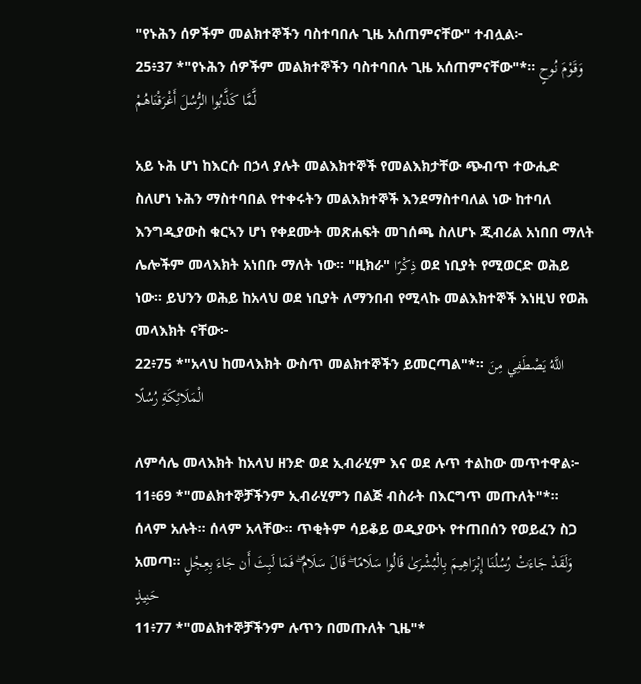"የኑሕን ሰዎችም መልክተኞችን ባስተባበሉ ጊዜ አሰጠምናቸው" ተብሏል፦
25፥37 *"የኑሕን ሰዎችም መልክተኞችን ባስተባበሉ ጊዜ አሰጠምናቸው"*፡፡ وَقَوْمَ نُوحٍ لَّمَّا كَذَّبُوا الرُّسُلَ أَغْرَقْنَاهُمْ

አይ ኑሕ ሆነ ከእርሱ በኃላ ያሉት መልእክተኞች የመልእክታቸው ጭብጥ ተውሒድ ስለሆነ ኑሕን ማስተባበል የተቀሩትን መልእክተኞች እንደማስተባለል ነው ከተባለ እንግዲያውስ ቁርኣን ሆነ የቀደሙት መጽሐፍት መገሰጫ ስለሆኑ ጂብሪል አነበበ ማለት ሌሎችም መላእክት አነበቡ ማለት ነው። "ዚክራ" ذِكْرًا ወደ ነቢያት የሚወርድ ወሕይ ነው። ይህንን ወሕይ ከአላህ ወደ ነቢያት ለማንበብ የሚላኩ መልእክተኞች እነዚህ የወሕ መላእክት ናቸው፦
22፥75 *"አላህ ከመላእክት ውስጥ መልክተኞችን ይመርጣል"*፡፡ اللَّهُ يَصْطَفِي مِنَ الْمَلَائِكَةِ رُسُلًا

ለምሳሌ መላእክት ከአላህ ዘንድ ወደ ኢብራሂም እና ወደ ሉጥ ተልከው መጥተዋል፦
11፥69 *"መልክተኞቻችንም ኢብራሂምን በልጅ ብስራት በእርግጥ መጡለት"*፡፡ ሰላም አሉት፡፡ ሰላም አላቸው፡፡ ጥቂትም ሳይቆይ ወዲያውኑ የተጠበሰን የወይፈን ስጋ አመጣ፡፡ وَلَقَدْ جَاءَتْ رُسُلُنَا إِبْرَاهِيمَ بِالْبُشْرَىٰ قَالُوا سَلَامًا ۖ قَالَ سَلَامٌ ۖ فَمَا لَبِثَ أَن جَاءَ بِعِجْلٍ حَنِيذٍ
11፥77 *"መልክተኞቻችንም ሉጥን በመጡለት ጊዜ"*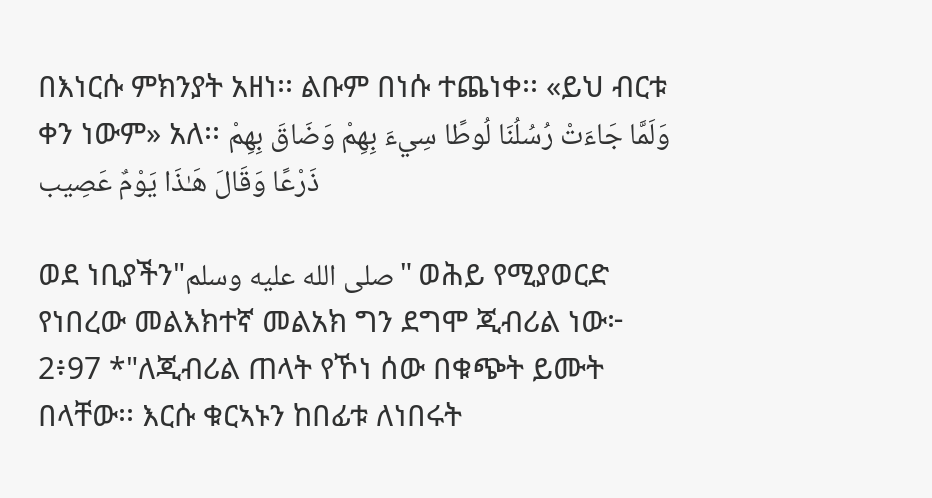በእነርሱ ምክንያት አዘነ፡፡ ልቡም በነሱ ተጨነቀ፡፡ «ይህ ብርቱ ቀን ነውም» አለ፡፡ وَلَمَّا جَاءَتْ رُسُلُنَا لُوطًا سِيءَ بِهِمْ وَضَاقَ بِهِمْ ذَرْعًا وَقَالَ هَـٰذَا يَوْمٌ عَصِيب

ወደ ነቢያችን"صلى الله عليه وسلم" ወሕይ የሚያወርድ የነበረው መልእክተኛ መልአክ ግን ደግሞ ጂብሪል ነው፦
2፥97 *"ለጂብሪል ጠላት የኾነ ሰው በቁጭት ይሙት በላቸው፡፡ እርሱ ቁርኣኑን ከበፊቱ ለነበሩት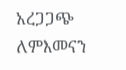አረጋጋጭ ለምእመናን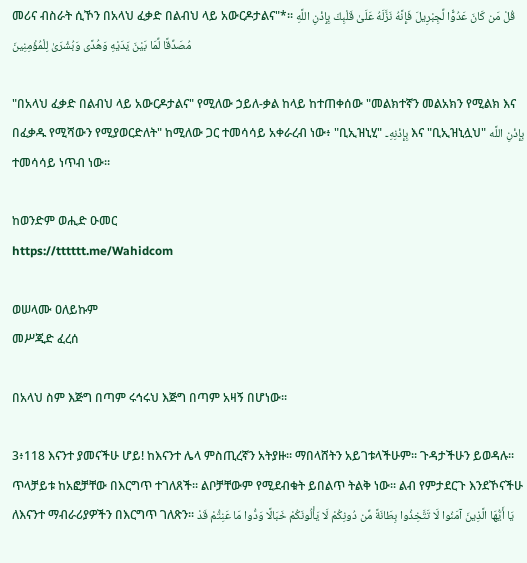መሪና ብስራት ሲኾን በአላህ ፈቃድ በልብህ ላይ አውርዶታልና"*፡፡ قُلْ مَن كَانَ عَدُوًّا لِّجِبْرِيلَ فَإِنَّهُ نَزَّلَهُ عَلَىٰ قَلْبِكَ بِإِذْنِ اللَّهِ مُصَدِّقًا لِّمَا بَيْنَ يَدَيْهِ وَهُدًى وَبُشْرَىٰ لِلْمُؤْمِنِينَ

"በአላህ ፈቃድ በልብህ ላይ አውርዶታልና" የሚለው ኃይለ-ቃል ከላይ ከተጠቀሰው "መልክተኛን መልአክን የሚልክ እና በፈቃዱ የሚሻውን የሚያወርድለት" ከሚለው ጋር ተመሳሳይ አቀራረብ ነው፥ "ቢኢዝኒሂ" بِإِذْنِهِۦ እና "ቢኢዝኒሏህ" بِإِذْنِ اللَّه ተመሳሳይ ነጥብ ነው።

ከወንድም ወሒድ ዑመር
https://tttttt.me/Wahidcom

ወሠላሙ ዐለይኩም
መሥጂድ ፈረሰ

በአላህ ስም እጅግ በጣም ሩኅሩህ እጅግ በጣም አዛኝ በሆነው፡፡

3፥118 እናንተ ያመናችሁ ሆይ! ከእናንተ ሌላ ምስጢረኛን አትያዙ፡፡ ማበላሸትን አይገቱላችሁም፡፡ ጉዳታችሁን ይወዳሉ፡፡ ጥላቻይቱ ከአፎቻቸው በእርግጥ ተገለጸች፡፡ ልቦቻቸውም የሚደብቁት ይበልጥ ትልቅ ነው፡፡ ልብ የምታደርጉ እንደኾናችሁ ለእናንተ ማብራሪያዎችን በእርግጥ ገለጽን፡፡ يَا أَيُّهَا الَّذِينَ آمَنُوا لَا تَتَّخِذُوا بِطَانَةً مِّن دُونِكُمْ لَا يَأْلُونَكُمْ خَبَالًا وَدُّوا مَا عَنِتُّمْ قَدْ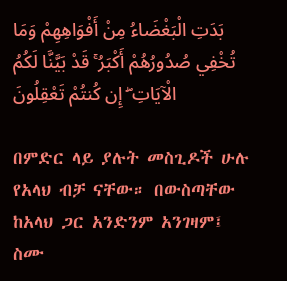بَدَتِ الْبَغْضَاءُ مِنْ أَفْوَاهِهِمْ وَمَا تُخْفِي صُدُورُهُمْ أَكْبَرُ ۚ قَدْ بَيَّنَّا لَكُمُ الْآيَاتِ ۖ إِن كُنتُمْ تَعْقِلُونَ

በምድር ላይ ያሉት መስጊዶች ሁሉ የአላህ ብቻ ናቸው። በውስጣቸው ከአላህ ጋር አንድንም አንገዛም፤ ስሙ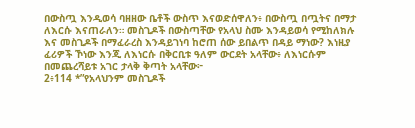በውስጧ እንዲወሳ ባዘዘው ቤቶች ውስጥ እናወድሰዋለን፥ በውስጧ በጧትና በማታ ለእርሱ እናጠራለን። መስጊዶች በውስጣቸው የአላህ ስሙ እንዳይወሳ የሚከለክሉ እና መስጊዶች በማፈራረስ እንዳይገነባ ከሮጠ ሰው ይበልጥ በዳይ ማነው? እነዚያ ፈሪዎች ኾነው እንጂ ለእነርሱ በቅርቢቱ ዓለም ውርደት አላቸው፥ ለእነርሱም በመጨረሻይቱ አገር ታላቅ ቅጣት አላቸው፦
2፥114 *”የአላህንም መስጊዶች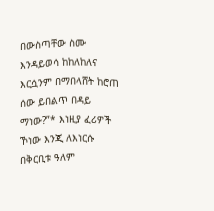በውስጣቸው ስሙ እንዳይወሳ ከከለከለና እርሷንም በማበላሸት ከሮጠ ሰው ይበልጥ በዳይ ማነው?”* እነዚያ ፈሪዎች ኾነው እንጂ ለእነርሱ በቅርቢቱ ዓለም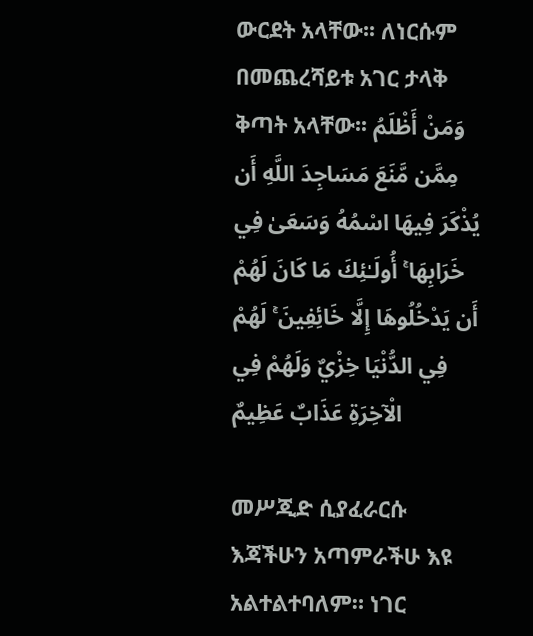ውርደት አላቸው፡፡ ለነርሱም በመጨረሻይቱ አገር ታላቅ ቅጣት አላቸው፡፡ وَمَنْ أَظْلَمُ مِمَّن مَّنَعَ مَسَاجِدَ اللَّهِ أَن يُذْكَرَ فِيهَا اسْمُهُ وَسَعَىٰ فِي خَرَابِهَا ۚ أُولَـٰئِكَ مَا كَانَ لَهُمْ أَن يَدْخُلُوهَا إِلَّا خَائِفِينَ ۚ لَهُمْ فِي الدُّنْيَا خِزْيٌ وَلَهُمْ فِي الْآخِرَةِ عَذَابٌ عَظِيمٌ

መሥጂድ ሲያፈራርሱ እጃችሁን አጣምራችሁ እዩ አልተልተባለም። ነገር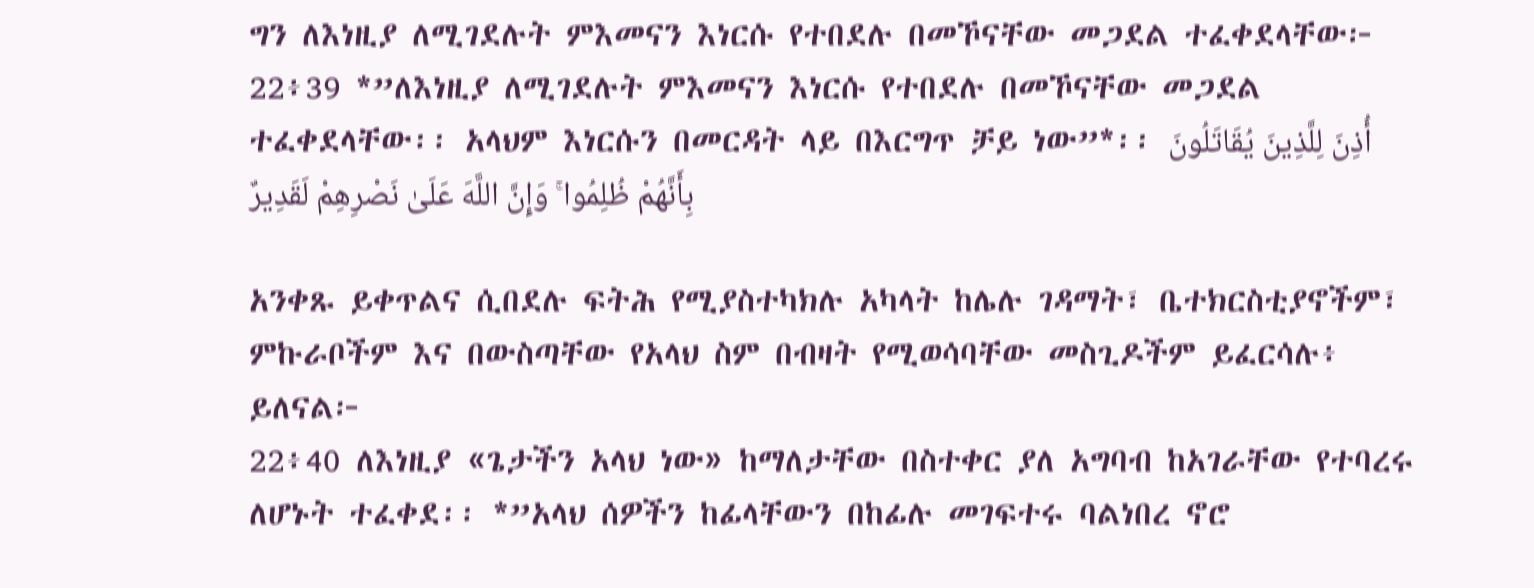ግን ለእነዚያ ለሚገደሉት ምእመናን እነርሱ የተበደሉ በመኾናቸው መጋደል ተፈቀደላቸው፦
22፥39 *”ለእነዚያ ለሚገደሉት ምእመናን እነርሱ የተበደሉ በመኾናቸው መጋደል ተፈቀደላቸው፡፡ አላህም እነርሱን በመርዳት ላይ በእርግጥ ቻይ ነው”*፡፡ أُذِنَ لِلَّذِينَ يُقَاتَلُونَ بِأَنَّهُمْ ظُلِمُوا ۚ وَإِنَّ اللَّهَ عَلَىٰ نَصْرِهِمْ لَقَدِيرٌ

አንቀጹ ይቀጥልና ሲበደሉ ፍትሕ የሚያስተካክሉ አካላት ከሌሉ ገዳማት፣ ቤተክርስቲያኖችም፣ ምኩራቦችም እና በውስጣቸው የአላህ ስም በብዛት የሚወሳባቸው መስጊዶችም ይፈርሳሉ፥ ይለናል፦
22፥40 ለእነዚያ «ጌታችን አላህ ነው» ከማለታቸው በስተቀር ያለ አግባብ ከአገራቸው የተባረሩ ለሆኑት ተፈቀደ፡፡ *”አላህ ሰዎችን ከፊላቸውን በከፊሉ መገፍተሩ ባልነበረ ኖሮ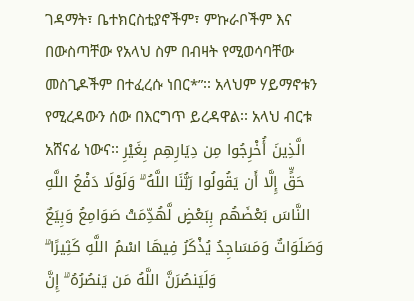ገዳማት፣ ቤተክርስቲያኖችም፣ ምኩራቦችም እና በውስጣቸው የአላህ ስም በብዛት የሚወሳባቸው መስጊዶችም በተፈረሱ ነበር*”፡፡ አላህም ሃይማኖቱን የሚረዳውን ሰው በእርግጥ ይረዳዋል፡፡ አላህ ብርቱ አሸናፊ ነውና፡፡ الَّذِينَ أُخْرِجُوا مِن دِيَارِهِم بِغَيْرِ حَقٍّ إِلَّا أَن يَقُولُوا رَبُّنَا اللَّهُ ۗ وَلَوْلَا دَفْعُ اللَّهِ النَّاسَ بَعْضَهُم بِبَعْضٍ لَّهُدِّمَتْ صَوَامِعُ وَبِيَعٌ وَصَلَوَاتٌ وَمَسَاجِدُ يُذْكَرُ فِيهَا اسْمُ اللَّهِ كَثِيرًا ۗ وَلَيَنصُرَنَّ اللَّهُ مَن يَنصُرُهُ ۗ إِنَّ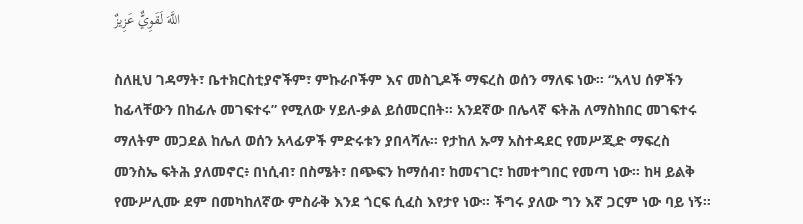اللَّهَ لَقَوِيٌّ عَزِيزٌ

ስለዚህ ገዳማት፣ ቤተክርስቲያኖችም፣ ምኩራቦችም እና መስጊዶች ማፍረስ ወሰን ማለፍ ነው። “አላህ ሰዎችን ከፊላቸውን በከፊሉ መገፍተሩ” የሚለው ሃይለ-ቃል ይሰመርበት። አንደኛው በሌላኛ ፍትሕ ለማስከበር መገፍተሩ ማለትም መጋደል ከሌለ ወሰን አላፊዎች ምድሩቱን ያበላሻሉ። የታከለ ኡማ አስተዳደር የመሥጂድ ማፍረስ መንስኤ ፍትሕ ያለመኖር፥ በነሲብ፣ በስሜት፣ በጭፍን ከማሰብ፣ ከመናገር፣ ከመተግበር የመጣ ነው። ከዛ ይልቅ የሙሥሊሙ ደም በመካከለኛው ምስራቅ እንደ ጎርፍ ሲፈስ እየታየ ነው። ችግሩ ያለው ግን እኛ ጋርም ነው ባይ ነኝ።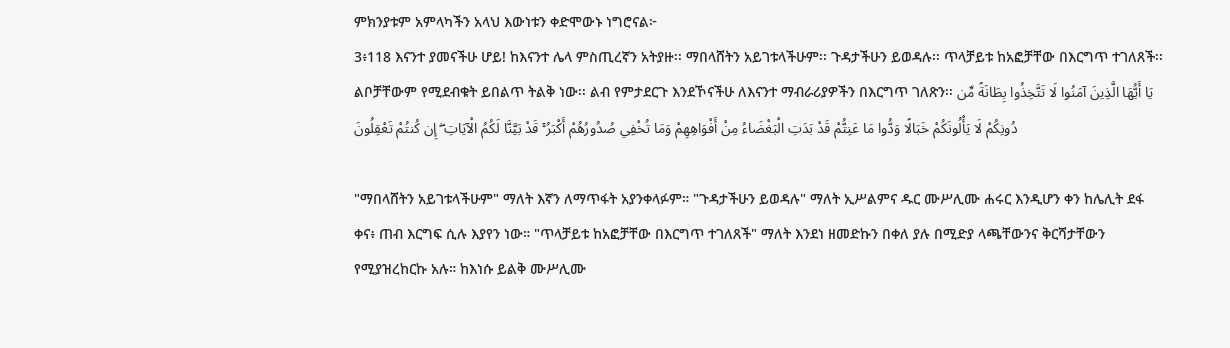ምክንያቱም አምላካችን አላህ እውነቱን ቀድሞውኑ ነግሮናል፦
3፥118 እናንተ ያመናችሁ ሆይ! ከእናንተ ሌላ ምስጢረኛን አትያዙ፡፡ ማበላሸትን አይገቱላችሁም፡፡ ጉዳታችሁን ይወዳሉ፡፡ ጥላቻይቱ ከአፎቻቸው በእርግጥ ተገለጸች፡፡ ልቦቻቸውም የሚደብቁት ይበልጥ ትልቅ ነው፡፡ ልብ የምታደርጉ እንደኾናችሁ ለእናንተ ማብራሪያዎችን በእርግጥ ገለጽን፡፡ يَا أَيُّهَا الَّذِينَ آمَنُوا لَا تَتَّخِذُوا بِطَانَةً مِّن دُونِكُمْ لَا يَأْلُونَكُمْ خَبَالًا وَدُّوا مَا عَنِتُّمْ قَدْ بَدَتِ الْبَغْضَاءُ مِنْ أَفْوَاهِهِمْ وَمَا تُخْفِي صُدُورُهُمْ أَكْبَرُ ۚ قَدْ بَيَّنَّا لَكُمُ الْآيَاتِ ۖ إِن كُنتُمْ تَعْقِلُونَ

"ማበላሸትን አይገቱላችሁም" ማለት እኛን ለማጥፋት አያንቀላፉም። "ጉዳታችሁን ይወዳሉ" ማለት ኢሥልምና ዱር ሙሥሊሙ ሐሩር እንዲሆን ቀን ከሌሊት ደፋ ቀና፥ ጠብ እርግፍ ሲሉ እያየን ነው። "ጥላቻይቱ ከአፎቻቸው በእርግጥ ተገለጸች" ማለት እንደነ ዘመድኩን በቀለ ያሉ በሚድያ ላጫቸውንና ቅርሻታቸውን የሚያዝረከርኩ አሉ። ከእነሱ ይልቅ ሙሥሊሙ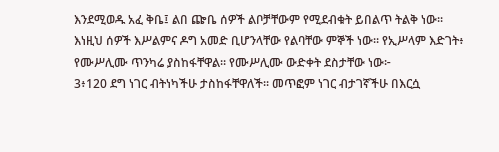እንደሚወዱ አፈ ቅቤ፤ ልበ ጬቤ ሰዎች ልቦቻቸውም የሚደብቁት ይበልጥ ትልቅ ነው፡፡ እነዚህ ሰዎች እሥልምና ዶግ አመድ ቢሆንላቸው የልባቸው ምኞች ነው። የኢሥላም እድገት፥ የሙሥሊሙ ጥንካሬ ያስከፋቸዋል። የሙሥሊሙ ውድቀት ደስታቸው ነው፦
3፥120 ደግ ነገር ብትነካችሁ ታስከፋቸዋለች፡፡ መጥፎም ነገር ብታገኛችሁ በእርሷ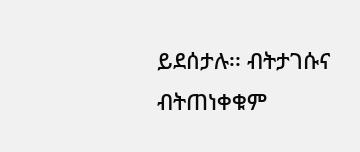ይደሰታሉ፡፡ ብትታገሱና ብትጠነቀቁም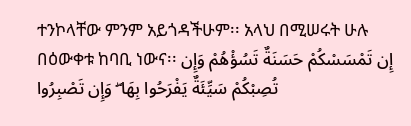ተንኮላቸው ምንም አይጎዳችሁም፡፡ አላህ በሚሠሩት ሁሉ በዕውቀቱ ከባቢ ነውና፡፡ إِن تَمْسَسْكُمْ حَسَنَةٌ تَسُؤْهُمْ وَإِن تُصِبْكُمْ سَيِّئَةٌ يَفْرَحُوا بِهَا ۖ وَإِن تَصْبِرُوا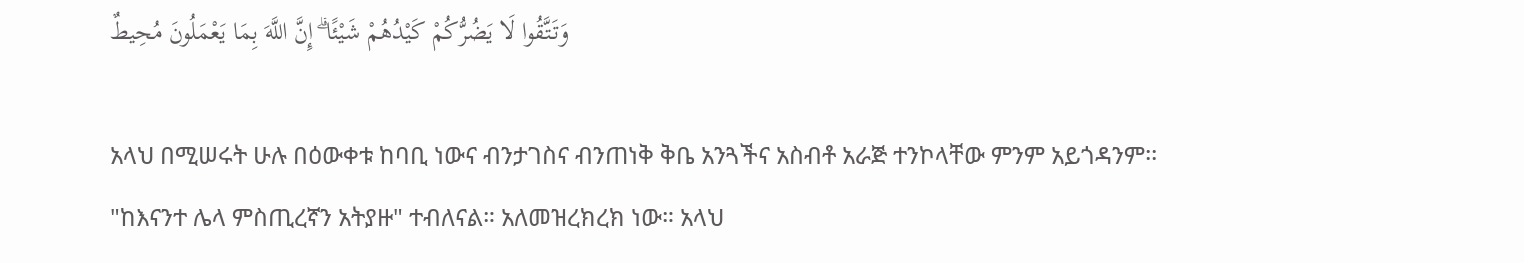وَتَتَّقُوا لَا يَضُرُّكُمْ كَيْدُهُمْ شَيْئًا ۗ إِنَّ اللَّهَ بِمَا يَعْمَلُونَ مُحِيطٌ

አላህ በሚሠሩት ሁሉ በዕውቀቱ ከባቢ ነውና ብንታገስና ብንጠነቅ ቅቤ አንጓችና አስብቶ አራጅ ተንኮላቸው ምንም አይጎዳንም፡፡ "ከእናንተ ሌላ ምስጢረኛን አትያዙ" ተብለናል። አለመዝረክረክ ነው። አላህ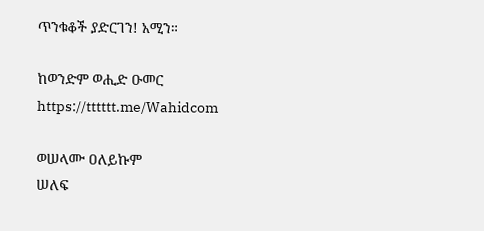ጥንቁቆች ያድርገን! አሚን።

ከወንድም ወሒድ ዑመር
https://tttttt.me/Wahidcom

ወሠላሙ ዐለይኩም
ሠለፍ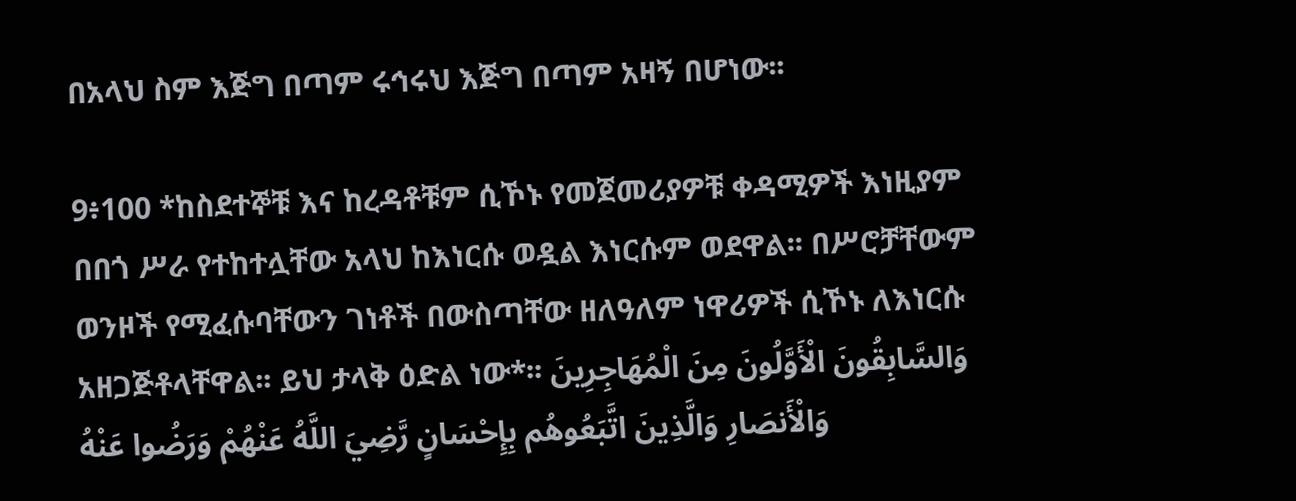በአላህ ስም እጅግ በጣም ሩኅሩህ እጅግ በጣም አዛኝ በሆነው፡፡

9፥100 *ከስደተኞቹ እና ከረዳቶቹም ሲኾኑ የመጀመሪያዎቹ ቀዳሚዎች እነዚያም በበጎ ሥራ የተከተሏቸው አላህ ከእነርሱ ወዷል እነርሱም ወደዋል፡፡ በሥሮቻቸውም ወንዞች የሚፈሱባቸውን ገነቶች በውስጣቸው ዘለዓለም ነዋሪዎች ሲኾኑ ለእነርሱ አዘጋጅቶላቸዋል፡፡ ይህ ታላቅ ዕድል ነው*፡፡ وَالسَّابِقُونَ الْأَوَّلُونَ مِنَ الْمُهَاجِرِينَ وَالْأَنصَارِ وَالَّذِينَ اتَّبَعُوهُم بِإِحْسَانٍ رَّضِيَ اللَّهُ عَنْهُمْ وَرَضُوا عَنْهُ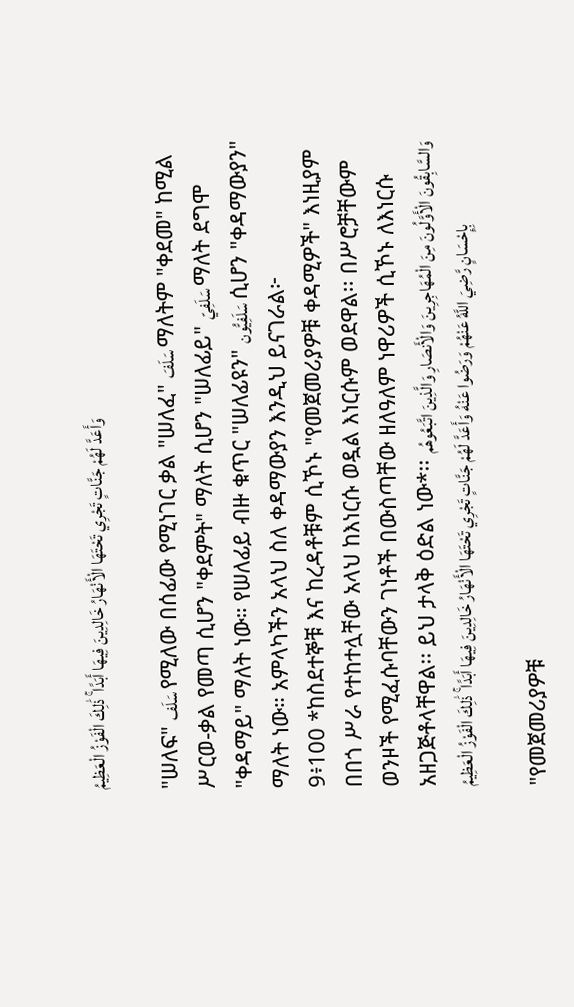وَأَعَدَّ لَهُمْ جَنَّاتٍ تَجْرِي تَحْتَهَا الْأَنْهَارُ خَالِدِينَ فِيهَا أَبَدًا ۚ ذَٰلِكَ الْفَوْزُ الْعَظِيمُ

"ሠለፍ" سَلَف የሚለው በሰፊው የሚነገር ቃል "ሠለፈ" سَلَفَ ማለትም "ቀደመ" ከሚል ሥርወ-ቃል የመጣ ሲሆን "ቀደምት" ማለት ሲሆን "ሠለፊይ" سَلَفِيّ ማለት ደግሞ "ቀዳማይ" ማለት ነው። የሠለፊይ ብዙ ቁጥር "ሠለፊዩን" سَلَفِيُّون ሲሆን "ቀዳማውያን" ማለት ነው። አምላካችን አላህ ስለ ቀዳማውያን እንዲህ ይናገራል፦
9፥100 *ከስደተኞቹ እና ከረዳቶቹም ሲኾኑ "የመጀመሪያዎቹ ቀዳሚዎች" እነዚያም በበጎ ሥራ የተከተሏቸው አላህ ከእነርሱ ወዷል እነርሱም ወደዋል፡፡ በሥሮቻቸውም ወንዞች የሚፈሱባቸውን ገነቶች በውስጣቸው ዘለዓለም ነዋሪዎች ሲኾኑ ለእነርሱ አዘጋጅቶላቸዋል፡፡ ይህ ታላቅ ዕድል ነው*፡፡ وَالسَّابِقُونَ الْأَوَّلُونَ مِنَ الْمُهَاجِرِينَ وَالْأَنصَارِ وَالَّذِينَ اتَّبَعُوهُم بِإِحْسَانٍ رَّضِيَ اللَّهُ عَنْهُمْ وَرَضُوا عَنْهُ وَأَعَدَّ لَهُمْ جَنَّاتٍ تَجْرِي تَحْتَهَا الْأَنْهَارُ خَالِدِينَ فِيهَا أَبَدًا ۚ ذَٰلِكَ الْفَوْزُ الْعَظِيمُ

"የመጀመሪያዎቹ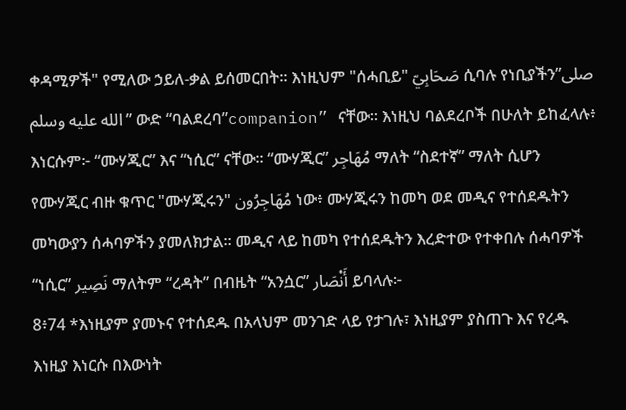ቀዳሚዎች" የሚለው ኃይለ-ቃል ይሰመርበት። እነዚህም "ሰሓቢይ" صَحَابِيّ ሲባሉ የነቢያችን”صلى الله عليه وسلم” ውድ “ባልደረባ”companion” ናቸው። እነዚህ ባልደረቦች በሁለት ይከፈላሉ፥ እነርሱም፦ “ሙሃጂር” እና “ነሲር” ናቸው። “ሙሃጂር” مُهَاجِر ማለት “ስደተኛ” ማለት ሲሆን የሙሃጂር ብዙ ቁጥር "ሙሃጂሩን" مُهَاجِرُون ነው፥ ሙሃጂሩን ከመካ ወደ መዲና የተሰደዱትን መካውያን ሰሓባዎችን ያመለክታል። መዲና ላይ ከመካ የተሰደዱትን እረድተው የተቀበሉ ሰሓባዎች “ነሲር” نَصِير ማለትም “ረዳት” በብዜት “አንሷር” أَنْصَار ይባላሉ፦
8፥74 *እነዚያም ያመኑና የተሰደዱ በአላህም መንገድ ላይ የታገሉ፣ እነዚያም ያስጠጉ እና የረዱ እነዚያ እነርሱ በእውነት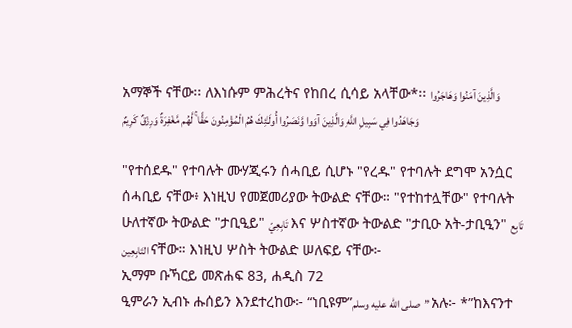አማኞች ናቸው፡፡ ለእነሱም ምሕረትና የከበረ ሲሳይ አላቸው*፡፡ وَالَّذِينَ آمَنُوا وَهَاجَرُوا وَجَاهَدُوا فِي سَبِيلِ اللَّهِ وَالَّذِينَ آوَوا وَّنَصَرُوا أُولَـٰئِكَ هُمُ الْمُؤْمِنُونَ حَقًّا ۚ لَّهُم مَّغْفِرَةٌ وَرِزْقٌ كَرِيمٌ

"የተሰደዱ" የተባሉት ሙሃጂሩን ሰሓቢይ ሲሆኑ "የረዱ" የተባሉት ደግሞ አንሷር ሰሓቢይ ናቸው፥ እነዚህ የመጀመሪያው ትውልድ ናቸው። "የተከተሏቸው" የተባሉት ሁለተኛው ትውልድ "ታቢዒይ" تَابِعِيّ እና ሦስተኛው ትውልድ "ታቢዑ አት-ታቢዒን" تَابِع التَابِعِين ናቸው። እነዚህ ሦስት ትውልድ ሠለፍይ ናቸው፦
ኢማም ቡኻርይ መጽሐፍ 83, ሐዲስ 72
ዒምራን ኢብኑ ሑሰይን እንደተረከው፦ “ነቢዩም”صلى الله عليه وسلم” አሉ፦ *”ከእናንተ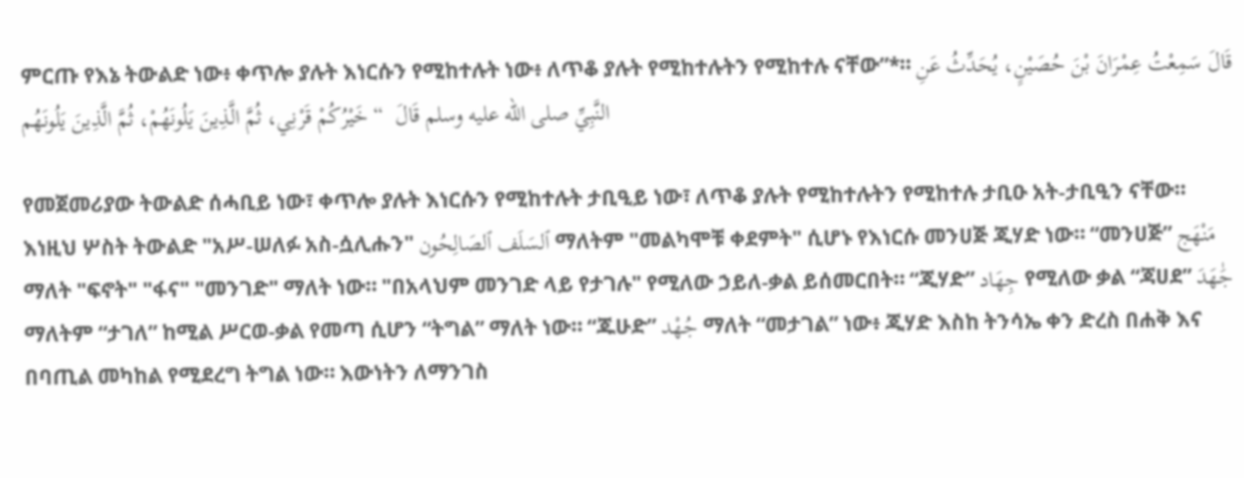ምርጡ የእኔ ትውልድ ነው፥ ቀጥሎ ያሉት እነርሱን የሚከተሉት ነው፥ ለጥቆ ያሉት የሚከተሉትን የሚከተሉ ናቸው”*። قَالَ سَمِعْتُ عِمْرَانَ بْنَ حُصَيْنٍ، يُحَدِّثُ عَنِ النَّبِيِّ صلى الله عليه وسلم قَالَ  “ خَيْرُكُمْ قَرْنِي، ثُمَّ الَّذِينَ يَلُونَهُمْ، ثُمَّ الَّذِينَ يَلُونَهُم

የመጀመሪያው ትውልድ ሰሓቢይ ነው፣ ቀጥሎ ያሉት እነርሱን የሚከተሉት ታቢዒይ ነው፣ ለጥቆ ያሉት የሚከተሉትን የሚከተሉ ታቢዑ አት-ታቢዒን ናቸው። እነዚህ ሦስት ትውልድ "አሥ-ሠለፉ አስ-ሷሊሑን" ٱلسَلَف ٱلصَالِحُون ማለትም "መልካሞቹ ቀደምት" ሲሆኑ የእነርሱ መንሀጅ ጂሃድ ነው። “መንሀጅ” مَنْهَج ማለት "ፍኖት" "ፋና" "መንገድ" ማለት ነው። "በአላህም መንገድ ላይ የታገሉ" የሚለው ኃይለ-ቃል ይሰመርበት። “ጂሃድ” جِهَاد የሚለው ቃል “ጃሀደ” جَٰهَدَ ማለትም “ታገለ” ከሚል ሥርወ-ቃል የመጣ ሲሆን “ትግል” ማለት ነው። “ጁሁድ” جُهْد ማለት “መታገል” ነው፥ ጂሃድ እስከ ትንሳኤ ቀን ድረስ በሐቅ እና በባጢል መካከል የሚደረግ ትግል ነው። እውነትን ለማንገስ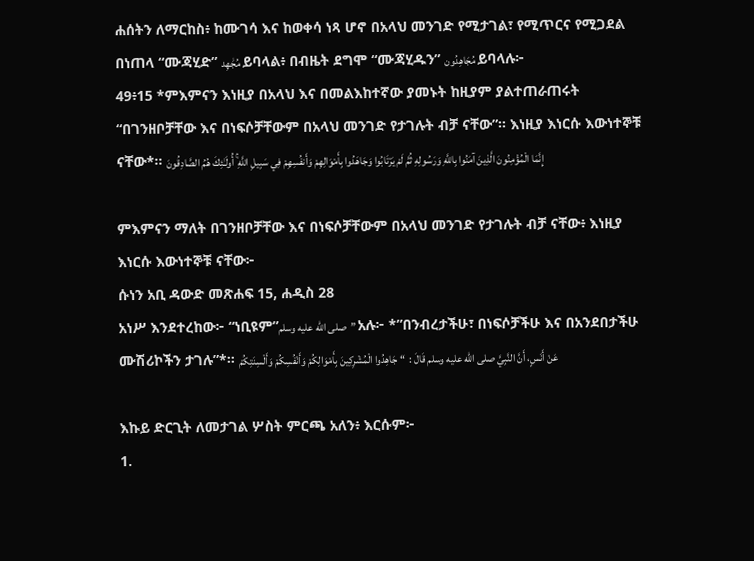ሐሰትን ለማርከስ፥ ከሙገሳ እና ከወቀሳ ነጻ ሆኖ በአላህ መንገድ የሚታገል፣ የሚጥርና የሚጋደል በነጠላ “ሙጃሂድ” مُجَٰهِد ይባላል፥ በብዜት ደግሞ “ሙጃሂዱን” مُجَاهِدُون ይባላሉ፦
49፥15 *ምእምናን እነዚያ በአላህ እና በመልእከተኛው ያመኑት ከዚያም ያልተጠራጠሩት “በገንዘቦቻቸው እና በነፍሶቻቸውም በአላህ መንገድ የታገሉት ብቻ ናቸው”፡፡ እነዚያ እነርሱ እውነተኞቹ ናቸው*፡፡ إِنَّمَا الْمُؤْمِنُونَ الَّذِينَ آمَنُوا بِاللَّهِ وَرَسُولِهِ ثُمَّ لَمْ يَرْتَابُوا وَجَاهَدُوا بِأَمْوَالِهِمْ وَأَنفُسِهِمْ فِي سَبِيلِ اللَّهِ ۚ أُولَـٰئِكَ هُمُ الصَّادِقُونَ

ምእምናን ማለት በገንዘቦቻቸው እና በነፍሶቻቸውም በአላህ መንገድ የታገሉት ብቻ ናቸው፥ እነዚያ እነርሱ እውነተኞቹ ናቸው፦
ሱነን አቢ ዳውድ መጽሐፍ 15, ሐዲስ 28
አነሥ እንደተረከው፦ “ነቢዩም”صلى الله عليه وسلم” አሉ፦ *”በንብረታችሁ፣ በነፍሶቻችሁ እና በአንደበታችሁ ሙሽሪኮችን ታገሉ”*። عَنْ أَنَسٍ، أَنَّ النَّبِيَّ صلى الله عليه وسلم قَالَ :  “ جَاهِدُوا الْمُشْرِكِينَ بِأَمْوَالِكُمْ وَأَنْفُسِكُمْ وَأَلْسِنَتِكُمْ

እኩይ ድርጊት ለመታገል ሦስት ምርጫ አለን፥ እርሱም፦
1.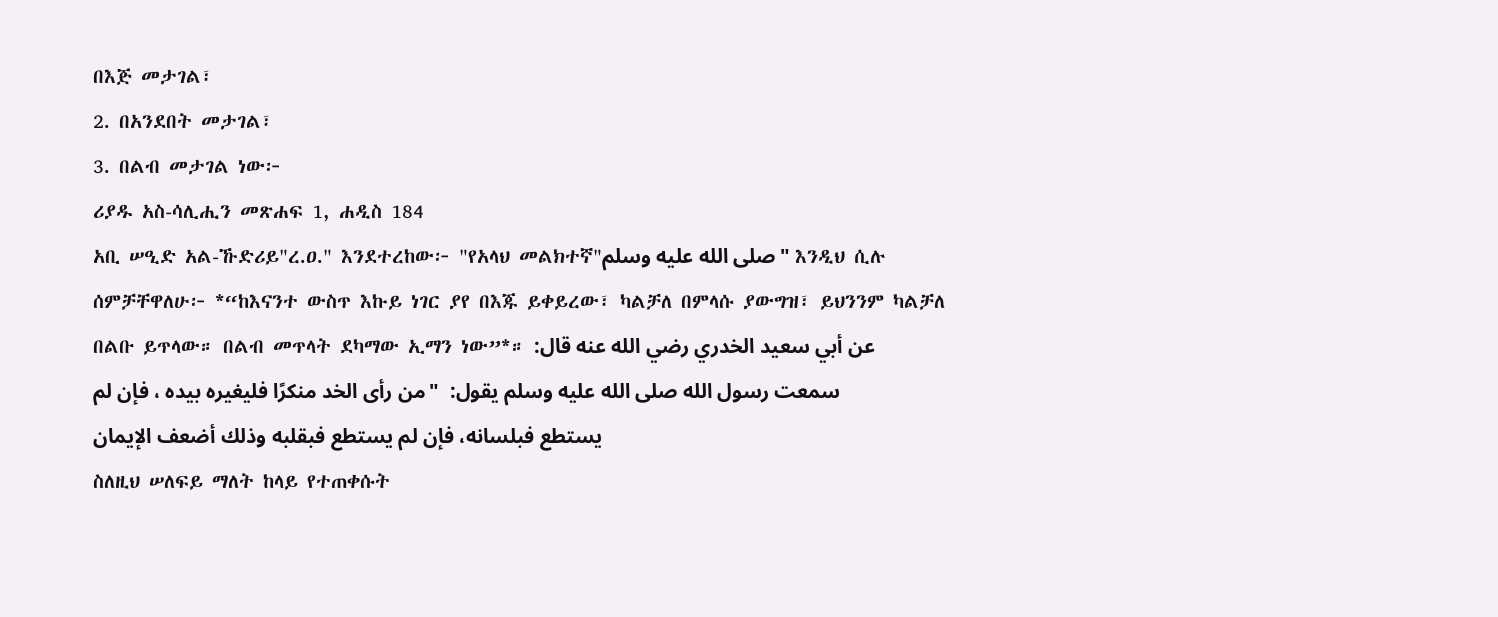በእጅ መታገል፣
2. በአንደበት መታገል፣
3. በልብ መታገል ነው፦
ሪያዱ አስ-ሳሊሒን መጽሐፍ 1, ሐዲስ 184
አቢ ሠዒድ አል-ኹድሪይ"ረ.ዐ." እንደተረከው፦ "የአላህ መልክተኛ"صلى الله عليه وسلم" እንዲህ ሲሉ ሰምቻቸዋለሁ፦ *“ከእናንተ ውስጥ እኩይ ነገር ያየ በእጁ ይቀይረው፣ ካልቻለ በምላሱ ያውግዝ፣ ይህንንም ካልቻለ በልቡ ይጥላው። በልብ መጥላት ደካማው ኢማን ነው”*። عن أبي سعيد الخدري رضي الله عنه قال: سمعت رسول الله صلى الله عليه وسلم يقول:  "من رأى الخد منكرًا فليغيره بيده ، فإن لم يستطع فبلسانه، فإن لم يستطع فبقلبه وذلك أضعف الإيمان
ስለዚህ ሠለፍይ ማለት ከላይ የተጠቀሱት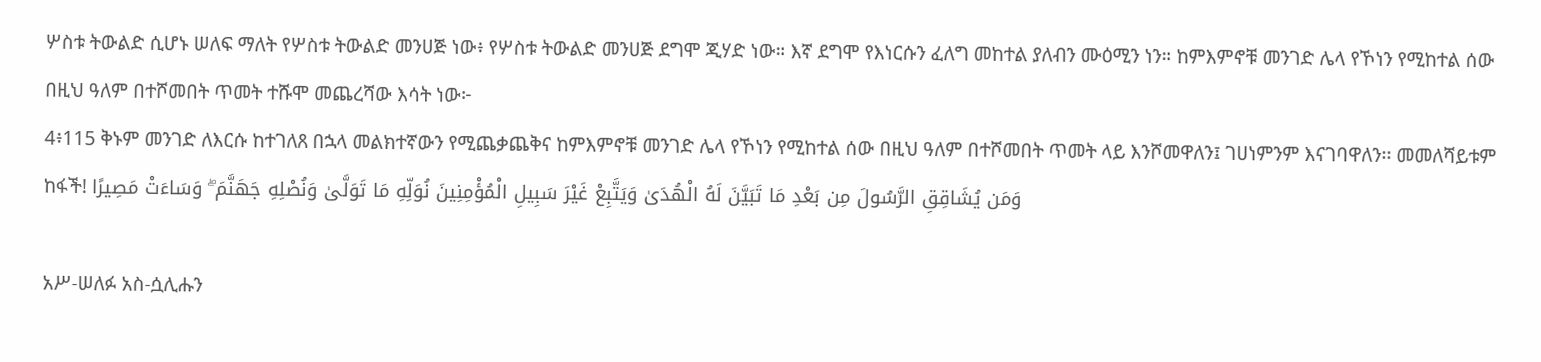ሦስቱ ትውልድ ሲሆኑ ሠለፍ ማለት የሦስቱ ትውልድ መንሀጅ ነው፥ የሦስቱ ትውልድ መንሀጅ ደግሞ ጂሃድ ነው። እኛ ደግሞ የእነርሱን ፈለግ መከተል ያለብን ሙዕሚን ነን። ከምእምኖቹ መንገድ ሌላ የኾነን የሚከተል ሰው በዚህ ዓለም በተሾመበት ጥመት ተሹሞ መጨረሻው እሳት ነው፦
4፥115 ቅኑም መንገድ ለእርሱ ከተገለጸ በኋላ መልክተኛውን የሚጨቃጨቅና ከምእምኖቹ መንገድ ሌላ የኾነን የሚከተል ሰው በዚህ ዓለም በተሾመበት ጥመት ላይ እንሾመዋለን፤ ገሀነምንም እናገባዋለን፡፡ መመለሻይቱም ከፋች! وَمَن يُشَاقِقِ الرَّسُولَ مِن بَعْدِ مَا تَبَيَّنَ لَهُ الْهُدَىٰ وَيَتَّبِعْ غَيْرَ سَبِيلِ الْمُؤْمِنِينَ نُوَلِّهِ مَا تَوَلَّىٰ وَنُصْلِهِ جَهَنَّمَ ۖ وَسَاءَتْ مَصِيرًا

አሥ-ሠለፉ አስ-ሷሊሑን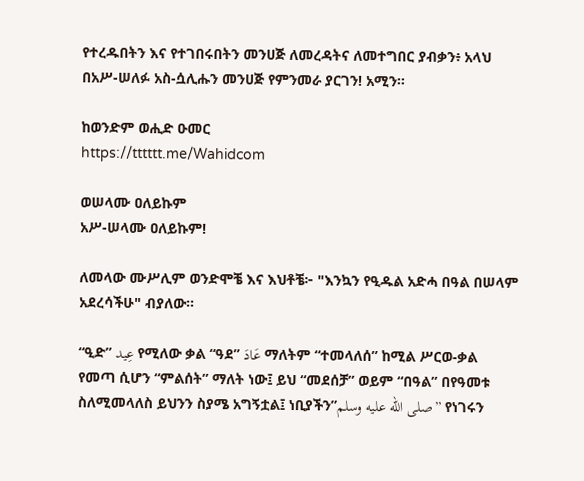የተረዱበትን እና የተገበሩበትን መንሀጅ ለመረዳትና ለመተግበር ያብቃን፥ አላህ በአሥ-ሠለፉ አስ-ሷሊሑን መንሀጅ የምንመራ ያርገን! አሚን።

ከወንድም ወሒድ ዑመር
https://tttttt.me/Wahidcom

ወሠላሙ ዐለይኩም
አሥ-ሠላሙ ዐለይኩም!

ለመላው ሙሥሊም ወንድሞቼ እና እህቶቼ፦ "እንኳን የዒዱል አድሓ በዓል በሠላም አደረሳችሁ" ብያለው።

“ዒድ” عِيد የሚለው ቃል “ዓደ” عَادَ ማለትም “ተመላለሰ” ከሚል ሥርወ-ቃል የመጣ ሲሆን “ምልሰት” ማለት ነው፤ ይህ “መደሰቻ” ወይም “በዓል” በየዓመቱ ስለሚመላለስ ይህንን ስያሜ አግኝቷል፤ ነቢያችን”صلى الله عليه وسلم” የነገሩን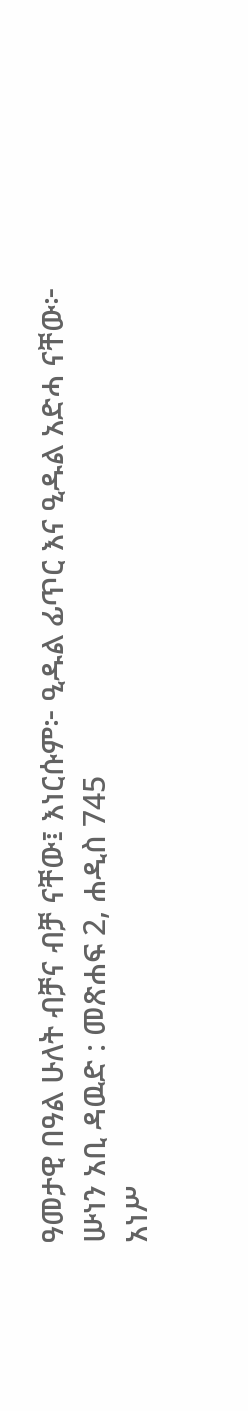ዓመታዊ በዓል ሁለት ብቻና ብቻ ናቸው፤ እነርሱም፦ ዒዱል ፊጥር እና ዒዱል አድሓ ናቸው፦
ሡነን አቢ ዳዉድ : መጽሐፍ 2, ሐዲስ 745
አነሥ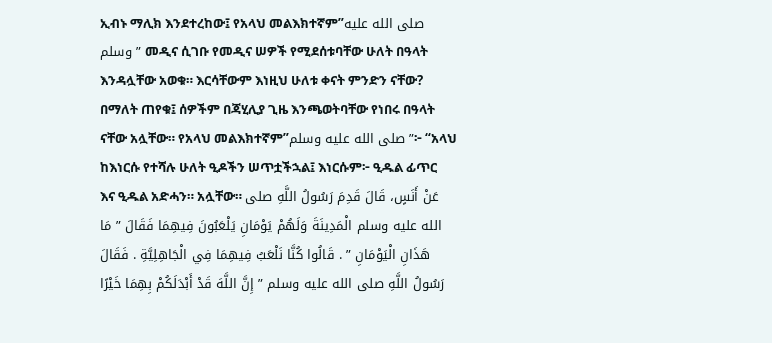ኢብኑ ማሊክ እንደተረከው፤ የአላህ መልእክተኛም”صلى الله عليه وسلم” መዲና ሲገቡ የመዲና ሠዎች የሚደሰቱባቸው ሁለት በዓላት እንዳሏቸው አወቁ። እርሳቸውም እነዚህ ሁለቱ ቀናት ምንድን ናቸው? በማለት ጠየቁ፤ ሰዎችም በጃሂሊያ ጊዜ እንጫወትባቸው የነበሩ በዓላት ናቸው አሏቸው። የአላህ መልእክተኛም”صلى الله عليه وسلم”፦ “አላህ ከእነርሱ የተሻሉ ሁለት ዒዶችን ሠጥቷችኋል፤ እነርሱም፦ ዒዱል ፊጥር እና ዒዱል አድሓን። አሏቸው። عَنْ أَنَسٍ، قَالَ قَدِمَ رَسُولُ اللَّهِ صلى الله عليه وسلم الْمَدِينَةَ وَلَهُمْ يَوْمَانِ يَلْعَبُونَ فِيهِمَا فَقَالَ ” مَا هَذَانِ الْيَوْمَانِ ” . قَالُوا كُنَّا نَلْعَبُ فِيهِمَا فِي الْجَاهِلِيَّةِ . فَقَالَ رَسُولُ اللَّهِ صلى الله عليه وسلم ” إِنَّ اللَّهَ قَدْ أَبْدَلَكُمْ بِهِمَا خَيْرًا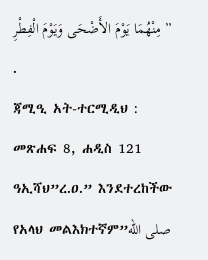مِنْهُمَا يَوْمَ الأَضْحَى وَيَوْمَ الْفِطْرِ ” .
ጃሚዒ አት-ተርሚዲህ : መጽሐፍ 8, ሐዲስ 121
ዓኢሻህ”ረ.ዐ.” እንደተረከችው የአላህ መልእክተኛም”صلى الله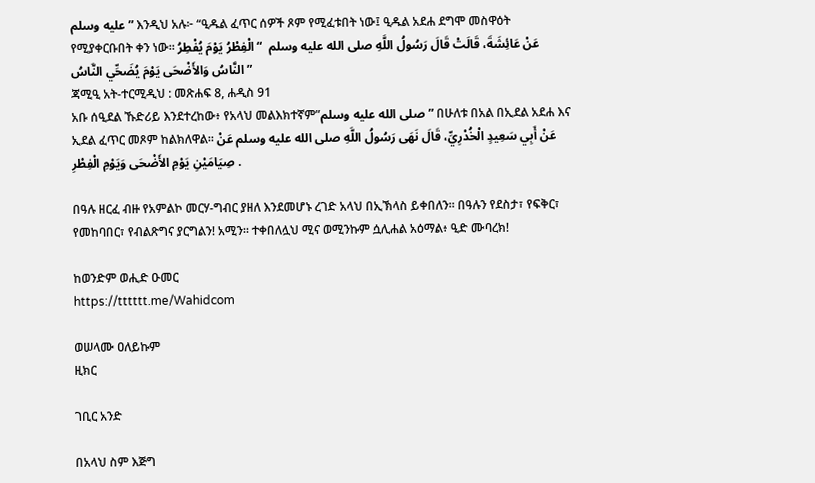عليه وسلم” እንዲህ አሉ፦ “ዒዱል ፈጥር ሰዎች ጾም የሚፈቱበት ነው፤ ዒዱል አደሐ ደግሞ መስዋዕት የሚያቀርቡበት ቀን ነው። عَنْ عَائِشَةَ، قَالَتْ قَالَ رَسُولُ اللَّهِ صلى الله عليه وسلم  “ الْفِطْرُ يَوْمَ يُفْطِرُ النَّاسُ وَالأَضْحَى يَوْمَ يُضَحِّي النَّاسُ ”
ጃሚዒ አት-ተርሚዲህ : መጽሐፍ 8, ሐዲስ 91
አቡ ሰዒደል ኹድሪይ እንደተረከው፥ የአላህ መልእክተኛም”صلى الله عليه وسلم” በሁለቱ በአል በኢደል አደሐ እና ኢደል ፈጥር መጾም ከልክለዋል። عَنْ أَبِي سَعِيدٍ الْخُدْرِيِّ، قَالَ نَهَى رَسُولُ اللَّهِ صلى الله عليه وسلم عَنْ صِيَامَيْنِ يَوْمِ الأَضْحَى وَيَوْمِ الْفِطْرِ .

በዓሉ ዘርፈ ብዙ የአምልኮ መርሃ-ግብር ያዘለ እንደመሆኑ ረገድ አላህ በኢኽላስ ይቀበለን። በዓሉን የደስታ፣ የፍቅር፣ የመከባበር፣ የብልጽግና ያርግልን! አሚን። ተቀበለሏህ ሚና ወሚንኩም ሷሊሐል አዕማል፥ ዒድ ሙባረክ!

ከወንድም ወሒድ ዑመር
https://tttttt.me/Wahidcom

ወሠላሙ ዐለይኩም
ዚክር

ገቢር አንድ

በአላህ ስም እጅግ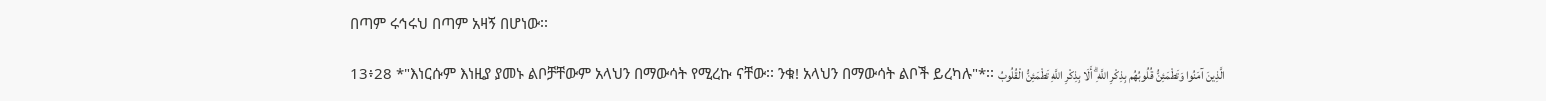በጣም ሩኅሩህ በጣም አዛኝ በሆነው፡፡

13፥28 *"እነርሱም እነዚያ ያመኑ ልቦቻቸውም አላህን በማውሳት የሚረኩ ናቸው፡፡ ንቁ! አላህን በማውሳት ልቦች ይረካሉ"*፡፡ الَّذِينَ آمَنُوا وَتَطْمَئِنُّ قُلُوبُهُم بِذِكْرِ اللَّهِ ۗ أَلَا بِذِكْرِ اللَّهِ تَطْمَئِنُّ الْقُلُوبُ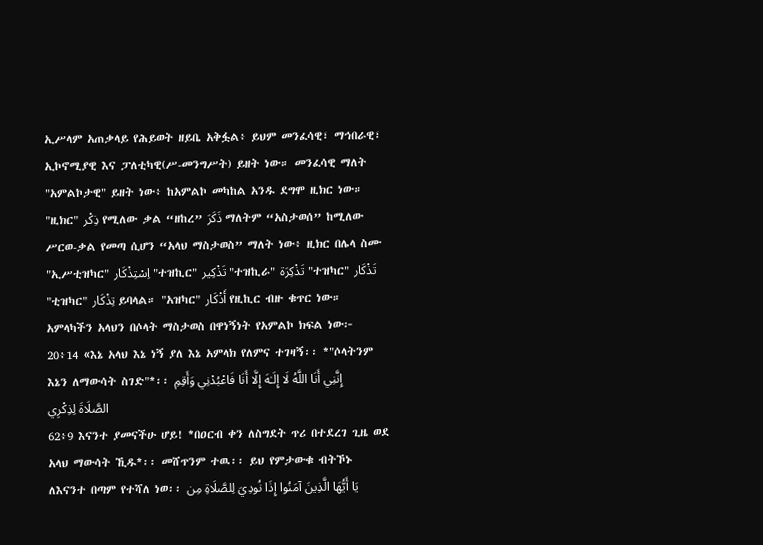ኢሥላም አጠቃላይ የሕይወት ዘይቤ አቅፏል፥ ይህም መንፈሳዊ፣ ማኅበራዊ፣ ኢኮኖሚያዊ እና ፓለቲካዊ(ሥ-መንግሥት) ይዘት ነው። መንፈሳዊ ማለት "አምልኮታዊ" ይዘት ነው፥ ከአምልኮ መካከል አንዱ ደግሞ ዚክር ነው። "ዚክር" ذِكْر የሚለው ቃል “ዘከረ” ذَكَرَ ማለትም “አስታወሰ” ከሚለው ሥርወ-ቃል የመጣ ሲሆን “አላህ ማስታወስ” ማለት ነው፥ ዚክር በሌላ ስሙ "ኢሥቲዝካር" اِسْتِذْكَار "ተዝኪር" تَذْكِير "ተዝኪራ" تَذْكِرَة "ተዝካር" تَذْكَار "ቲዝካር" تِذْكَار ይባላል። "አዝካር" أَذْكَار የዚኪር ብዙ ቁጥር ነው።
አምላካችን አላህን በሶላት ማስታወስ በዋነኝነት የአምልኮ ክፍል ነው፦
20፥14 «እኔ አላህ እኔ ነኝ ያለ እኔ አምላክ የለምና ተገዛኝ፡፡ *"ሶላትንም እኔን ለማውሳት ስገድ"*፡፡ إِنَّنِي أَنَا اللَّهُ لَا إِلَـٰهَ إِلَّا أَنَا فَاعْبُدْنِي وَأَقِمِ الصَّلَاةَ لِذِكْرِي
62፥9 እናንተ ያመናችሁ ሆይ! *በዐርብ ቀን ለስግደት ጥሪ በተደረገ ጊዜ ወደ አላህ ማውሳት ኺዱ*፡፡ መሸጥንም ተዉ፡፡ ይህ የምታውቁ ብትኾኑ ለእናንተ በጣም የተሻለ ነወ፡፡ يَا أَيُّهَا الَّذِينَ آمَنُوا إِذَا نُودِيَ لِلصَّلَاةِ مِن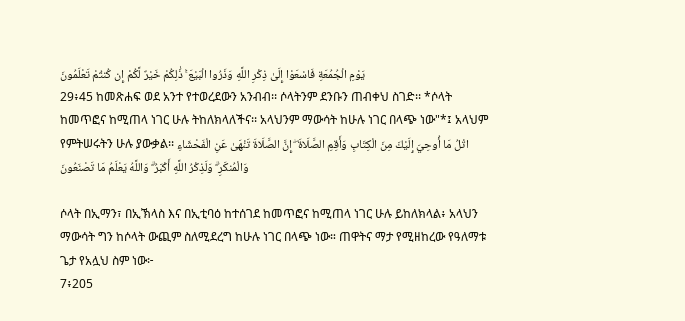يَوْمِ الْجُمُعَةِ فَاسْعَوْا إِلَىٰ ذِكْرِ اللَّهِ وَذَرُوا الْبَيْعَ ۚ ذَٰلِكُمْ خَيْرٌ لَّكُمْ إِن كُنتُمْ تَعْلَمُونَ
29፥45 ከመጽሐፍ ወደ አንተ የተወረደውን አንብብ፡፡ ሶላትንም ደንቡን ጠብቀህ ስገድ፡፡ *ሶላት ከመጥፎና ከሚጠላ ነገር ሁሉ ትከለክላለችና፡፡ አላህንም ማውሳት ከሁሉ ነገር በላጭ ነው"*፤ አላህም የምትሠሩትን ሁሉ ያውቃል፡፡ اتْلُ مَا أُوحِيَ إِلَيْكَ مِنَ الْكِتَابِ وَأَقِمِ الصَّلَاةَ ۖ إِنَّ الصَّلَاةَ تَنْهَىٰ عَنِ الْفَحْشَاءِ وَالْمُنكَرِ ۗ وَلَذِكْرُ اللَّهِ أَكْبَرُ ۗ وَاللَّهُ يَعْلَمُ مَا تَصْنَعُونَ

ሶላት በኢማን፣ በኢኽላስ እና በኢቲባዕ ከተሰገደ ከመጥፎና ከሚጠላ ነገር ሁሉ ይከለክላል፥ አላህን ማውሳት ግን ከሶላት ውጪም ስለሚደረግ ከሁሉ ነገር በላጭ ነው። ጠዋትና ማታ የሚዘከረው የዓለማቱ ጌታ የአሏህ ስም ነው፦
7፥205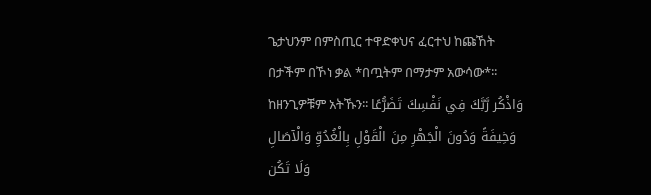ጌታህንም በምስጢር ተዋድቀህና ፈርተህ ከጩኸት በታችም በኾነ ቃል *በጧትም በማታም አውሳው*፡፡ ከዘንጊዎቹም አትኹን፡፡ وَاذْكُر رَّبَّكَ فِي نَفْسِكَ تَضَرُّعًا وَخِيفَةً وَدُونَ الْجَهْرِ مِنَ الْقَوْلِ بِالْغُدُوِّ وَالْآصَالِ وَلَا تَكُن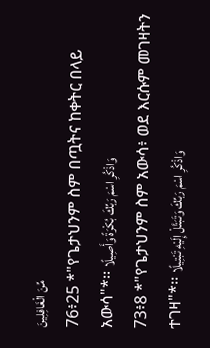مِّنَ الْغَافِلِينَ
76፥25 *"የጌታህንም ስም በጧትና ከቀትር በላይ አውሳ"*፡፡ وَاذْكُرِ اسْمَ رَبِّكَ بُكْرَةً وَأَصِيلًا
73፥8 *"የጌታህንም ስም አውሳ፥ ወደ እርሱም መገዛትን ተገዛ"*፡፡ وَاذْكُرِ اسْمَ رَبِّكَ وَتَبَتَّلْ إِلَيْهِ تَبْتِيلًا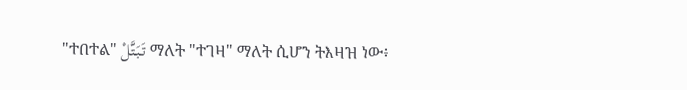"ተበተል" تَبَتَّلْ ማለት "ተገዛ" ማለት ሲሆን ትእዛዝ ነው፥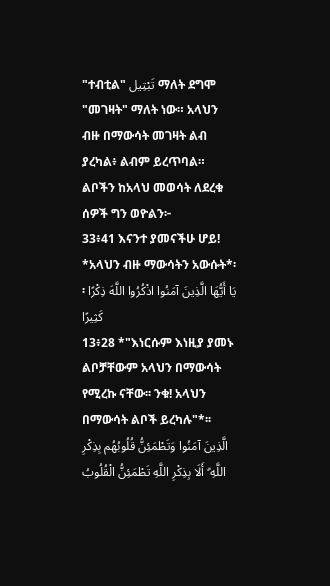"ተብቲል" تَبْتِيل ማለት ደግሞ "መገዛት" ማለት ነው። አላህን ብዙ በማውሳት መገዛት ልብ ያረካል፥ ልብም ይረጥባል። ልቦችን ከአላህ መወሳት ለደረቁ ሰዎች ግን ወዮልን፦
33፥41 እናንተ ያመናችሁ ሆይ! *አላህን ብዙ ማውሳትን አውሱት*፡፡ يَا أَيُّهَا الَّذِينَ آمَنُوا اذْكُرُوا اللَّهَ ذِكْرًا كَثِيرًا
13፥28 *"እነርሱም እነዚያ ያመኑ ልቦቻቸውም አላህን በማውሳት የሚረኩ ናቸው፡፡ ንቁ! አላህን በማውሳት ልቦች ይረካሉ"*፡፡ الَّذِينَ آمَنُوا وَتَطْمَئِنُّ قُلُوبُهُم بِذِكْرِ اللَّهِ ۗ أَلَا بِذِكْرِ اللَّهِ تَطْمَئِنُّ الْقُلُوبُ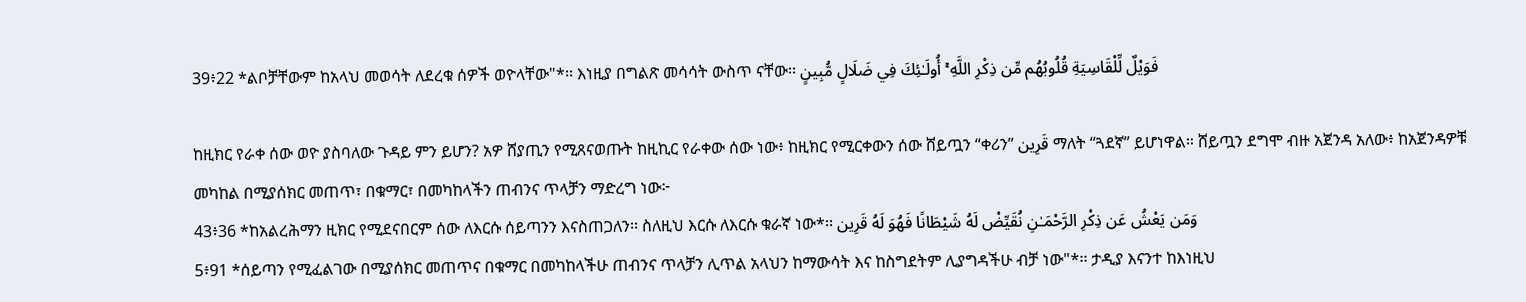39፥22 *ልቦቻቸውም ከአላህ መወሳት ለደረቁ ሰዎች ወዮላቸው"*፡፡ እነዚያ በግልጽ መሳሳት ውስጥ ናቸው፡፡ فَوَيْلٌ لِّلْقَاسِيَةِ قُلُوبُهُم مِّن ذِكْرِ اللَّهِ ۚ أُولَـٰئِكَ فِي ضَلَالٍ مُّبِينٍ

ከዚክር የራቀ ሰው ወዮ ያስባለው ጉዳይ ምን ይሆን? አዎ ሸያጢን የሚጸናወጡት ከዚኪር የራቀው ሰው ነው፥ ከዚክር የሚርቀውን ሰው ሸይጧን “ቀሪን” قَرِين ማለት “ጓደኛ” ይሆነዋል። ሸይጧን ደግሞ ብዙ አጀንዳ አለው፥ ከአጀንዳዎቹ መካከል በሚያሰክር መጠጥ፣ በቁማር፣ በመካከላችን ጠብንና ጥላቻን ማድረግ ነው፦
43፥36 *ከአልረሕማን ዚክር የሚደናበርም ሰው ለእርሱ ሰይጣንን እናስጠጋለን፡፡ ስለዚህ እርሱ ለእርሱ ቁራኛ ነው*፡፡ وَمَن يَعْشُ عَن ذِكْرِ الرَّحْمَـٰنِ نُقَيِّضْ لَهُ شَيْطَانًا فَهُوَ لَهُ قَرِين
5፥91 *ሰይጣን የሚፈልገው በሚያሰክር መጠጥና በቁማር በመካከላችሁ ጠብንና ጥላቻን ሊጥል አላህን ከማውሳት እና ከስግደትም ሊያግዳችሁ ብቻ ነው"*፡፡ ታዲያ እናንተ ከእነዚህ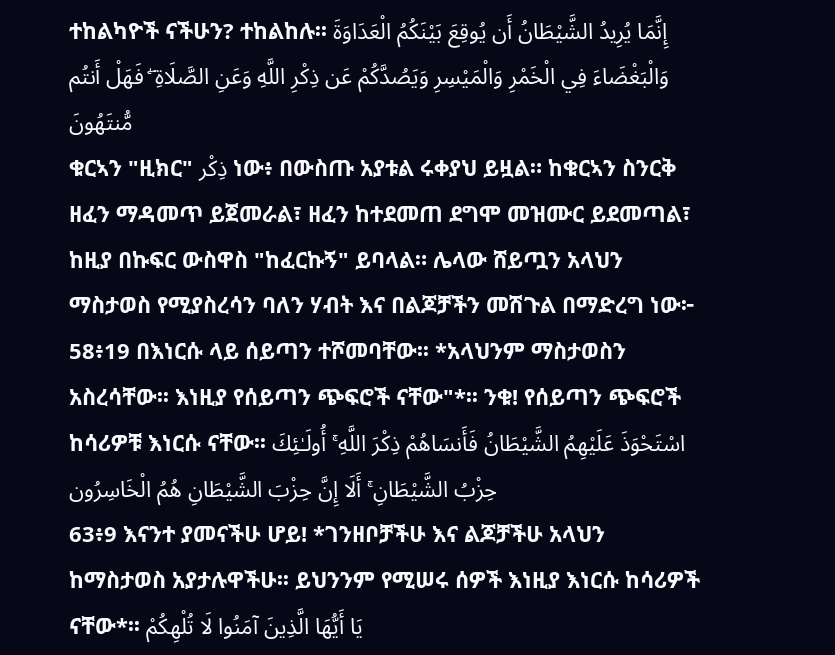ተከልካዮች ናችሁን? ተከልከሉ፡፡ إِنَّمَا يُرِيدُ الشَّيْطَانُ أَن يُوقِعَ بَيْنَكُمُ الْعَدَاوَةَ وَالْبَغْضَاءَ فِي الْخَمْرِ وَالْمَيْسِرِ وَيَصُدَّكُمْ عَن ذِكْرِ اللَّهِ وَعَنِ الصَّلَاةِ ۖ فَهَلْ أَنتُم مُّنتَهُونَ
ቁርኣን "ዚክር" ذِكْر ነው፥ በውስጡ አያቱል ሩቀያህ ይዟል። ከቁርኣን ስንርቅ ዘፈን ማዳመጥ ይጀመራል፣ ዘፈን ከተደመጠ ደግሞ መዝሙር ይደመጣል፣ ከዚያ በኩፍር ውስዋስ "ከፈርኩኝ" ይባላል። ሌላው ሸይጧን አላህን ማስታወስ የሚያስረሳን ባለን ሃብት እና በልጆቻችን መሽጉል በማድረግ ነው፦
58፥19 በእነርሱ ላይ ሰይጣን ተሾመባቸው፡፡ *አላህንም ማስታወስን አስረሳቸው፡፡ እነዚያ የሰይጣን ጭፍሮች ናቸው"*፡፡ ንቁ! የሰይጣን ጭፍሮች ከሳሪዎቹ እነርሱ ናቸው፡፡ اسْتَحْوَذَ عَلَيْهِمُ الشَّيْطَانُ فَأَنسَاهُمْ ذِكْرَ اللَّهِ ۚ أُولَـٰئِكَ حِزْبُ الشَّيْطَانِ ۚ أَلَا إِنَّ حِزْبَ الشَّيْطَانِ هُمُ الْخَاسِرُون
63፥9 እናንተ ያመናችሁ ሆይ! *ገንዘቦቻችሁ እና ልጆቻችሁ አላህን ከማስታወስ አያታሉዋችሁ፡፡ ይህንንም የሚሠሩ ሰዎች እነዚያ እነርሱ ከሳሪዎች ናቸው*፡፡ يَا أَيُّهَا الَّذِينَ آمَنُوا لَا تُلْهِكُمْ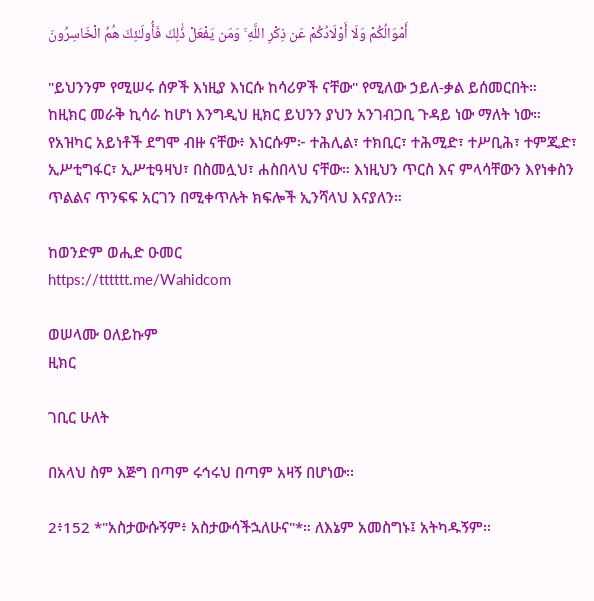أَمْوَالُكُمْ وَلَا أَوْلَادُكُمْ عَن ذِكْرِ اللَّهِ ۚ وَمَن يَفْعَلْ ذَٰلِكَ فَأُولَـٰئِكَ هُمُ الْخَاسِرُونَ

"ይህንንም የሚሠሩ ሰዎች እነዚያ እነርሱ ከሳሪዎች ናቸው" የሚለው ኃይለ-ቃል ይሰመርበት። ከዚክር መራቅ ኪሳራ ከሆነ እንግዲህ ዚክር ይህንን ያህን አንገብጋቢ ጉዳይ ነው ማለት ነው። የአዝካር አይነቶች ደግሞ ብዙ ናቸው፥ እነርሱም፦ ተሕሊል፣ ተክቢር፣ ተሕሚድ፣ ተሥቢሕ፣ ተምጂድ፣ ኢሥቲግፋር፣ ኢሥቲዓዛህ፣ በስመሏህ፣ ሐስበላህ ናቸው። እነዚህን ጥርስ እና ምላሳቸውን እየነቀስን ጥልልና ጥንፍፍ አርገን በሚቀጥሉት ክፍሎች ኢንሻላህ እናያለን።

ከወንድም ወሒድ ዑመር
https://tttttt.me/Wahidcom

ወሠላሙ ዐለይኩም
ዚክር

ገቢር ሁለት

በአላህ ስም እጅግ በጣም ሩኅሩህ በጣም አዛኝ በሆነው፡፡

2፥152 *"አስታውሱኝም፥ አስታውሳችኋለሁና"*። ለእኔም አመስግኑ፤ አትካዱኝም፡፡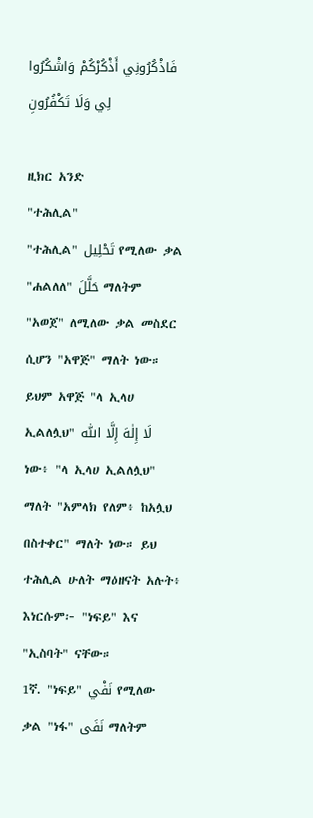فَاذْكُرُونِي أَذْكُرْكُمْ وَاشْكُرُوا لِي وَلَا تَكْفُرُونِ

ዚክር አንድ
"ተሕሊል"
"ተሕሊል" تَحْلِيل የሚለው ቃል "ሐልለለ" حَلَّلَ ማለትም "አወጀ" ለሚለው ቃል መስደር ሲሆን "አዋጅ" ማለት ነው። ይህም አዋጅ "ላ ኢላሀ ኢልለሏህ" لَا إِلٰهَ إِلَّا اللّٰه ነው፥ "ላ ኢላሀ ኢልለሏህ" ማለት "አምላክ የለም፥ ከአሏህ በስተቀር" ማለት ነው። ይህ ተሕሊል ሁለት ማዕዘናት አሉት፥ እነርሱም፦ "ነፍይ" እና "ኢስባት" ናቸው።
1ኛ. "ነፍይ" نَفْي የሚለው ቃል "ነፋ" نَفَى ማለትም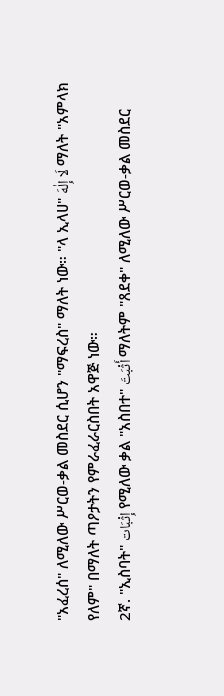"አፈረሰ" ለሚለው ሥርወ-ቃል መስደር ሲሆን "ማፍረስ" ማለት ነው። "ላ ኢላሀ" لَا إِلٰهَ ማለት "አምላክ የለም" በማለት ጣዖታትን የምራፈራርስበት አዋጅ ነው።
2ኛ. "ኢስባት" إِثْبَات የሚለው ቃል "አስበተ" أَثْبَتَ ማለትም "ጸደቀ" ለሚለው ሥርወ-ቃል መስደር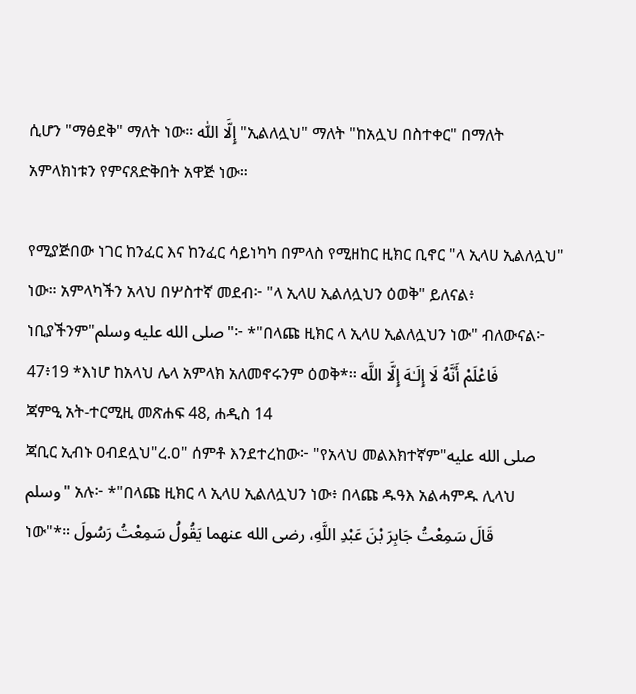ሲሆን "ማፅደቅ" ማለት ነው። إِلَّا اللّٰه "ኢልለሏህ" ማለት "ከአሏህ በስተቀር" በማለት አምላክነቱን የምናጸድቅበት አዋጅ ነው።

የሚያጅበው ነገር ከንፈር እና ከንፈር ሳይነካካ በምላስ የሚዘከር ዚክር ቢኖር "ላ ኢላሀ ኢልለሏህ" ነው። አምላካችን አላህ በሦስተኛ መደብ፦ "ላ ኢላሀ ኢልለሏህን ዕወቅ" ይለናል፥ ነቢያችንም"صلى الله عليه وسلم"፦ *"በላጩ ዚክር ላ ኢላሀ ኢልለሏህን ነው" ብለውናል፦
47፥19 *እነሆ ከአላህ ሌላ አምላክ አለመኖሩንም ዕወቅ*፡፡ فَاعْلَمْ أَنَّهُ لَا إِلَـٰهَ إِلَّا اللَّه
ጃምዒ አት-ተርሚዚ መጽሐፍ 48, ሐዲስ 14
ጃቢር ኢብኑ ዐብደሏህ"ረ.ዐ" ሰምቶ እንደተረከው፦ "የአላህ መልእክተኛም"صلى الله عليه وسلم" አሉ፦ *"በላጩ ዚክር ላ ኢላሀ ኢልለሏህን ነው፥ በላጩ ዱዓእ አልሓምዱ ሊላህ ነው"*። قَالَ سَمِعْتُ جَابِرَ بْنَ عَبْدِ اللَّهِ، رضى الله عنهما يَقُولُ سَمِعْتُ رَسُولَ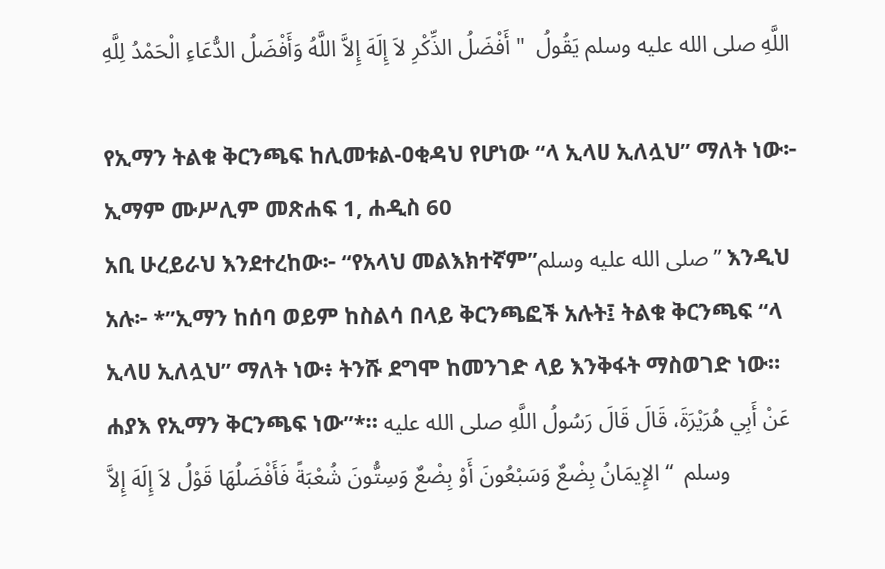اللَّهِ صلى الله عليه وسلم يَقُولُ  " أَفْضَلُ الذِّكْرِ لاَ إِلَهَ إِلاَّ اللَّهُ وَأَفْضَلُ الدُّعَاءِ الْحَمْدُ لِلَّهِ

የኢማን ትልቁ ቅርንጫፍ ከሊመቱል-ዐቂዳህ የሆነው “ላ ኢላሀ ኢለሏህ” ማለት ነው፦
ኢማም ሙሥሊም መጽሐፍ 1, ሐዲስ 60
አቢ ሁረይራህ እንደተረከው፦ “የአላህ መልእክተኛም”صلى الله عليه وسلم” እንዲህ አሉ፦ *”ኢማን ከሰባ ወይም ከስልሳ በላይ ቅርንጫፎች አሉት፤ ትልቁ ቅርንጫፍ “ላ ኢላሀ ኢለሏህ” ማለት ነው፥ ትንሹ ደግሞ ከመንገድ ላይ እንቅፋት ማስወገድ ነው። ሐያእ የኢማን ቅርንጫፍ ነው”*። عَنْ أَبِي هُرَيْرَةَ، قَالَ قَالَ رَسُولُ اللَّهِ صلى الله عليه وسلم  “ الإِيمَانُ بِضْعٌ وَسَبْعُونَ أَوْ بِضْعٌ وَسِتُّونَ شُعْبَةً فَأَفْضَلُهَا قَوْلُ لاَ إِلَهَ إِلاَّ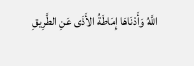اللَّهُ وَأَدْنَاهَا إِمَاطَةُ الأَذَى عَنِ الطَّرِيقِ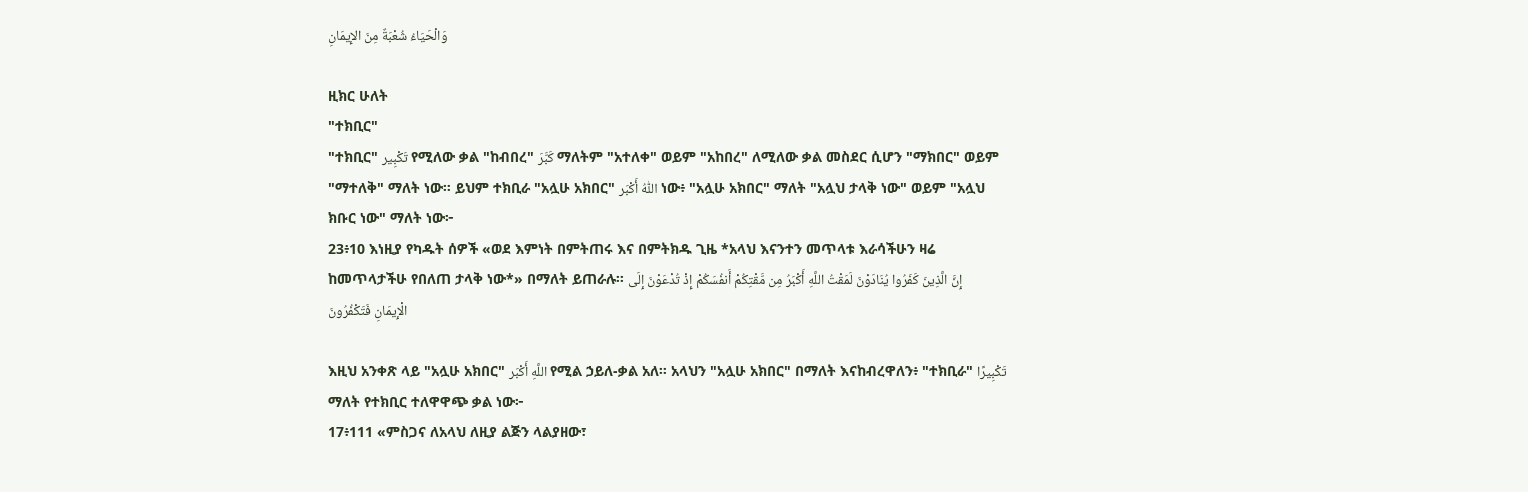وَالْحَيَاءُ شُعْبَةٌ مِنَ الإِيمَانِ

ዚክር ሁለት
"ተክቢር"
"ተክቢር" تَكْبِير የሚለው ቃል "ከብበረ" كَبَّرَ ማለትም "አተለቀ" ወይም "አከበረ" ለሚለው ቃል መስደር ሲሆን "ማክበር" ወይም "ማተለቅ" ማለት ነው። ይህም ተክቢራ "አሏሁ አክበር" اللّٰهُ أَكْبَر ነው፥ "አሏሁ አክበር" ማለት "አሏህ ታላቅ ነው" ወይም "አሏህ ክቡር ነው" ማለት ነው፦
23፥10 እነዚያ የካዱት ሰዎች «ወደ እምነት በምትጠሩ እና በምትክዱ ጊዜ *አላህ እናንተን መጥላቱ እራሳችሁን ዛሬ ከመጥላታችሁ የበለጠ ታላቅ ነው*» በማለት ይጠራሉ፡፡ إِنَّ الَّذِينَ كَفَرُوا يُنَادَوْنَ لَمَقْتُ اللَّهِ أَكْبَرُ مِن مَّقْتِكُمْ أَنفُسَكُمْ إِذْ تُدْعَوْنَ إِلَى الْإِيمَانِ فَتَكْفُرُونَ

እዚህ አንቀጽ ላይ "አሏሁ አክበር" اللَّهِ أَكْبَر የሚል ኃይለ-ቃል አለ። አላህን "አሏሁ አክበር" በማለት እናከብረዋለን፥ "ተክቢራ" تَكْبِيرًا ማለት የተክቢር ተለዋዋጭ ቃል ነው፦
17፥111 «ምስጋና ለአላህ ለዚያ ልጅን ላልያዘው፣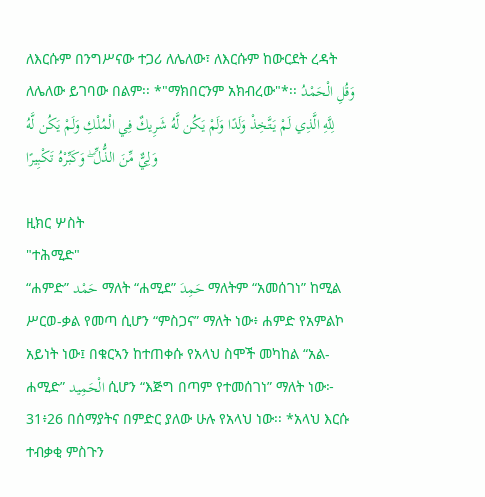ለእርሱም በንግሥናው ተጋሪ ለሌለው፣ ለእርሱም ከውርደት ረዳት ለሌለው ይገባው በልም፡፡ *"ማክበርንም አክብረው"*፡፡ وَقُلِ الْحَمْدُ لِلَّهِ الَّذِي لَمْ يَتَّخِذْ وَلَدًا وَلَمْ يَكُن لَّهُ شَرِيكٌ فِي الْمُلْكِ وَلَمْ يَكُن لَّهُ وَلِيٌّ مِّنَ الذُّلِّ ۖ وَكَبِّرْهُ تَكْبِيرًا

ዚክር ሦስት
"ተሕሚድ"
“ሐምድ” حَمْد ማለት “ሐሚደ” حَمِدَ ማለትም “አመሰገነ” ከሚል ሥርወ-ቃል የመጣ ሲሆን “ምስጋና” ማለት ነው፥ ሐምድ የአምልኮ አይነት ነው፤ በቁርኣን ከተጠቀሱ የአላህ ስሞች መካከል “አል-ሐሚድ” الْحَمِيد ሲሆን “እጅግ በጣም የተመሰገነ” ማለት ነው፦
31፥26 በሰማያትና በምድር ያለው ሁሉ የአላህ ነው፡፡ *አላህ እርሱ ተብቃቂ ምስጉን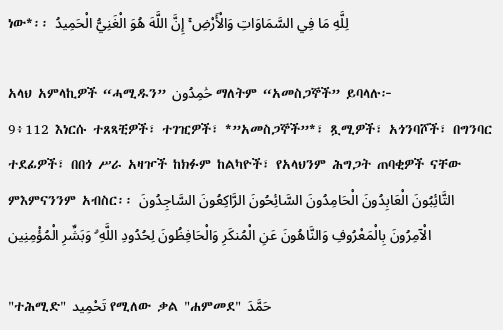ነው*፡፡ لِلَّهِ مَا فِي السَّمَاوَاتِ وَالْأَرْضِ ۚ إِنَّ اللَّهَ هُوَ الْغَنِيُّ الْحَمِيدُ

አላህ አምላኪዎች “ሓሚዱን” حَٰمِدُون ማለትም “አመስጋኞች” ይባላሉ፦
9፥112 እነርሱ ተጸጻቺዎች፣ ተገዢዎች፣ *”አመስጋኞች”*፣ ጿሚዎች፣ አጎንባሾች፣ በግንባር ተደፊዎች፣ በበጎ ሥራ አዛዦች ከክፉም ከልካዮች፣ የአላህንም ሕግጋት ጠባቂዎች ናቸው ምእምናንንም አብስር፡፡ التَّائِبُونَ الْعَابِدُونَ الْحَامِدُونَ السَّائِحُونَ الرَّاكِعُونَ السَّاجِدُونَ الْآمِرُونَ بِالْمَعْرُوفِ وَالنَّاهُونَ عَنِ الْمُنكَرِ وَالْحَافِظُونَ لِحُدُودِ اللَّهِ ۗ وَبَشِّرِ الْمُؤْمِنِين

"ተሕሚድ" تَحْمِيد የሚለው ቃል "ሐምመደ" حَمَّدَ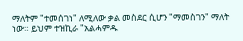ማለትም "ተመሰገነ" ለሚለው ቃል መስደር ሲሆን "ማመስገን" ማለት ነው። ይህም ተዝኪራ "አልሓምዱ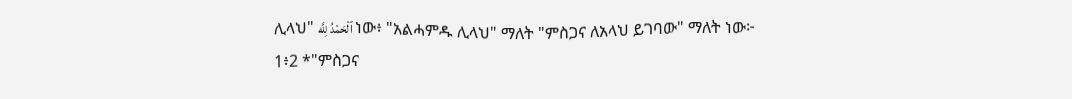ሊላህ" ٱلْحَمْدُ لِلَّه ነው፥ "አልሓምዱ ሊላህ" ማለት "ምስጋና ለአላህ ይገባው" ማለት ነው፦
1፥2 *"ምስጋና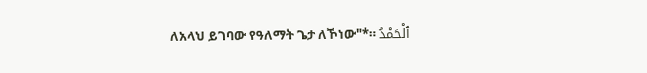ለአላህ ይገባው የዓለማት ጌታ ለኾነው"*። ٱلْحَمْدُ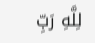لِلَّهِ رَبِّ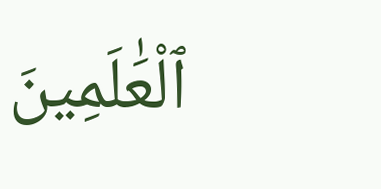ٱلْعَٰلَمِينَ